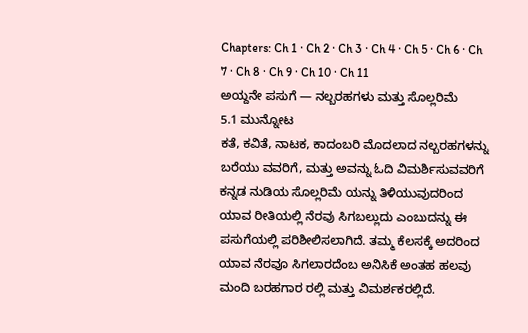Chapters: Ch 1 · Ch 2 · Ch 3 · Ch 4 · Ch 5 · Ch 6 · Ch 7 · Ch 8 · Ch 9 · Ch 10 · Ch 11
ಅಯ್ದನೇ ಪಸುಗೆ — ನಲ್ಬರಹಗಳು ಮತ್ತು ಸೊಲ್ಲರಿಮೆ
5.1 ಮುನ್ನೋಟ
ಕತೆ, ಕವಿತೆ, ನಾಟಕ, ಕಾದಂಬರಿ ಮೊದಲಾದ ನಲ್ಬರಹಗಳನ್ನು ಬರೆಯು ವವರಿಗೆ, ಮತ್ತು ಅವನ್ನು ಓದಿ ವಿಮರ್ಶಿಸುವವರಿಗೆ ಕನ್ನಡ ನುಡಿಯ ಸೊಲ್ಲರಿಮೆ ಯನ್ನು ತಿಳಿಯುವುದರಿಂದ ಯಾವ ರೀತಿಯಲ್ಲಿ ನೆರವು ಸಿಗಬಲ್ಲುದು ಎಂಬುದನ್ನು ಈ ಪಸುಗೆಯಲ್ಲಿ ಪರಿಶೀಲಿಸಲಾಗಿದೆ. ತಮ್ಮ ಕೆಲಸಕ್ಕೆ ಅದರಿಂದ ಯಾವ ನೆರವೂ ಸಿಗಲಾರದೆಂಬ ಅನಿಸಿಕೆ ಅಂತಹ ಹಲವು ಮಂದಿ ಬರಹಗಾರ ರಲ್ಲಿ ಮತ್ತು ವಿಮರ್ಶಕರಲ್ಲಿದೆ.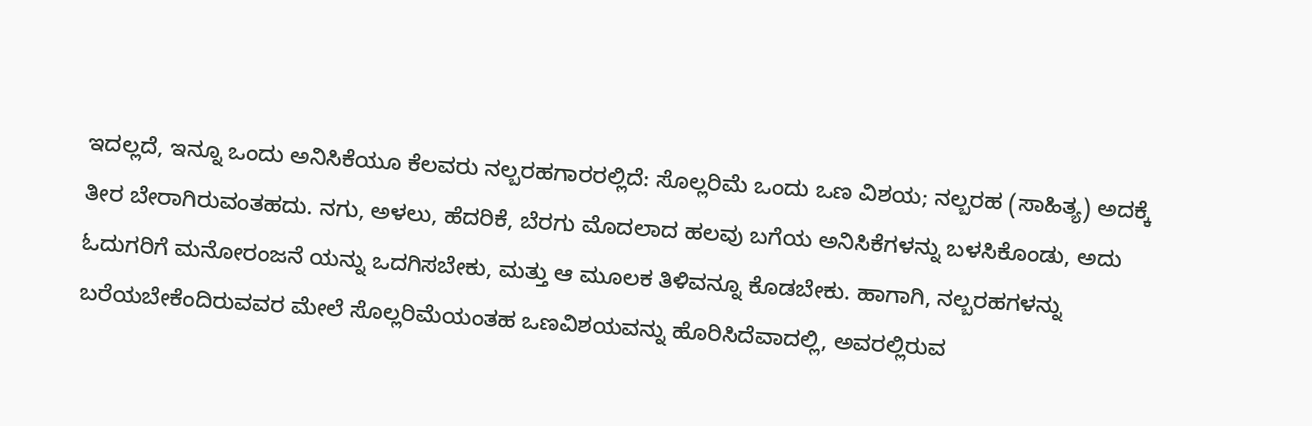ಇದಲ್ಲದೆ, ಇನ್ನೂ ಒಂದು ಅನಿಸಿಕೆಯೂ ಕೆಲವರು ನಲ್ಬರಹಗಾರರಲ್ಲಿದೆ: ಸೊಲ್ಲರಿಮೆ ಒಂದು ಒಣ ವಿಶಯ; ನಲ್ಬರಹ (ಸಾಹಿತ್ಯ) ಅದಕ್ಕೆ ತೀರ ಬೇರಾಗಿರುವಂತಹದು. ನಗು, ಅಳಲು, ಹೆದರಿಕೆ, ಬೆರಗು ಮೊದಲಾದ ಹಲವು ಬಗೆಯ ಅನಿಸಿಕೆಗಳನ್ನು ಬಳಸಿಕೊಂಡು, ಅದು ಓದುಗರಿಗೆ ಮನೋರಂಜನೆ ಯನ್ನು ಒದಗಿಸಬೇಕು, ಮತ್ತು ಆ ಮೂಲಕ ತಿಳಿವನ್ನೂ ಕೊಡಬೇಕು. ಹಾಗಾಗಿ, ನಲ್ಬರಹಗಳನ್ನು ಬರೆಯಬೇಕೆಂದಿರುವವರ ಮೇಲೆ ಸೊಲ್ಲರಿಮೆಯಂತಹ ಒಣವಿಶಯವನ್ನು ಹೊರಿಸಿದೆವಾದಲ್ಲಿ, ಅವರಲ್ಲಿರುವ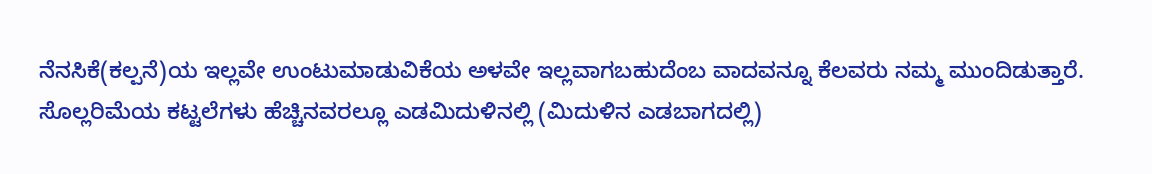ನೆನಸಿಕೆ(ಕಲ್ಪನೆ)ಯ ಇಲ್ಲವೇ ಉಂಟುಮಾಡುವಿಕೆಯ ಅಳವೇ ಇಲ್ಲವಾಗಬಹುದೆಂಬ ವಾದವನ್ನೂ ಕೆಲವರು ನಮ್ಮ ಮುಂದಿಡುತ್ತಾರೆ.
ಸೊಲ್ಲರಿಮೆಯ ಕಟ್ಟಲೆಗಳು ಹೆಚ್ಚಿನವರಲ್ಲೂ ಎಡಮಿದುಳಿನಲ್ಲಿ (ಮಿದುಳಿನ ಎಡಬಾಗದಲ್ಲಿ)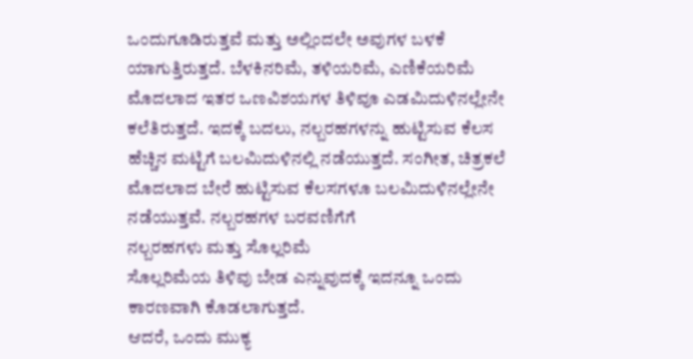ಒಂದುಗೂಡಿರುತ್ತವೆ ಮತ್ತು ಅಲ್ಲಿಂದಲೇ ಅವುಗಳ ಬಳಕೆ ಯಾಗುತ್ತಿರುತ್ತದೆ. ಬೆಳಕಿನರಿಮೆ, ತಳಿಯರಿಮೆ, ಎಣಿಕೆಯರಿಮೆ ಮೊದಲಾದ ಇತರ ಒಣವಿಶಯಗಳ ತಿಳಿವೂ ಎಡಮಿದುಳಿನಲ್ಲೇನೇ ಕಲೆತಿರುತ್ತದೆ. ಇದಕ್ಕೆ ಬದಲು, ನಲ್ಬರಹಗಳನ್ನು ಹುಟ್ಟಿಸುವ ಕೆಲಸ ಹೆಚ್ಚಿನ ಮಟ್ಟಿಗೆ ಬಲಮಿದುಳಿನಲ್ಲಿ ನಡೆಯುತ್ತದೆ. ಸಂಗೀತ, ಚಿತ್ರಕಲೆ ಮೊದಲಾದ ಬೇರೆ ಹುಟ್ಟಿಸುವ ಕೆಲಸಗಳೂ ಬಲಮಿದುಳಿನಲ್ಲೇನೇ ನಡೆಯುತ್ತವೆ. ನಲ್ಬರಹಗಳ ಬರವಣಿಗೆಗೆ
ನಲ್ಬರಹಗಳು ಮತ್ತು ಸೊಲ್ಲರಿಮೆ
ಸೊಲ್ಲರಿಮೆಯ ತಿಳಿವು ಬೇಡ ಎನ್ನುವುದಕ್ಕೆ ಇದನ್ನೂ ಒಂದು ಕಾರಣವಾಗಿ ಕೊಡಲಾಗುತ್ತದೆ.
ಆದರೆ, ಒಂದು ಮುಕ್ಯ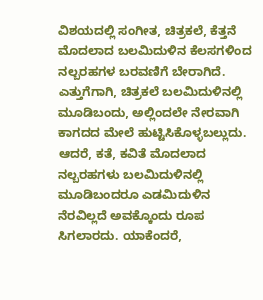ವಿಶಯದಲ್ಲಿ ಸಂಗೀತ, ಚಿತ್ರಕಲೆ, ಕೆತ್ತನೆ ಮೊದಲಾದ ಬಲಮಿದುಳಿನ ಕೆಲಸಗಳಿಂದ ನಲ್ಬರಹಗಳ ಬರವಣಿಗೆ ಬೇರಾಗಿದೆ. ಎತ್ತುಗೆಗಾಗಿ, ಚಿತ್ರಕಲೆ ಬಲಮಿದುಳಿನಲ್ಲಿ ಮೂಡಿಬಂದು, ಅಲ್ಲಿಂದಲೇ ನೇರವಾಗಿ ಕಾಗದದ ಮೇಲೆ ಹುಟ್ಟಿಸಿಕೊಳ್ಳಬಲ್ಲುದು. ಆದರೆ, ಕತೆ, ಕವಿತೆ ಮೊದಲಾದ ನಲ್ಬರಹಗಳು ಬಲಮಿದುಳಿನಲ್ಲಿ ಮೂಡಿಬಂದರೂ ಎಡಮಿದುಳಿನ ನೆರವಿಲ್ಲದೆ ಅವಕ್ಕೊಂದು ರೂಪ ಸಿಗಲಾರದು. ಯಾಕೆಂದರೆ,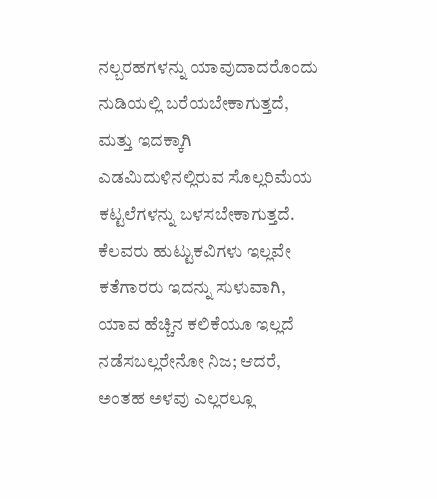ನಲ್ಬರಹಗಳನ್ನು ಯಾವುದಾದರೊಂದು ನುಡಿಯಲ್ಲಿ ಬರೆಯಬೇಕಾಗುತ್ತದೆ, ಮತ್ತು ಇದಕ್ಕಾಗಿ ಎಡಮಿದುಳಿನಲ್ಲಿರುವ ಸೊಲ್ಲರಿಮೆಯ ಕಟ್ಟಲೆಗಳನ್ನು ಬಳಸಬೇಕಾಗುತ್ತದೆ. ಕೆಲವರು ಹುಟ್ಟುಕವಿಗಳು ಇಲ್ಲವೇ ಕತೆಗಾರರು ಇದನ್ನು ಸುಳುವಾಗಿ, ಯಾವ ಹೆಚ್ಚಿನ ಕಲಿಕೆಯೂ ಇಲ್ಲದೆ ನಡೆಸಬಲ್ಲರೇನೋ ನಿಜ; ಆದರೆ, ಅಂತಹ ಅಳವು ಎಲ್ಲರಲ್ಲೂ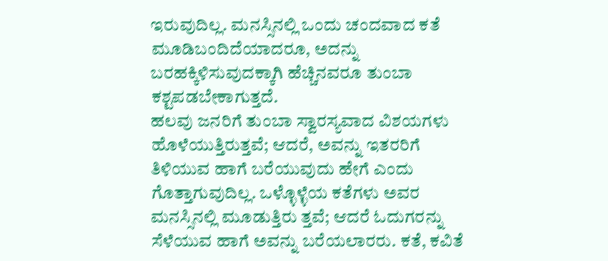ಇರುವುದಿಲ್ಲ. ಮನಸ್ಸಿನಲ್ಲಿ ಒಂದು ಚಂದವಾದ ಕತೆ ಮೂಡಿಬಂದಿದೆಯಾದರೂ, ಅದನ್ನು ಬರಹಕ್ಕಿಳಿಸುವುದಕ್ಕಾಗಿ ಹೆಚ್ಚಿನವರೂ ತುಂಬಾ ಕಶ್ಟಪಡಬೇಕಾಗುತ್ತದೆ.
ಹಲವು ಜನರಿಗೆ ತುಂಬಾ ಸ್ವಾರಸ್ಯವಾದ ವಿಶಯಗಳು ಹೊಳೆಯುತ್ತಿರುತ್ತವೆ; ಆದರೆ, ಅವನ್ನು ಇತರರಿಗೆ ತಿಳಿಯುವ ಹಾಗೆ ಬರೆಯುವುದು ಹೇಗೆ ಎಂದು ಗೊತ್ತಾಗುವುದಿಲ್ಲ. ಒಳ್ಳೊಳ್ಳೆಯ ಕತೆಗಳು ಅವರ ಮನಸ್ಸಿನಲ್ಲಿ ಮೂಡುತ್ತಿರು ತ್ತವೆ; ಆದರೆ ಓದುಗರನ್ನು ಸೆಳೆಯುವ ಹಾಗೆ ಅವನ್ನು ಬರೆಯಲಾರರು. ಕತೆ, ಕವಿತೆ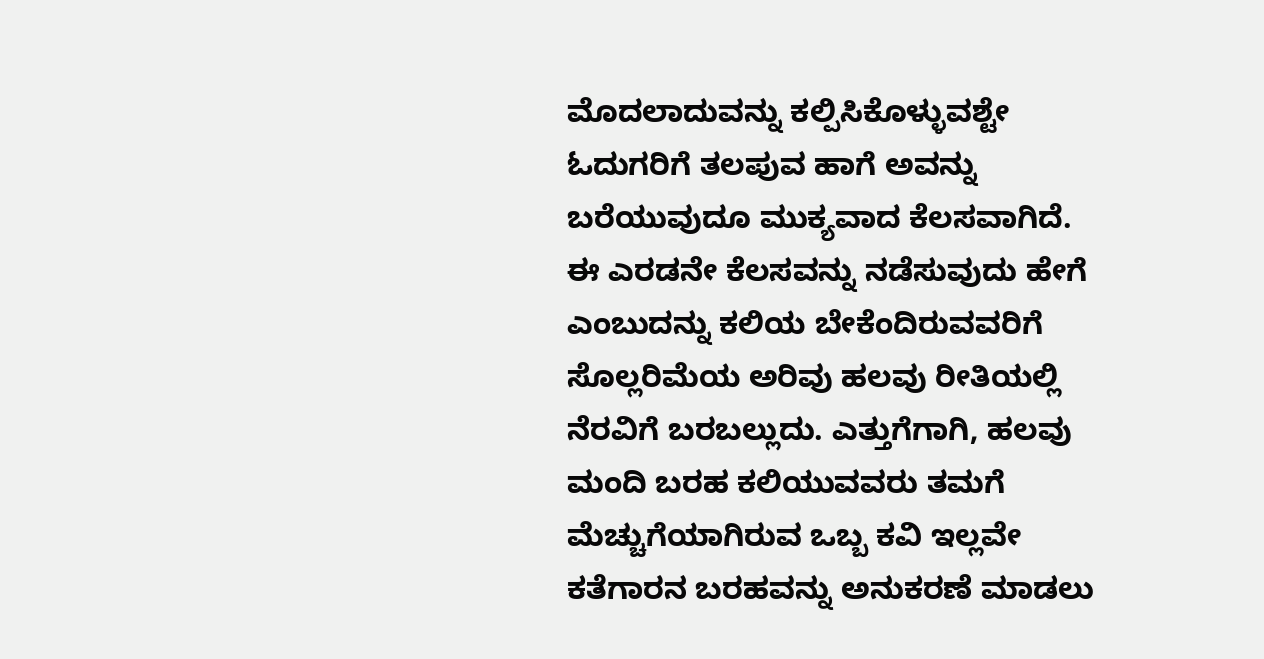ಮೊದಲಾದುವನ್ನು ಕಲ್ಪಿಸಿಕೊಳ್ಳುವಶ್ಟೇ ಓದುಗರಿಗೆ ತಲಪುವ ಹಾಗೆ ಅವನ್ನು ಬರೆಯುವುದೂ ಮುಕ್ಯವಾದ ಕೆಲಸವಾಗಿದೆ.
ಈ ಎರಡನೇ ಕೆಲಸವನ್ನು ನಡೆಸುವುದು ಹೇಗೆ ಎಂಬುದನ್ನು ಕಲಿಯ ಬೇಕೆಂದಿರುವವರಿಗೆ ಸೊಲ್ಲರಿಮೆಯ ಅರಿವು ಹಲವು ರೀತಿಯಲ್ಲಿ ನೆರವಿಗೆ ಬರಬಲ್ಲುದು. ಎತ್ತುಗೆಗಾಗಿ, ಹಲವು ಮಂದಿ ಬರಹ ಕಲಿಯುವವರು ತಮಗೆ ಮೆಚ್ಚುಗೆಯಾಗಿರುವ ಒಬ್ಬ ಕವಿ ಇಲ್ಲವೇ ಕತೆಗಾರನ ಬರಹವನ್ನು ಅನುಕರಣೆ ಮಾಡಲು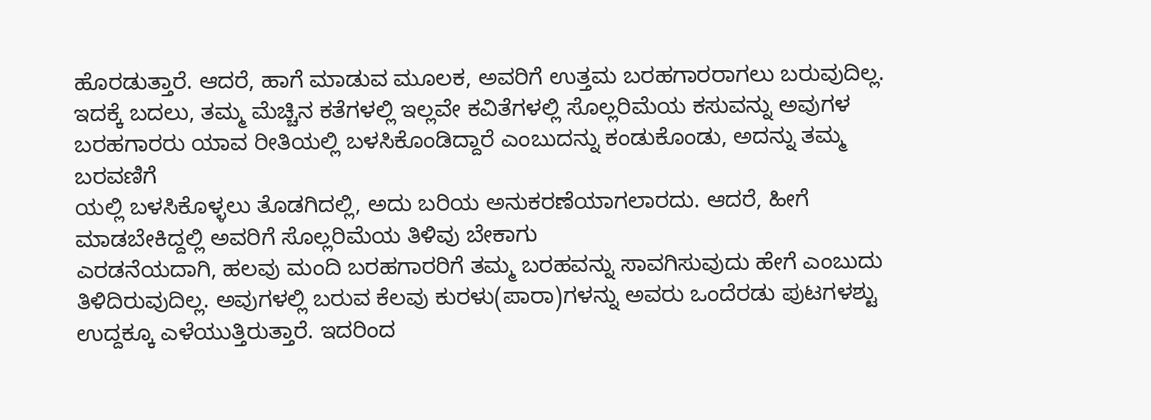ಹೊರಡುತ್ತಾರೆ. ಆದರೆ, ಹಾಗೆ ಮಾಡುವ ಮೂಲಕ, ಅವರಿಗೆ ಉತ್ತಮ ಬರಹಗಾರರಾಗಲು ಬರುವುದಿಲ್ಲ.
ಇದಕ್ಕೆ ಬದಲು, ತಮ್ಮ ಮೆಚ್ಚಿನ ಕತೆಗಳಲ್ಲಿ ಇಲ್ಲವೇ ಕವಿತೆಗಳಲ್ಲಿ ಸೊಲ್ಲರಿಮೆಯ ಕಸುವನ್ನು ಅವುಗಳ ಬರಹಗಾರರು ಯಾವ ರೀತಿಯಲ್ಲಿ ಬಳಸಿಕೊಂಡಿದ್ದಾರೆ ಎಂಬುದನ್ನು ಕಂಡುಕೊಂಡು, ಅದನ್ನು ತಮ್ಮ ಬರವಣಿಗೆ
ಯಲ್ಲಿ ಬಳಸಿಕೊಳ್ಳಲು ತೊಡಗಿದಲ್ಲಿ, ಅದು ಬರಿಯ ಅನುಕರಣೆಯಾಗಲಾರದು. ಆದರೆ, ಹೀಗೆ ಮಾಡಬೇಕಿದ್ದಲ್ಲಿ ಅವರಿಗೆ ಸೊಲ್ಲರಿಮೆಯ ತಿಳಿವು ಬೇಕಾಗು
ಎರಡನೆಯದಾಗಿ, ಹಲವು ಮಂದಿ ಬರಹಗಾರರಿಗೆ ತಮ್ಮ ಬರಹವನ್ನು ಸಾವಗಿಸುವುದು ಹೇಗೆ ಎಂಬುದು ತಿಳಿದಿರುವುದಿಲ್ಲ. ಅವುಗಳಲ್ಲಿ ಬರುವ ಕೆಲವು ಕುರಳು(ಪಾರಾ)ಗಳನ್ನು ಅವರು ಒಂದೆರಡು ಪುಟಗಳಶ್ಟು ಉದ್ದಕ್ಕೂ ಎಳೆಯುತ್ತಿರುತ್ತಾರೆ. ಇದರಿಂದ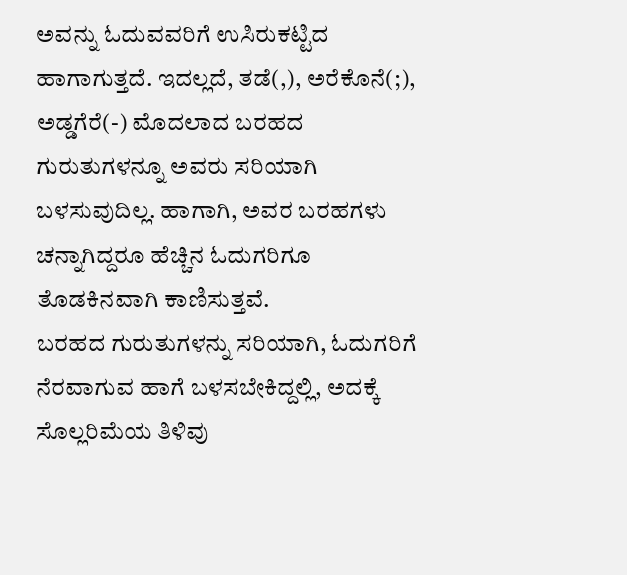ಅವನ್ನು ಓದುವವರಿಗೆ ಉಸಿರುಕಟ್ಟಿದ ಹಾಗಾಗುತ್ತದೆ. ಇದಲ್ಲದೆ, ತಡೆ(,), ಅರೆಕೊನೆ(;), ಅಡ್ಡಗೆರೆ(-) ಮೊದಲಾದ ಬರಹದ ಗುರುತುಗಳನ್ನೂ ಅವರು ಸರಿಯಾಗಿ ಬಳಸುವುದಿಲ್ಲ. ಹಾಗಾಗಿ, ಅವರ ಬರಹಗಳು ಚನ್ನಾಗಿದ್ದರೂ ಹೆಚ್ಚಿನ ಓದುಗರಿಗೂ ತೊಡಕಿನವಾಗಿ ಕಾಣಿಸುತ್ತವೆ.
ಬರಹದ ಗುರುತುಗಳನ್ನು ಸರಿಯಾಗಿ, ಓದುಗರಿಗೆ ನೆರವಾಗುವ ಹಾಗೆ ಬಳಸಬೇಕಿದ್ದಲ್ಲಿ, ಅದಕ್ಕೆ ಸೊಲ್ಲರಿಮೆಯ ತಿಳಿವು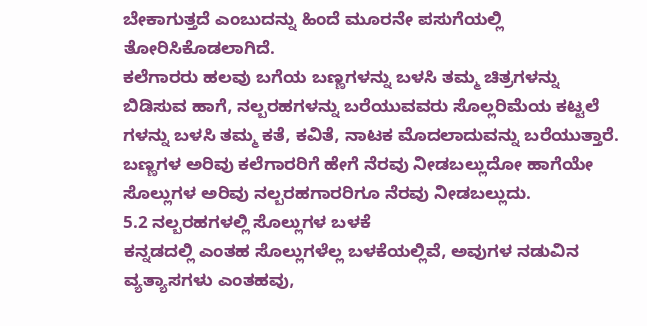ಬೇಕಾಗುತ್ತದೆ ಎಂಬುದನ್ನು ಹಿಂದೆ ಮೂರನೇ ಪಸುಗೆಯಲ್ಲಿ ತೋರಿಸಿಕೊಡಲಾಗಿದೆ.
ಕಲೆಗಾರರು ಹಲವು ಬಗೆಯ ಬಣ್ಣಗಳನ್ನು ಬಳಸಿ ತಮ್ಮ ಚಿತ್ರಗಳನ್ನು ಬಿಡಿಸುವ ಹಾಗೆ, ನಲ್ಬರಹಗಳನ್ನು ಬರೆಯುವವರು ಸೊಲ್ಲರಿಮೆಯ ಕಟ್ಟಲೆ ಗಳನ್ನು ಬಳಸಿ ತಮ್ಮ ಕತೆ, ಕವಿತೆ, ನಾಟಕ ಮೊದಲಾದುವನ್ನು ಬರೆಯುತ್ತಾರೆ. ಬಣ್ಣಗಳ ಅರಿವು ಕಲೆಗಾರರಿಗೆ ಹೇಗೆ ನೆರವು ನೀಡಬಲ್ಲುದೋ ಹಾಗೆಯೇ ಸೊಲ್ಲುಗಳ ಅರಿವು ನಲ್ಬರಹಗಾರರಿಗೂ ನೆರವು ನೀಡಬಲ್ಲುದು.
5.2 ನಲ್ಬರಹಗಳಲ್ಲಿ ಸೊಲ್ಲುಗಳ ಬಳಕೆ
ಕನ್ನಡದಲ್ಲಿ ಎಂತಹ ಸೊಲ್ಲುಗಳೆಲ್ಲ ಬಳಕೆಯಲ್ಲಿವೆ, ಅವುಗಳ ನಡುವಿನ ವ್ಯತ್ಯಾಸಗಳು ಎಂತಹವು,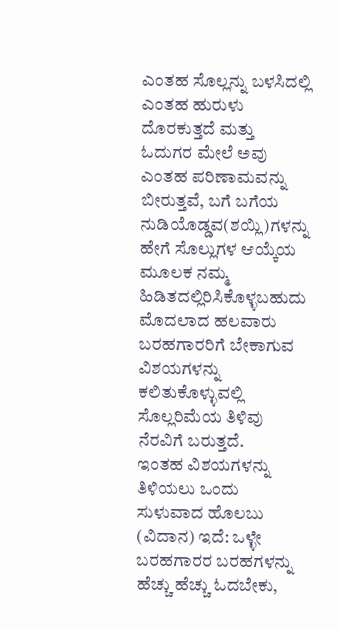ಎಂತಹ ಸೊಲ್ಲನ್ನು ಬಳಸಿದಲ್ಲಿ ಎಂತಹ ಹುರುಳು ದೊರಕುತ್ತದೆ ಮತ್ತು ಓದುಗರ ಮೇಲೆ ಅವು ಎಂತಹ ಪರಿಣಾಮವನ್ನು ಬೀರುತ್ತವೆ, ಬಗೆ ಬಗೆಯ ನುಡಿಯೊಡ್ಡವ(ಶಯ್ಲಿ)ಗಳನ್ನು ಹೇಗೆ ಸೊಲ್ಲುಗಳ ಆಯ್ಕೆಯ ಮೂಲಕ ನಮ್ಮ ಹಿಡಿತದಲ್ಲಿರಿಸಿಕೊಳ್ಳಬಹುದು ಮೊದಲಾದ ಹಲವಾರು ಬರಹಗಾರರಿಗೆ ಬೇಕಾಗುವ ವಿಶಯಗಳನ್ನು ಕಲಿತುಕೊಳ್ಳುವಲ್ಲಿ ಸೊಲ್ಲರಿಮೆಯ ತಿಳಿವು ನೆರವಿಗೆ ಬರುತ್ತದೆ.
ಇಂತಹ ವಿಶಯಗಳನ್ನು ತಿಳಿಯಲು ಒಂದು ಸುಳುವಾದ ಹೊಲಬು (ವಿದಾನ) ಇದೆ: ಒಳ್ಳೇ ಬರಹಗಾರರ ಬರಹಗಳನ್ನು ಹೆಚ್ಚು ಹೆಚ್ಚು ಓದಬೇಕು,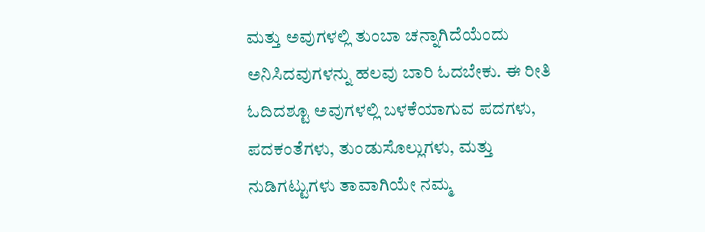ಮತ್ತು ಅವುಗಳಲ್ಲಿ ತುಂಬಾ ಚನ್ನಾಗಿದೆಯೆಂದು ಅನಿಸಿದವುಗಳನ್ನು ಹಲವು ಬಾರಿ ಓದಬೇಕು. ಈ ರೀತಿ ಓದಿದಶ್ಟೂ ಅವುಗಳಲ್ಲಿ ಬಳಕೆಯಾಗುವ ಪದಗಳು, ಪದಕಂತೆಗಳು, ತುಂಡುಸೊಲ್ಲುಗಳು, ಮತ್ತು ನುಡಿಗಟ್ಟುಗಳು ತಾವಾಗಿಯೇ ನಮ್ಮ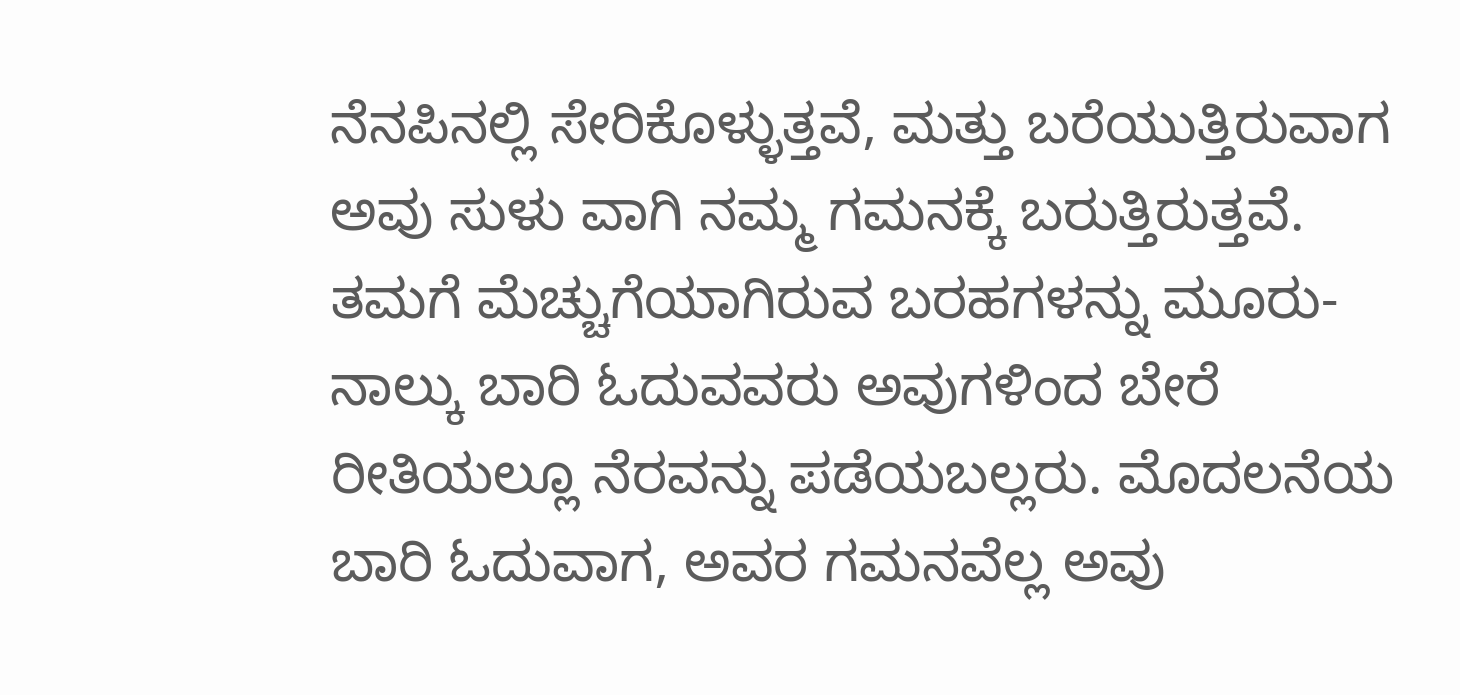ನೆನಪಿನಲ್ಲಿ ಸೇರಿಕೊಳ್ಳುತ್ತವೆ, ಮತ್ತು ಬರೆಯುತ್ತಿರುವಾಗ ಅವು ಸುಳು ವಾಗಿ ನಮ್ಮ ಗಮನಕ್ಕೆ ಬರುತ್ತಿರುತ್ತವೆ.
ತಮಗೆ ಮೆಚ್ಚುಗೆಯಾಗಿರುವ ಬರಹಗಳನ್ನು ಮೂರು-ನಾಲ್ಕು ಬಾರಿ ಓದುವವರು ಅವುಗಳಿಂದ ಬೇರೆ ರೀತಿಯಲ್ಲೂ ನೆರವನ್ನು ಪಡೆಯಬಲ್ಲರು. ಮೊದಲನೆಯ ಬಾರಿ ಓದುವಾಗ, ಅವರ ಗಮನವೆಲ್ಲ ಅವು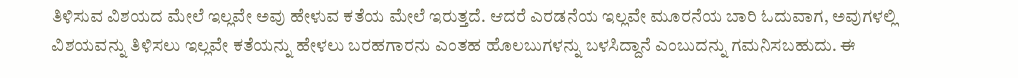ತಿಳಿಸುವ ವಿಶಯದ ಮೇಲೆ ಇಲ್ಲವೇ ಅವು ಹೇಳುವ ಕತೆಯ ಮೇಲೆ ಇರುತ್ತದೆ. ಆದರೆ ಎರಡನೆಯ ಇಲ್ಲವೇ ಮೂರನೆಯ ಬಾರಿ ಓದುವಾಗ, ಅವುಗಳಲ್ಲಿ ವಿಶಯವನ್ನು ತಿಳಿಸಲು ಇಲ್ಲವೇ ಕತೆಯನ್ನು ಹೇಳಲು ಬರಹಗಾರನು ಎಂತಹ ಹೊಲಬುಗಳನ್ನು ಬಳಸಿದ್ದಾನೆ ಎಂಬುದನ್ನು ಗಮನಿಸಬಹುದು. ಈ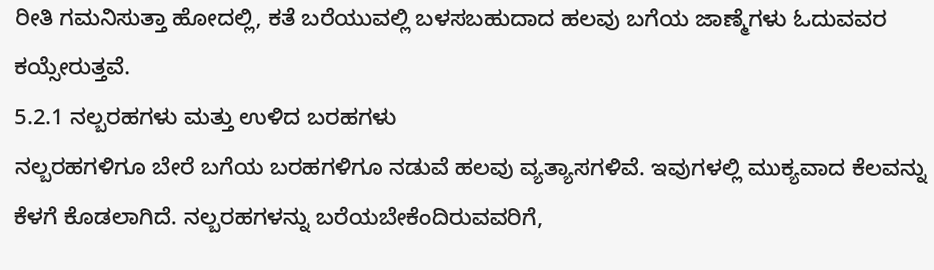ರೀತಿ ಗಮನಿಸುತ್ತಾ ಹೋದಲ್ಲಿ, ಕತೆ ಬರೆಯುವಲ್ಲಿ ಬಳಸಬಹುದಾದ ಹಲವು ಬಗೆಯ ಜಾಣ್ಮೆಗಳು ಓದುವವರ ಕಯ್ಸೇರುತ್ತವೆ.
5.2.1 ನಲ್ಬರಹಗಳು ಮತ್ತು ಉಳಿದ ಬರಹಗಳು
ನಲ್ಬರಹಗಳಿಗೂ ಬೇರೆ ಬಗೆಯ ಬರಹಗಳಿಗೂ ನಡುವೆ ಹಲವು ವ್ಯತ್ಯಾಸಗಳಿವೆ. ಇವುಗಳಲ್ಲಿ ಮುಕ್ಯವಾದ ಕೆಲವನ್ನು ಕೆಳಗೆ ಕೊಡಲಾಗಿದೆ. ನಲ್ಬರಹಗಳನ್ನು ಬರೆಯಬೇಕೆಂದಿರುವವರಿಗೆ,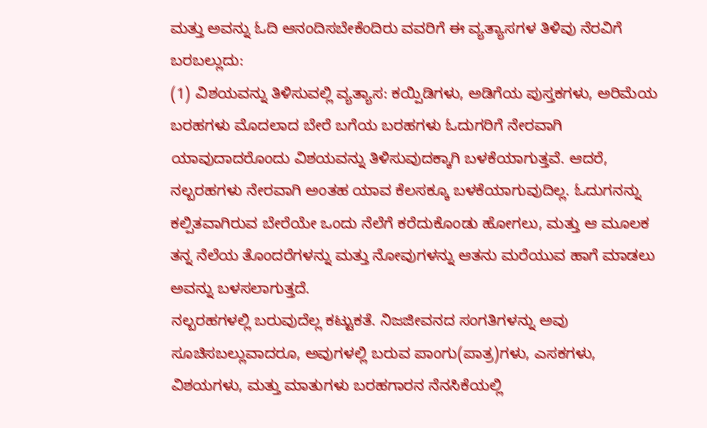ಮತ್ತು ಅವನ್ನು ಓದಿ ಆನಂದಿಸಬೇಕೆಂದಿರು ವವರಿಗೆ ಈ ವ್ಯತ್ಯಾಸಗಳ ತಿಳಿವು ನೆರವಿಗೆ ಬರಬಲ್ಲುದು:
(1) ವಿಶಯವನ್ನು ತಿಳಿಸುವಲ್ಲಿ ವ್ಯತ್ಯಾಸ: ಕಯ್ಪಿಡಿಗಳು, ಅಡಿಗೆಯ ಪುಸ್ತಕಗಳು, ಅರಿಮೆಯ ಬರಹಗಳು ಮೊದಲಾದ ಬೇರೆ ಬಗೆಯ ಬರಹಗಳು ಓದುಗರಿಗೆ ನೇರವಾಗಿ ಯಾವುದಾದರೊಂದು ವಿಶಯವನ್ನು ತಿಳಿಸುವುದಕ್ಕಾಗಿ ಬಳಕೆಯಾಗುತ್ತವೆ. ಆದರೆ, ನಲ್ಬರಹಗಳು ನೇರವಾಗಿ ಅಂತಹ ಯಾವ ಕೆಲಸಕ್ಕೂ ಬಳಕೆಯಾಗುವುದಿಲ್ಲ. ಓದುಗನನ್ನು ಕಲ್ಪಿತವಾಗಿರುವ ಬೇರೆಯೇ ಒಂದು ನೆಲೆಗೆ ಕರೆದುಕೊಂಡು ಹೋಗಲು, ಮತ್ತು ಆ ಮೂಲಕ ತನ್ನ ನೆಲೆಯ ತೊಂದರೆಗಳನ್ನು ಮತ್ತು ನೋವುಗಳನ್ನು ಆತನು ಮರೆಯುವ ಹಾಗೆ ಮಾಡಲು ಅವನ್ನು ಬಳಸಲಾಗುತ್ತದೆ.
ನಲ್ಬರಹಗಳಲ್ಲಿ ಬರುವುದೆಲ್ಲ ಕಟ್ಟುಕತೆ. ನಿಜಜೀವನದ ಸಂಗತಿಗಳನ್ನು ಅವು ಸೂಚಿಸಬಲ್ಲುವಾದರೂ, ಅವುಗಳಲ್ಲಿ ಬರುವ ಪಾಂಗು(ಪಾತ್ರ)ಗಳು, ಎಸಕಗಳು, ವಿಶಯಗಳು, ಮತ್ತು ಮಾತುಗಳು ಬರಹಗಾರನ ನೆನಸಿಕೆಯಲ್ಲಿ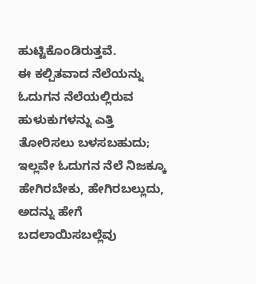ಹುಟ್ಟಿಕೊಂಡಿರುತ್ತವೆ.
ಈ ಕಲ್ಪಿತವಾದ ನೆಲೆಯನ್ನು ಓದುಗನ ನೆಲೆಯಲ್ಲಿರುವ ಹುಳುಕುಗಳನ್ನು ಎತ್ತಿ ತೋರಿಸಲು ಬಳಸಬಹುದು; ಇಲ್ಲವೇ ಓದುಗನ ನೆಲೆ ನಿಜಕ್ಕೂ ಹೇಗಿರಬೇಕು, ಹೇಗಿರಬಲ್ಲುದು, ಅದನ್ನು ಹೇಗೆ ಬದಲಾಯಿಸಬಲ್ಲೆವು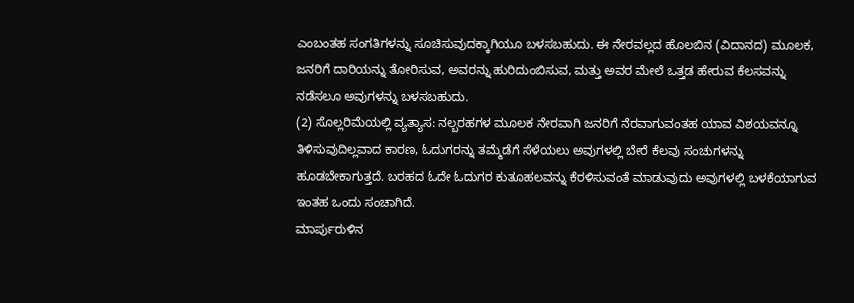ಎಂಬಂತಹ ಸಂಗತಿಗಳನ್ನು ಸೂಚಿಸುವುದಕ್ಕಾಗಿಯೂ ಬಳಸಬಹುದು. ಈ ನೇರವಲ್ಲದ ಹೊಲಬಿನ (ವಿದಾನದ) ಮೂಲಕ, ಜನರಿಗೆ ದಾರಿಯನ್ನು ತೋರಿಸುವ, ಅವರನ್ನು ಹುರಿದುಂಬಿಸುವ, ಮತ್ತು ಅವರ ಮೇಲೆ ಒತ್ತಡ ಹೇರುವ ಕೆಲಸವನ್ನು ನಡೆಸಲೂ ಅವುಗಳನ್ನು ಬಳಸಬಹುದು.
(2) ಸೊಲ್ಲರಿಮೆಯಲ್ಲಿ ವ್ಯತ್ಯಾಸ: ನಲ್ಬರಹಗಳ ಮೂಲಕ ನೇರವಾಗಿ ಜನರಿಗೆ ನೆರವಾಗುವಂತಹ ಯಾವ ವಿಶಯವನ್ನೂ ತಿಳಿಸುವುದಿಲ್ಲವಾದ ಕಾರಣ, ಓದುಗರನ್ನು ತಮ್ಮೆಡೆಗೆ ಸೆಳೆಯಲು ಅವುಗಳಲ್ಲಿ ಬೇರೆ ಕೆಲವು ಸಂಚುಗಳನ್ನು ಹೂಡಬೇಕಾಗುತ್ತದೆ. ಬರಹದ ಓದೇ ಓದುಗರ ಕುತೂಹಲವನ್ನು ಕೆರಳಿಸುವಂತೆ ಮಾಡುವುದು ಅವುಗಳಲ್ಲಿ ಬಳಕೆಯಾಗುವ ಇಂತಹ ಒಂದು ಸಂಚಾಗಿದೆ.
ಮಾರ್ಪುರುಳಿನ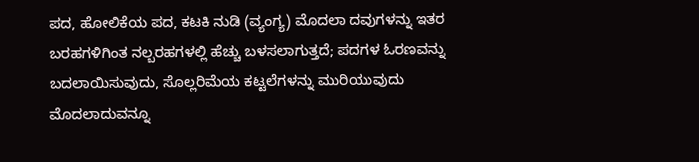ಪದ, ಹೋಲಿಕೆಯ ಪದ, ಕಟಕಿ ನುಡಿ (ವ್ಯಂಗ್ಯ) ಮೊದಲಾ ದವುಗಳನ್ನು ಇತರ ಬರಹಗಳಿಗಿಂತ ನಲ್ಬರಹಗಳಲ್ಲಿ ಹೆಚ್ಚು ಬಳಸಲಾಗುತ್ತದೆ; ಪದಗಳ ಓರಣವನ್ನು ಬದಲಾಯಿಸುವುದು, ಸೊಲ್ಲರಿಮೆಯ ಕಟ್ಟಲೆಗಳನ್ನು ಮುರಿಯುವುದು ಮೊದಲಾದುವನ್ನೂ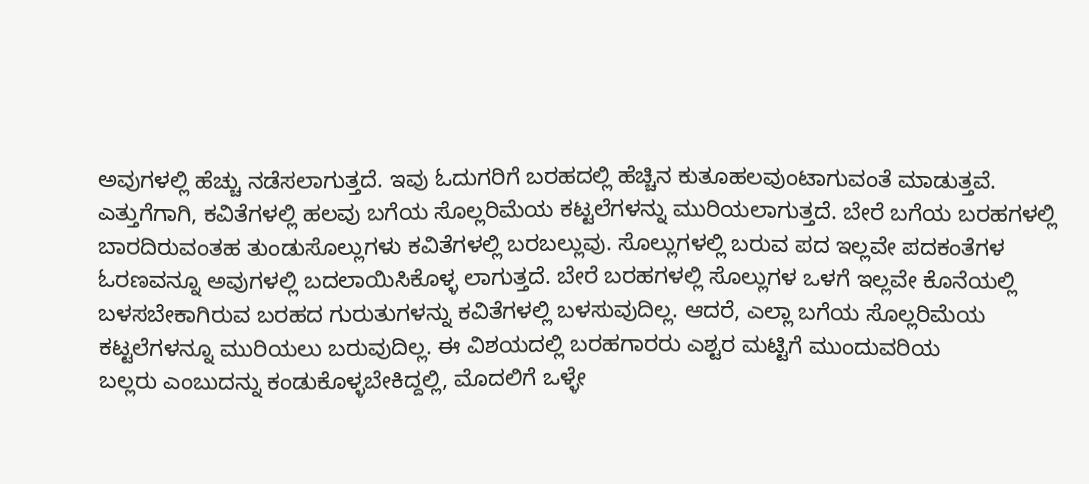ಅವುಗಳಲ್ಲಿ ಹೆಚ್ಚು ನಡೆಸಲಾಗುತ್ತದೆ. ಇವು ಓದುಗರಿಗೆ ಬರಹದಲ್ಲಿ ಹೆಚ್ಚಿನ ಕುತೂಹಲವುಂಟಾಗುವಂತೆ ಮಾಡುತ್ತವೆ. ಎತ್ತುಗೆಗಾಗಿ, ಕವಿತೆಗಳಲ್ಲಿ ಹಲವು ಬಗೆಯ ಸೊಲ್ಲರಿಮೆಯ ಕಟ್ಟಲೆಗಳನ್ನು ಮುರಿಯಲಾಗುತ್ತದೆ. ಬೇರೆ ಬಗೆಯ ಬರಹಗಳಲ್ಲಿ ಬಾರದಿರುವಂತಹ ತುಂಡುಸೊಲ್ಲುಗಳು ಕವಿತೆಗಳಲ್ಲಿ ಬರಬಲ್ಲುವು. ಸೊಲ್ಲುಗಳಲ್ಲಿ ಬರುವ ಪದ ಇಲ್ಲವೇ ಪದಕಂತೆಗಳ ಓರಣವನ್ನೂ ಅವುಗಳಲ್ಲಿ ಬದಲಾಯಿಸಿಕೊಳ್ಳ ಲಾಗುತ್ತದೆ. ಬೇರೆ ಬರಹಗಳಲ್ಲಿ ಸೊಲ್ಲುಗಳ ಒಳಗೆ ಇಲ್ಲವೇ ಕೊನೆಯಲ್ಲಿ ಬಳಸಬೇಕಾಗಿರುವ ಬರಹದ ಗುರುತುಗಳನ್ನು ಕವಿತೆಗಳಲ್ಲಿ ಬಳಸುವುದಿಲ್ಲ. ಆದರೆ, ಎಲ್ಲಾ ಬಗೆಯ ಸೊಲ್ಲರಿಮೆಯ ಕಟ್ಟಲೆಗಳನ್ನೂ ಮುರಿಯಲು ಬರುವುದಿಲ್ಲ. ಈ ವಿಶಯದಲ್ಲಿ ಬರಹಗಾರರು ಎಶ್ಟರ ಮಟ್ಟಿಗೆ ಮುಂದುವರಿಯ
ಬಲ್ಲರು ಎಂಬುದನ್ನು ಕಂಡುಕೊಳ್ಳಬೇಕಿದ್ದಲ್ಲಿ, ಮೊದಲಿಗೆ ಒಳ್ಳೇ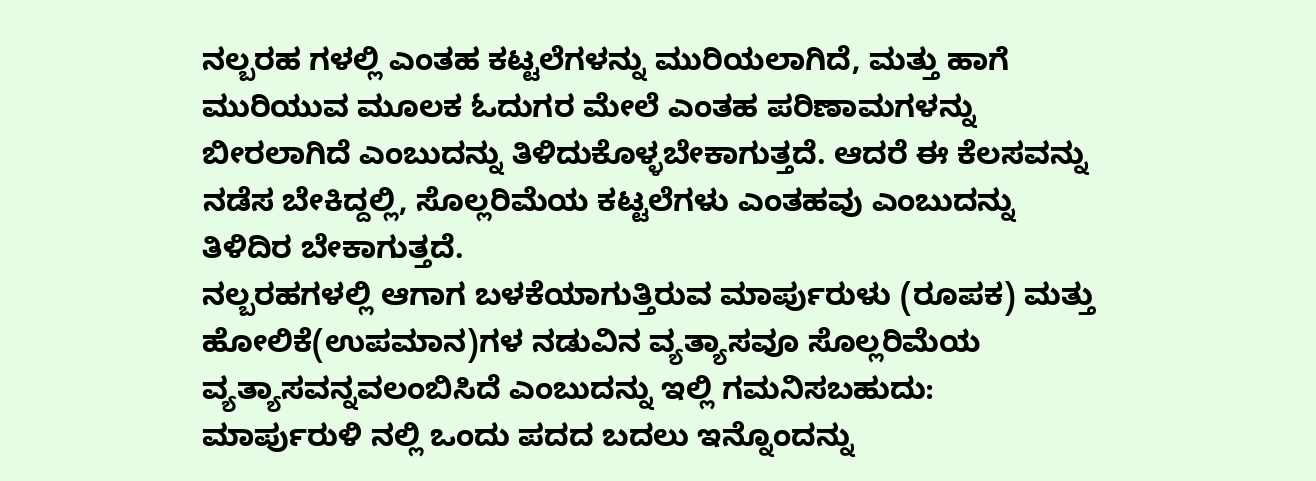ನಲ್ಬರಹ ಗಳಲ್ಲಿ ಎಂತಹ ಕಟ್ಟಲೆಗಳನ್ನು ಮುರಿಯಲಾಗಿದೆ, ಮತ್ತು ಹಾಗೆ ಮುರಿಯುವ ಮೂಲಕ ಓದುಗರ ಮೇಲೆ ಎಂತಹ ಪರಿಣಾಮಗಳನ್ನು ಬೀರಲಾಗಿದೆ ಎಂಬುದನ್ನು ತಿಳಿದುಕೊಳ್ಳಬೇಕಾಗುತ್ತದೆ. ಆದರೆ ಈ ಕೆಲಸವನ್ನು ನಡೆಸ ಬೇಕಿದ್ದಲ್ಲಿ, ಸೊಲ್ಲರಿಮೆಯ ಕಟ್ಟಲೆಗಳು ಎಂತಹವು ಎಂಬುದನ್ನು ತಿಳಿದಿರ ಬೇಕಾಗುತ್ತದೆ.
ನಲ್ಬರಹಗಳಲ್ಲಿ ಆಗಾಗ ಬಳಕೆಯಾಗುತ್ತಿರುವ ಮಾರ್ಪುರುಳು (ರೂಪಕ) ಮತ್ತು ಹೋಲಿಕೆ(ಉಪಮಾನ)ಗಳ ನಡುವಿನ ವ್ಯತ್ಯಾಸವೂ ಸೊಲ್ಲರಿಮೆಯ ವ್ಯತ್ಯಾಸವನ್ನವಲಂಬಿಸಿದೆ ಎಂಬುದನ್ನು ಇಲ್ಲಿ ಗಮನಿಸಬಹುದು: ಮಾರ್ಪುರುಳಿ ನಲ್ಲಿ ಒಂದು ಪದದ ಬದಲು ಇನ್ನೊಂದನ್ನು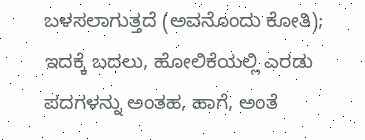ಬಳಸಲಾಗುತ್ತದೆ (ಅವನೊಂದು ಕೋತಿ); ಇದಕ್ಕೆ ಬದಲು, ಹೋಲಿಕೆಯಲ್ಲಿ ಎರಡು ಪದಗಳನ್ನು ಅಂತಹ, ಹಾಗೆ, ಅಂತೆ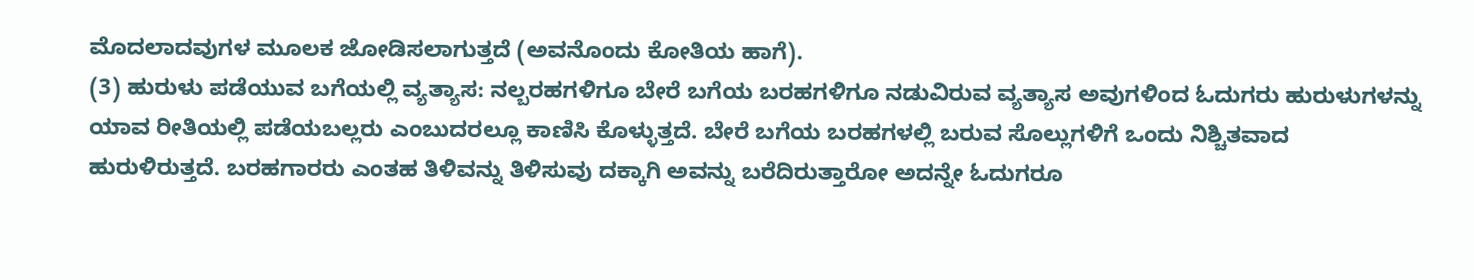ಮೊದಲಾದವುಗಳ ಮೂಲಕ ಜೋಡಿಸಲಾಗುತ್ತದೆ (ಅವನೊಂದು ಕೋತಿಯ ಹಾಗೆ).
(3) ಹುರುಳು ಪಡೆಯುವ ಬಗೆಯಲ್ಲಿ ವ್ಯತ್ಯಾಸ: ನಲ್ಬರಹಗಳಿಗೂ ಬೇರೆ ಬಗೆಯ ಬರಹಗಳಿಗೂ ನಡುವಿರುವ ವ್ಯತ್ಯಾಸ ಅವುಗಳಿಂದ ಓದುಗರು ಹುರುಳುಗಳನ್ನು ಯಾವ ರೀತಿಯಲ್ಲಿ ಪಡೆಯಬಲ್ಲರು ಎಂಬುದರಲ್ಲೂ ಕಾಣಿಸಿ ಕೊಳ್ಳುತ್ತದೆ. ಬೇರೆ ಬಗೆಯ ಬರಹಗಳಲ್ಲಿ ಬರುವ ಸೊಲ್ಲುಗಳಿಗೆ ಒಂದು ನಿಶ್ಚಿತವಾದ ಹುರುಳಿರುತ್ತದೆ. ಬರಹಗಾರರು ಎಂತಹ ತಿಳಿವನ್ನು ತಿಳಿಸುವು ದಕ್ಕಾಗಿ ಅವನ್ನು ಬರೆದಿರುತ್ತಾರೋ ಅದನ್ನೇ ಓದುಗರೂ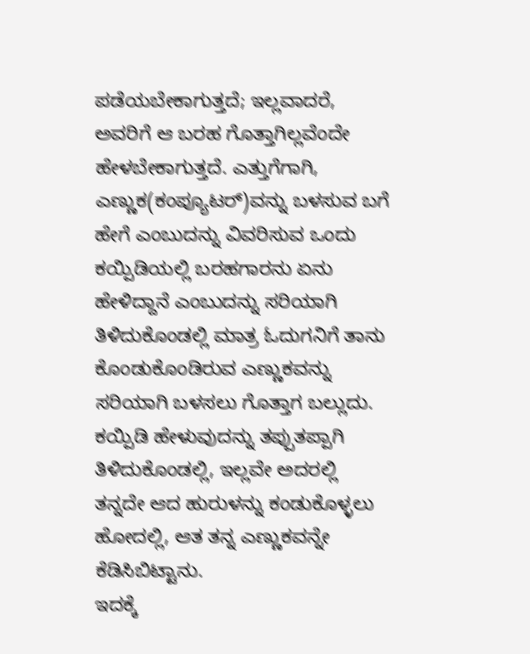ಪಡೆಯಬೇಕಾಗುತ್ತದೆ; ಇಲ್ಲವಾದರೆ, ಅವರಿಗೆ ಆ ಬರಹ ಗೊತ್ತಾಗಿಲ್ಲವೆಂದೇ ಹೇಳಬೇಕಾಗುತ್ತದೆ. ಎತ್ತುಗೆಗಾಗಿ, ಎಣ್ಣುಕ(ಕಂಪ್ಯೂಟರ್)ವನ್ನು ಬಳಸುವ ಬಗೆ ಹೇಗೆ ಎಂಬುದನ್ನು ವಿವರಿಸುವ ಒಂದು ಕಯ್ಪಿಡಿಯಲ್ಲಿ ಬರಹಗಾರನು ಏನು ಹೇಳಿದ್ದಾನೆ ಎಂಬುದನ್ನು ಸರಿಯಾಗಿ ತಿಳಿದುಕೊಂಡಲ್ಲಿ ಮಾತ್ರ ಓದುಗನಿಗೆ ತಾನು ಕೊಂಡುಕೊಂಡಿರುವ ಎಣ್ಣುಕವನ್ನು ಸರಿಯಾಗಿ ಬಳಸಲು ಗೊತ್ತಾಗ ಬಲ್ಲುದು. ಕಯ್ಪಿಡಿ ಹೇಳುವುದನ್ನು ತಪ್ಪುತಪ್ಪಾಗಿ ತಿಳಿದುಕೊಂಡಲ್ಲಿ, ಇಲ್ಲವೇ ಅದರಲ್ಲಿ ತನ್ನದೇ ಆದ ಹುರುಳನ್ನು ಕಂಡುಕೊಳ್ಳಲು ಹೋದಲ್ಲಿ, ಆತ ತನ್ನ ಎಣ್ಣುಕವನ್ನೇ ಕೆಡಿಸಿಬಿಟ್ಟಾನು.
ಇದಕ್ಕೆ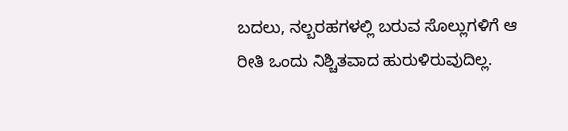ಬದಲು, ನಲ್ಬರಹಗಳಲ್ಲಿ ಬರುವ ಸೊಲ್ಲುಗಳಿಗೆ ಆ ರೀತಿ ಒಂದು ನಿಶ್ಚಿತವಾದ ಹುರುಳಿರುವುದಿಲ್ಲ.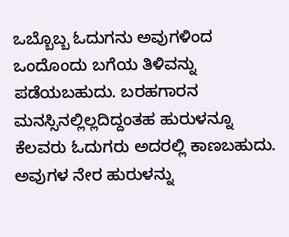ಒಬ್ಬೊಬ್ಬ ಓದುಗನು ಅವುಗಳಿಂದ ಒಂದೊಂದು ಬಗೆಯ ತಿಳಿವನ್ನು ಪಡೆಯಬಹುದು. ಬರಹಗಾರನ
ಮನಸ್ಸಿನಲ್ಲಿಲ್ಲದಿದ್ದಂತಹ ಹುರುಳನ್ನೂ ಕೆಲವರು ಓದುಗರು ಅದರಲ್ಲಿ ಕಾಣಬಹುದು. ಅವುಗಳ ನೇರ ಹುರುಳನ್ನು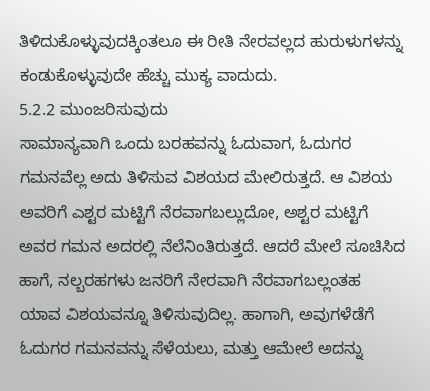ತಿಳಿದುಕೊಳ್ಳುವುದಕ್ಕಿಂತಲೂ ಈ ರೀತಿ ನೇರವಲ್ಲದ ಹುರುಳುಗಳನ್ನು ಕಂಡುಕೊಳ್ಳುವುದೇ ಹೆಚ್ಚು ಮುಕ್ಯ ವಾದುದು.
5.2.2 ಮುಂಜರಿಸುವುದು
ಸಾಮಾನ್ಯವಾಗಿ ಒಂದು ಬರಹವನ್ನು ಓದುವಾಗ, ಓದುಗರ ಗಮನವೆಲ್ಲ ಅದು ತಿಳಿಸುವ ವಿಶಯದ ಮೇಲಿರುತ್ತದೆ. ಆ ವಿಶಯ ಅವರಿಗೆ ಎಶ್ಟರ ಮಟ್ಟಿಗೆ ನೆರವಾಗಬಲ್ಲುದೋ, ಅಶ್ಟರ ಮಟ್ಟಿಗೆ ಅವರ ಗಮನ ಅದರಲ್ಲಿ ನೆಲೆನಿಂತಿರುತ್ತದೆ. ಆದರೆ ಮೇಲೆ ಸೂಚಿಸಿದ ಹಾಗೆ, ನಲ್ಬರಹಗಳು ಜನರಿಗೆ ನೇರವಾಗಿ ನೆರವಾಗಬಲ್ಲಂತಹ ಯಾವ ವಿಶಯವನ್ನೂ ತಿಳಿಸುವುದಿಲ್ಲ. ಹಾಗಾಗಿ, ಅವುಗಳೆಡೆಗೆ ಓದುಗರ ಗಮನವನ್ನು ಸೆಳೆಯಲು, ಮತ್ತು ಆಮೇಲೆ ಅದನ್ನು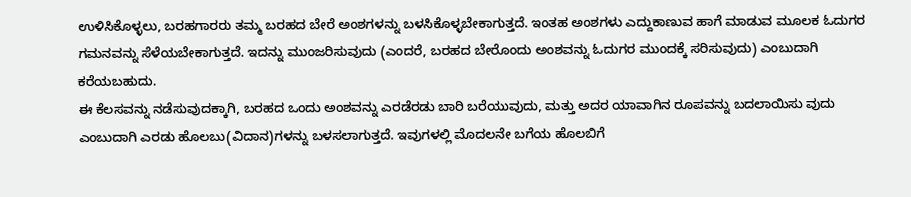ಉಳಿಸಿಕೊಳ್ಳಲು, ಬರಹಗಾರರು ತಮ್ಮ ಬರಹದ ಬೇರೆ ಅಂಶಗಳನ್ನು ಬಳಸಿಕೊಳ್ಳಬೇಕಾಗುತ್ತದೆ. ಇಂತಹ ಅಂಶಗಳು ಎದ್ದುಕಾಣುವ ಹಾಗೆ ಮಾಡುವ ಮೂಲಕ ಓದುಗರ ಗಮನವನ್ನು ಸೆಳೆಯಬೇಕಾಗುತ್ತದೆ. ಇದನ್ನು ಮುಂಜರಿಸುವುದು (ಎಂದರೆ, ಬರಹದ ಬೇರೊಂದು ಅಂಶವನ್ನು ಓದುಗರ ಮುಂದಕ್ಕೆ ಸರಿಸುವುದು) ಎಂಬುದಾಗಿ ಕರೆಯಬಹುದು.
ಈ ಕೆಲಸವನ್ನು ನಡೆಸುವುದಕ್ಕಾಗಿ, ಬರಹದ ಒಂದು ಅಂಶವನ್ನು ಎರಡೆರಡು ಬಾರಿ ಬರೆಯುವುದು, ಮತ್ತು ಅದರ ಯಾವಾಗಿನ ರೂಪವನ್ನು ಬದಲಾಯಿಸು ವುದು ಎಂಬುದಾಗಿ ಎರಡು ಹೊಲಬು(ವಿದಾನ)ಗಳನ್ನು ಬಳಸಲಾಗುತ್ತದೆ. ಇವುಗಳಲ್ಲಿ ಮೊದಲನೇ ಬಗೆಯ ಹೊಲಬಿಗೆ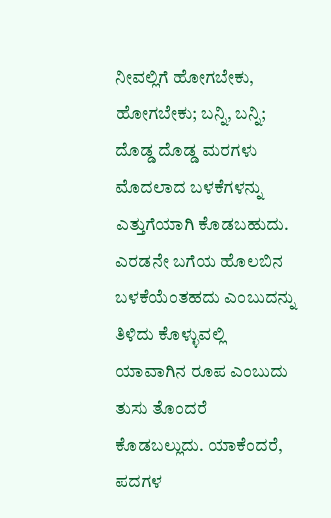ನೀವಲ್ಲಿಗೆ ಹೋಗಬೇಕು, ಹೋಗಬೇಕು; ಬನ್ನಿ, ಬನ್ನಿ; ದೊಡ್ಡ ದೊಡ್ಡ ಮರಗಳು ಮೊದಲಾದ ಬಳಕೆಗಳನ್ನು ಎತ್ತುಗೆಯಾಗಿ ಕೊಡಬಹುದು.
ಎರಡನೇ ಬಗೆಯ ಹೊಲಬಿನ ಬಳಕೆಯೆಂತಹದು ಎಂಬುದನ್ನು ತಿಳಿದು ಕೊಳ್ಳುವಲ್ಲಿ ಯಾವಾಗಿನ ರೂಪ ಎಂಬುದು ತುಸು ತೊಂದರೆ ಕೊಡಬಲ್ಲುದು. ಯಾಕೆಂದರೆ, ಪದಗಳ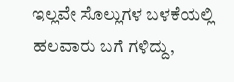ಇಲ್ಲವೇ ಸೊಲ್ಲುಗಳ ಬಳಕೆಯಲ್ಲಿ ಹಲವಾರು ಬಗೆ ಗಳಿದ್ದು,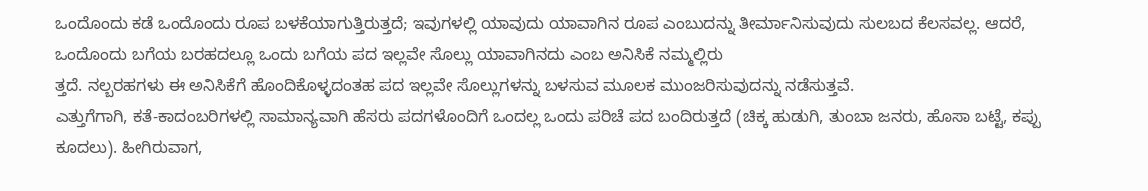ಒಂದೊಂದು ಕಡೆ ಒಂದೊಂದು ರೂಪ ಬಳಕೆಯಾಗುತ್ತಿರುತ್ತದೆ; ಇವುಗಳಲ್ಲಿ ಯಾವುದು ಯಾವಾಗಿನ ರೂಪ ಎಂಬುದನ್ನು ತೀರ್ಮಾನಿಸುವುದು ಸುಲಬದ ಕೆಲಸವಲ್ಲ. ಆದರೆ, ಒಂದೊಂದು ಬಗೆಯ ಬರಹದಲ್ಲೂ ಒಂದು ಬಗೆಯ ಪದ ಇಲ್ಲವೇ ಸೊಲ್ಲು ಯಾವಾಗಿನದು ಎಂಬ ಅನಿಸಿಕೆ ನಮ್ಮಲ್ಲಿರು
ತ್ತದೆ. ನಲ್ಬರಹಗಳು ಈ ಅನಿಸಿಕೆಗೆ ಹೊಂದಿಕೊಳ್ಳದಂತಹ ಪದ ಇಲ್ಲವೇ ಸೊಲ್ಲುಗಳನ್ನು ಬಳಸುವ ಮೂಲಕ ಮುಂಜರಿಸುವುದನ್ನು ನಡೆಸುತ್ತವೆ.
ಎತ್ತುಗೆಗಾಗಿ, ಕತೆ-ಕಾದಂಬರಿಗಳಲ್ಲಿ ಸಾಮಾನ್ಯವಾಗಿ ಹೆಸರು ಪದಗಳೊಂದಿಗೆ ಒಂದಲ್ಲ ಒಂದು ಪರಿಚೆ ಪದ ಬಂದಿರುತ್ತದೆ (ಚಿಕ್ಕ ಹುಡುಗಿ, ತುಂಬಾ ಜನರು, ಹೊಸಾ ಬಟ್ಟೆ, ಕಪ್ಪು ಕೂದಲು). ಹೀಗಿರುವಾಗ,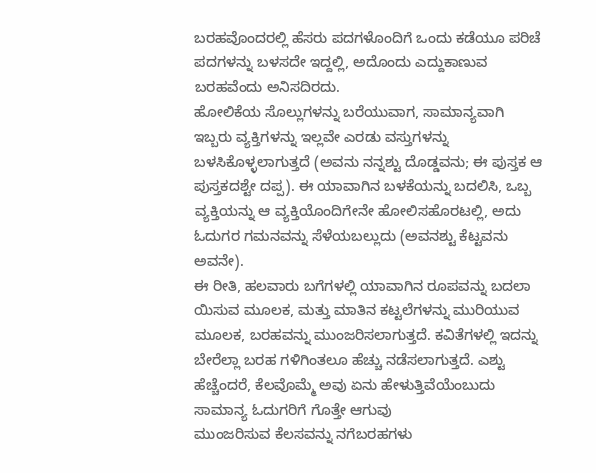ಬರಹವೊಂದರಲ್ಲಿ ಹೆಸರು ಪದಗಳೊಂದಿಗೆ ಒಂದು ಕಡೆಯೂ ಪರಿಚೆ ಪದಗಳನ್ನು ಬಳಸದೇ ಇದ್ದಲ್ಲಿ, ಅದೊಂದು ಎದ್ದುಕಾಣುವ ಬರಹವೆಂದು ಅನಿಸದಿರದು.
ಹೋಲಿಕೆಯ ಸೊಲ್ಲುಗಳನ್ನು ಬರೆಯುವಾಗ, ಸಾಮಾನ್ಯವಾಗಿ ಇಬ್ಬರು ವ್ಯಕ್ತಿಗಳನ್ನು ಇಲ್ಲವೇ ಎರಡು ವಸ್ತುಗಳನ್ನು ಬಳಸಿಕೊಳ್ಳಲಾಗುತ್ತದೆ (ಅವನು ನನ್ನಶ್ಟು ದೊಡ್ಡವನು; ಈ ಪುಸ್ತಕ ಆ ಪುಸ್ತಕದಶ್ಟೇ ದಪ್ಪ). ಈ ಯಾವಾಗಿನ ಬಳಕೆಯನ್ನು ಬದಲಿಸಿ, ಒಬ್ಬ ವ್ಯಕ್ತಿಯನ್ನು ಆ ವ್ಯಕ್ತಿಯೊಂದಿಗೇನೇ ಹೋಲಿಸಹೊರಟಲ್ಲಿ, ಅದು ಓದುಗರ ಗಮನವನ್ನು ಸೆಳೆಯಬಲ್ಲುದು (ಅವನಶ್ಟು ಕೆಟ್ಟವನು ಅವನೇ).
ಈ ರೀತಿ, ಹಲವಾರು ಬಗೆಗಳಲ್ಲಿ ಯಾವಾಗಿನ ರೂಪವನ್ನು ಬದಲಾ ಯಿಸುವ ಮೂಲಕ, ಮತ್ತು ಮಾತಿನ ಕಟ್ಟಲೆಗಳನ್ನು ಮುರಿಯುವ ಮೂಲಕ, ಬರಹವನ್ನು ಮುಂಜರಿಸಲಾಗುತ್ತದೆ. ಕವಿತೆಗಳಲ್ಲಿ ಇದನ್ನು ಬೇರೆಲ್ಲಾ ಬರಹ ಗಳಿಗಿಂತಲೂ ಹೆಚ್ಚು ನಡೆಸಲಾಗುತ್ತದೆ. ಎಶ್ಟು ಹೆಚ್ಚೆಂದರೆ, ಕೆಲವೊಮ್ಮೆ ಅವು ಏನು ಹೇಳುತ್ತಿವೆಯೆಂಬುದು ಸಾಮಾನ್ಯ ಓದುಗರಿಗೆ ಗೊತ್ತೇ ಆಗುವು
ಮುಂಜರಿಸುವ ಕೆಲಸವನ್ನು ನಗೆಬರಹಗಳು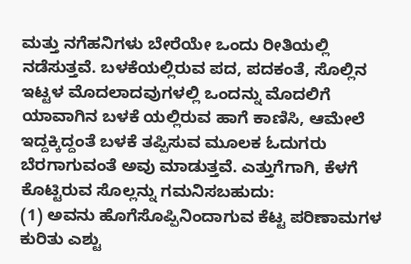ಮತ್ತು ನಗೆಹನಿಗಳು ಬೇರೆಯೇ ಒಂದು ರೀತಿಯಲ್ಲಿ ನಡೆಸುತ್ತವೆ. ಬಳಕೆಯಲ್ಲಿರುವ ಪದ, ಪದಕಂತೆ, ಸೊಲ್ಲಿನ ಇಟ್ಟಳ ಮೊದಲಾದವುಗಳಲ್ಲಿ ಒಂದನ್ನು ಮೊದಲಿಗೆ ಯಾವಾಗಿನ ಬಳಕೆ ಯಲ್ಲಿರುವ ಹಾಗೆ ಕಾಣಿಸಿ, ಆಮೇಲೆ ಇದ್ದಕ್ಕಿದ್ದಂತೆ ಬಳಕೆ ತಪ್ಪಿಸುವ ಮೂಲಕ ಓದುಗರು ಬೆರಗಾಗುವಂತೆ ಅವು ಮಾಡುತ್ತವೆ. ಎತ್ತುಗೆಗಾಗಿ, ಕೆಳಗೆ ಕೊಟ್ಟಿರುವ ಸೊಲ್ಲನ್ನು ಗಮನಿಸಬಹುದು:
(1) ಅವನು ಹೊಗೆಸೊಪ್ಪಿನಿಂದಾಗುವ ಕೆಟ್ಟ ಪರಿಣಾಮಗಳ ಕುರಿತು ಎಶ್ಟು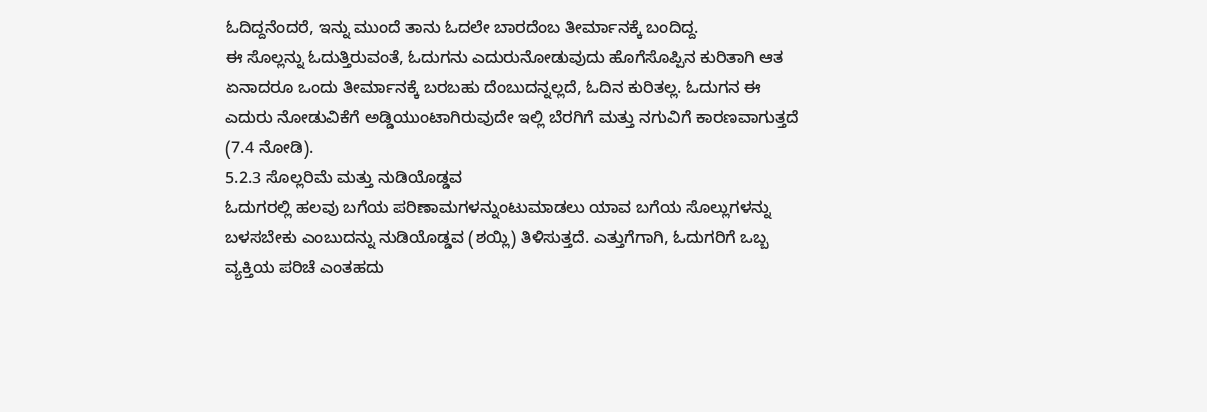ಓದಿದ್ದನೆಂದರೆ, ಇನ್ನು ಮುಂದೆ ತಾನು ಓದಲೇ ಬಾರದೆಂಬ ತೀರ್ಮಾನಕ್ಕೆ ಬಂದಿದ್ದ.
ಈ ಸೊಲ್ಲನ್ನು ಓದುತ್ತಿರುವಂತೆ, ಓದುಗನು ಎದುರುನೋಡುವುದು ಹೊಗೆಸೊಪ್ಪಿನ ಕುರಿತಾಗಿ ಆತ ಏನಾದರೂ ಒಂದು ತೀರ್ಮಾನಕ್ಕೆ ಬರಬಹು ದೆಂಬುದನ್ನಲ್ಲದೆ, ಓದಿನ ಕುರಿತಲ್ಲ. ಓದುಗನ ಈ ಎದುರು ನೋಡುವಿಕೆಗೆ ಅಡ್ಡಿಯುಂಟಾಗಿರುವುದೇ ಇಲ್ಲಿ ಬೆರಗಿಗೆ ಮತ್ತು ನಗುವಿಗೆ ಕಾರಣವಾಗುತ್ತದೆ (7.4 ನೋಡಿ).
5.2.3 ಸೊಲ್ಲರಿಮೆ ಮತ್ತು ನುಡಿಯೊಡ್ಡವ
ಓದುಗರಲ್ಲಿ ಹಲವು ಬಗೆಯ ಪರಿಣಾಮಗಳನ್ನುಂಟುಮಾಡಲು ಯಾವ ಬಗೆಯ ಸೊಲ್ಲುಗಳನ್ನು ಬಳಸಬೇಕು ಎಂಬುದನ್ನು ನುಡಿಯೊಡ್ಡವ (ಶಯ್ಲಿ) ತಿಳಿಸುತ್ತದೆ. ಎತ್ತುಗೆಗಾಗಿ, ಓದುಗರಿಗೆ ಒಬ್ಬ ವ್ಯಕ್ತಿಯ ಪರಿಚೆ ಎಂತಹದು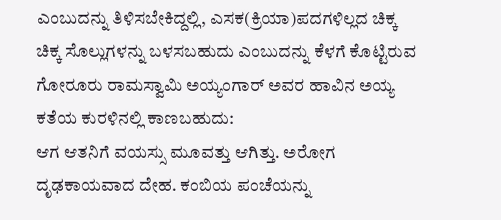ಎಂಬುದನ್ನು ತಿಳಿಸಬೇಕಿದ್ದಲ್ಲಿ, ಎಸಕ(ಕ್ರಿಯಾ)ಪದಗಳಿಲ್ಲದ ಚಿಕ್ಕ ಚಿಕ್ಕ ಸೊಲ್ಲುಗಳನ್ನು ಬಳಸಬಹುದು ಎಂಬುದನ್ನು ಕೆಳಗೆ ಕೊಟ್ಟಿರುವ ಗೋರೂರು ರಾಮಸ್ವಾಮಿ ಅಯ್ಯಂಗಾರ್ ಅವರ ಹಾವಿನ ಅಯ್ಯ ಕತೆಯ ಕುರಳಿನಲ್ಲಿ ಕಾಣಬಹುದು:
ಆಗ ಆತನಿಗೆ ವಯಸ್ಸು ಮೂವತ್ತು ಆಗಿತ್ತು. ಅರೋಗ ದೃಢಕಾಯವಾದ ದೇಹ. ಕಂಬಿಯ ಪಂಚೆಯನ್ನು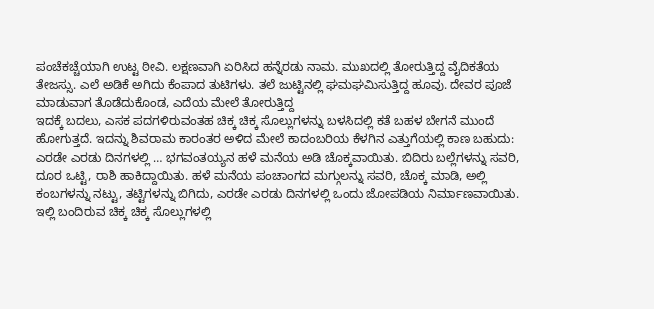ಪಂಚೆಕಚ್ಚೆಯಾಗಿ ಉಟ್ಟ ಠೀವಿ. ಲಕ್ಷಣವಾಗಿ ಏರಿಸಿದ ಹನ್ನೆರಡು ನಾಮ. ಮುಖದಲ್ಲಿ ತೋರುತ್ತಿದ್ದ ವೈದಿಕತೆಯ ತೇಜಸ್ಸು. ಎಲೆ ಅಡಿಕೆ ಅಗಿದು ಕೆಂಪಾದ ತುಟಿಗಳು. ತಲೆ ಜುಟ್ಟಿನಲ್ಲಿ ಘಮಘಮಿಸುತ್ತಿದ್ದ ಹೂವು. ದೇವರ ಪೂಜೆ ಮಾಡುವಾಗ ತೊಡೆದುಕೊಂಡ, ಎದೆಯ ಮೇಲೆ ತೋರುತ್ತಿದ್ದ
ಇದಕ್ಕೆ ಬದಲು, ಎಸಕ ಪದಗಳಿರುವಂತಹ ಚಿಕ್ಕ ಚಿಕ್ಕ ಸೊಲ್ಲುಗಳನ್ನು ಬಳಸಿದಲ್ಲಿ ಕತೆ ಬಹಳ ಬೇಗನೆ ಮುಂದೆ ಹೋಗುತ್ತದೆ. ಇದನ್ನು ಶಿವರಾಮ ಕಾರಂತರ ಅಳಿದ ಮೇಲೆ ಕಾದಂಬರಿಯ ಕೆಳಗಿನ ಎತ್ತುಗೆಯಲ್ಲಿ ಕಾಣ ಬಹುದು:
ಎರಡೇ ಎರಡು ದಿನಗಳಲ್ಲಿ … ಭಗವಂತಯ್ಯನ ಹಳೆ ಮನೆಯ ಅಡಿ ಚೊಕ್ಕವಾಯಿತು. ಬಿದಿರು ಬಲ್ಲೆಗಳನ್ನು ಸವರಿ, ದೂರ ಒಟ್ಟಿ, ರಾಶಿ ಹಾಕಿದ್ದಾಯಿತು. ಹಳೆ ಮನೆಯ ಪಂಚಾಂಗದ ಮಗ್ಗುಲನ್ನು ಸವರಿ, ಚೊಕ್ಕ ಮಾಡಿ, ಅಲ್ಲಿ ಕಂಬಗಳನ್ನು ನಟ್ಟು, ತಟ್ಟಿಗಳನ್ನು ಬಿಗಿದು, ಎರಡೇ ಎರಡು ದಿನಗಳಲ್ಲಿ ಒಂದು ಜೋಪಡಿಯ ನಿರ್ಮಾಣವಾಯಿತು.
ಇಲ್ಲಿ ಬಂದಿರುವ ಚಿಕ್ಕ ಚಿಕ್ಕ ಸೊಲ್ಲುಗಳಲ್ಲಿ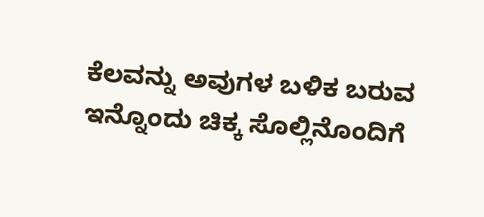ಕೆಲವನ್ನು ಅವುಗಳ ಬಳಿಕ ಬರುವ ಇನ್ನೊಂದು ಚಿಕ್ಕ ಸೊಲ್ಲಿನೊಂದಿಗೆ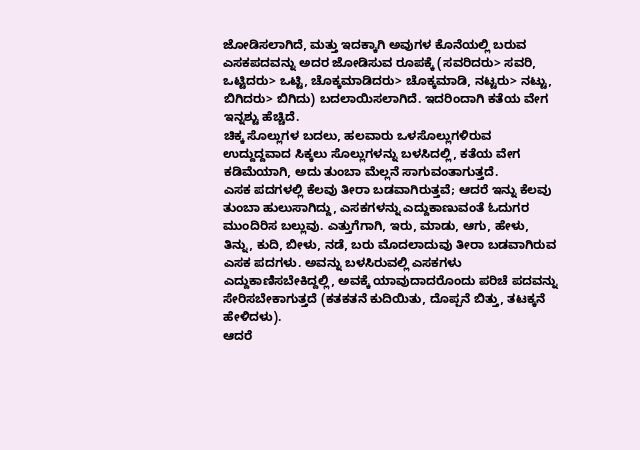ಜೋಡಿಸಲಾಗಿದೆ, ಮತ್ತು ಇದಕ್ಕಾಗಿ ಅವುಗಳ ಕೊನೆಯಲ್ಲಿ ಬರುವ ಎಸಕಪದವನ್ನು ಅದರ ಜೋಡಿಸುವ ರೂಪಕ್ಕೆ (ಸವರಿದರು> ಸವರಿ, ಒಟ್ಟಿದರು> ಒಟ್ಟಿ, ಚೊಕ್ಕಮಾಡಿದರು> ಚೊಕ್ಕಮಾಡಿ, ನಟ್ಟರು> ನಟ್ಟು, ಬಿಗಿದರು> ಬಿಗಿದು) ಬದಲಾಯಿಸಲಾಗಿದೆ. ಇದರಿಂದಾಗಿ ಕತೆಯ ವೇಗ ಇನ್ನಶ್ಟು ಹೆಚ್ಚಿದೆ.
ಚಿಕ್ಕ ಸೊಲ್ಲುಗಳ ಬದಲು, ಹಲವಾರು ಒಳಸೊಲ್ಲುಗಳಿರುವ ಉದ್ದುದ್ದವಾದ ಸಿಕ್ಕಲು ಸೊಲ್ಲುಗಳನ್ನು ಬಳಸಿದಲ್ಲಿ, ಕತೆಯ ವೇಗ ಕಡಿಮೆಯಾಗಿ, ಅದು ತುಂಬಾ ಮೆಲ್ಲನೆ ಸಾಗುವಂತಾಗುತ್ತದೆ.
ಎಸಕ ಪದಗಳಲ್ಲಿ ಕೆಲವು ತೀರಾ ಬಡವಾಗಿರುತ್ತವೆ; ಆದರೆ ಇನ್ನು ಕೆಲವು ತುಂಬಾ ಹುಲುಸಾಗಿದ್ದು, ಎಸಕಗಳನ್ನು ಎದ್ದುಕಾಣುವಂತೆ ಓದುಗರ ಮುಂದಿರಿಸ ಬಲ್ಲುವು. ಎತ್ತುಗೆಗಾಗಿ, ಇರು, ಮಾಡು, ಆಗು, ಹೇಳು, ತಿನ್ನು, ಕುದಿ, ಬೀಳು, ನಡೆ, ಬರು ಮೊದಲಾದುವು ತೀರಾ ಬಡವಾಗಿರುವ ಎಸಕ ಪದಗಳು. ಅವನ್ನು ಬಳಸಿರುವಲ್ಲಿ ಎಸಕಗಳು ಎದ್ದುಕಾಣಿಸಬೇಕಿದ್ದಲ್ಲಿ, ಅವಕ್ಕೆ ಯಾವುದಾದರೊಂದು ಪರಿಚೆ ಪದವನ್ನು ಸೇರಿಸಬೇಕಾಗುತ್ತದೆ (ಕತಕತನೆ ಕುದಿಯಿತು, ದೊಪ್ಪನೆ ಬಿತ್ತು, ತಟಕ್ಕನೆ ಹೇಳಿದಳು).
ಆದರೆ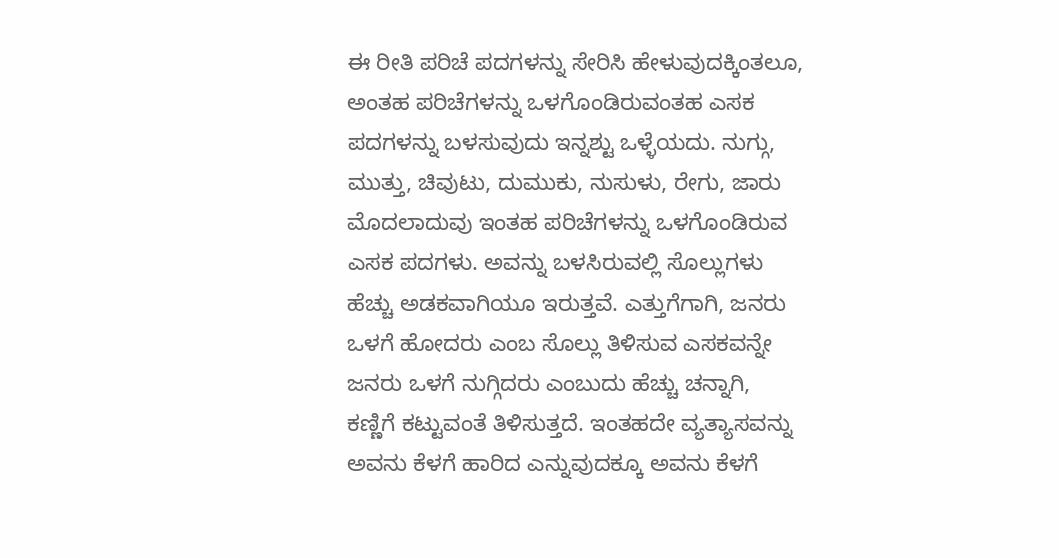ಈ ರೀತಿ ಪರಿಚೆ ಪದಗಳನ್ನು ಸೇರಿಸಿ ಹೇಳುವುದಕ್ಕಿಂತಲೂ, ಅಂತಹ ಪರಿಚೆಗಳನ್ನು ಒಳಗೊಂಡಿರುವಂತಹ ಎಸಕ ಪದಗಳನ್ನು ಬಳಸುವುದು ಇನ್ನಶ್ಟು ಒಳ್ಳೆಯದು. ನುಗ್ಗು, ಮುತ್ತು, ಚಿವುಟು, ದುಮುಕು, ನುಸುಳು, ರೇಗು, ಜಾರು ಮೊದಲಾದುವು ಇಂತಹ ಪರಿಚೆಗಳನ್ನು ಒಳಗೊಂಡಿರುವ ಎಸಕ ಪದಗಳು. ಅವನ್ನು ಬಳಸಿರುವಲ್ಲಿ ಸೊಲ್ಲುಗಳು ಹೆಚ್ಚು ಅಡಕವಾಗಿಯೂ ಇರುತ್ತವೆ. ಎತ್ತುಗೆಗಾಗಿ, ಜನರು ಒಳಗೆ ಹೋದರು ಎಂಬ ಸೊಲ್ಲು ತಿಳಿಸುವ ಎಸಕವನ್ನೇ ಜನರು ಒಳಗೆ ನುಗ್ಗಿದರು ಎಂಬುದು ಹೆಚ್ಚು ಚನ್ನಾಗಿ, ಕಣ್ಣಿಗೆ ಕಟ್ಟುವಂತೆ ತಿಳಿಸುತ್ತದೆ. ಇಂತಹದೇ ವ್ಯತ್ಯಾಸವನ್ನು ಅವನು ಕೆಳಗೆ ಹಾರಿದ ಎನ್ನುವುದಕ್ಕೂ ಅವನು ಕೆಳಗೆ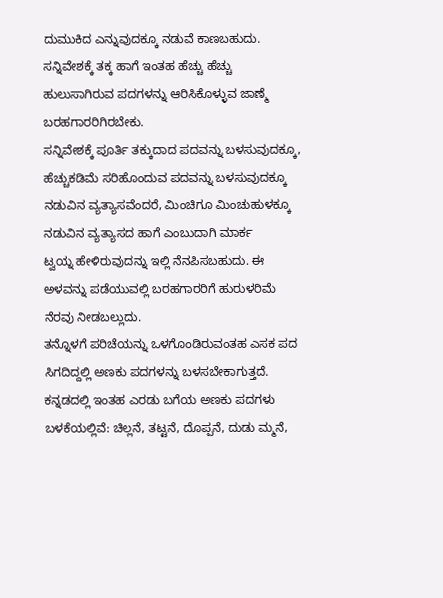ದುಮುಕಿದ ಎನ್ನುವುದಕ್ಕೂ ನಡುವೆ ಕಾಣಬಹುದು. ಸನ್ನಿವೇಶಕ್ಕೆ ತಕ್ಕ ಹಾಗೆ ಇಂತಹ ಹೆಚ್ಚು ಹೆಚ್ಚು ಹುಲುಸಾಗಿರುವ ಪದಗಳನ್ನು ಆರಿಸಿಕೊಳ್ಳುವ ಜಾಣ್ಮೆ ಬರಹಗಾರರಿಗಿರಬೇಕು.
ಸನ್ನಿವೇಶಕ್ಕೆ ಪೂರ್ತಿ ತಕ್ಕುದಾದ ಪದವನ್ನು ಬಳಸುವುದಕ್ಕೂ, ಹೆಚ್ಚುಕಡಿಮೆ ಸರಿಹೊಂದುವ ಪದವನ್ನು ಬಳಸುವುದಕ್ಕೂ ನಡುವಿನ ವ್ಯತ್ಯಾಸವೆಂದರೆ, ಮಿಂಚಿಗೂ ಮಿಂಚುಹುಳಕ್ಕೂ ನಡುವಿನ ವ್ಯತ್ಯಾಸದ ಹಾಗೆ ಎಂಬುದಾಗಿ ಮಾರ್ಕ
ಟ್ವಯ್ನ ಹೇಳಿರುವುದನ್ನು ಇಲ್ಲಿ ನೆನಪಿಸಬಹುದು. ಈ ಅಳವನ್ನು ಪಡೆಯುವಲ್ಲಿ ಬರಹಗಾರರಿಗೆ ಹುರುಳರಿಮೆ ನೆರವು ನೀಡಬಲ್ಲುದು.
ತನ್ನೊಳಗೆ ಪರಿಚೆಯನ್ನು ಒಳಗೊಂಡಿರುವಂತಹ ಎಸಕ ಪದ ಸಿಗದಿದ್ದಲ್ಲಿ ಅಣಕು ಪದಗಳನ್ನು ಬಳಸಬೇಕಾಗುತ್ತದೆ. ಕನ್ನಡದಲ್ಲಿ ಇಂತಹ ಎರಡು ಬಗೆಯ ಅಣಕು ಪದಗಳು ಬಳಕೆಯಲ್ಲಿವೆ: ಚಿಲ್ಲನೆ, ತಟ್ಟನೆ, ದೊಪ್ಪನೆ, ದುಡು ಮ್ಮನೆ,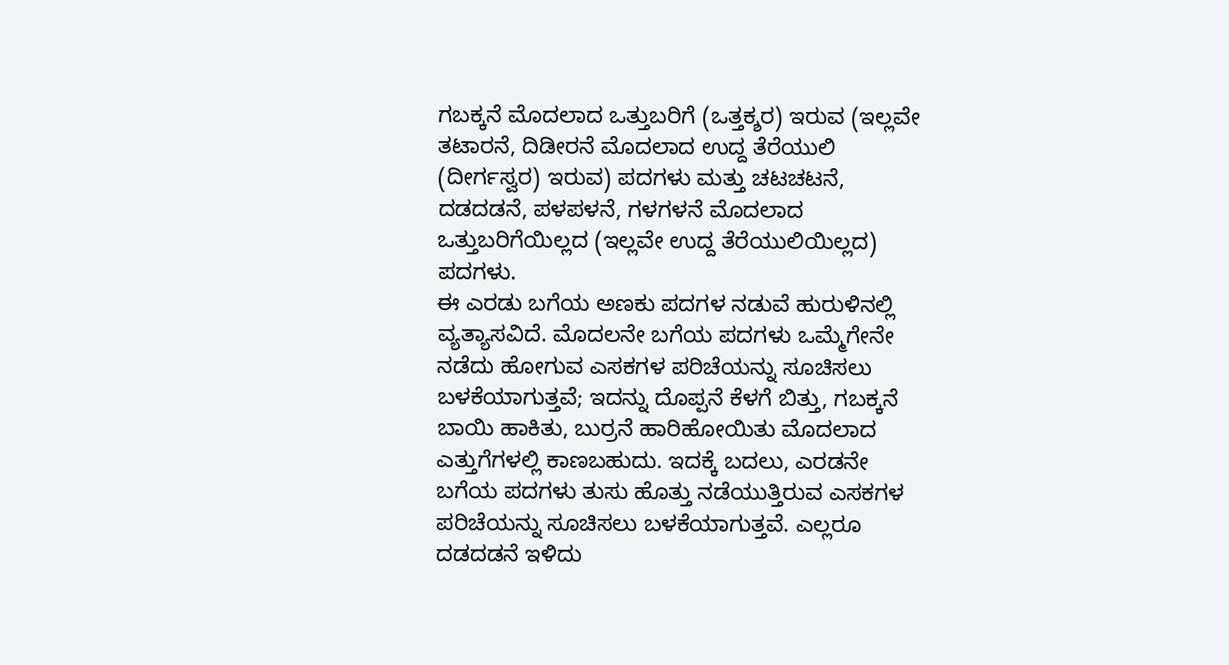ಗಬಕ್ಕನೆ ಮೊದಲಾದ ಒತ್ತುಬರಿಗೆ (ಒತ್ತಕ್ಶರ) ಇರುವ (ಇಲ್ಲವೇ ತಟಾರನೆ, ದಿಡೀರನೆ ಮೊದಲಾದ ಉದ್ದ ತೆರೆಯುಲಿ (ದೀರ್ಗಸ್ವರ) ಇರುವ) ಪದಗಳು ಮತ್ತು ಚಟಚಟನೆ, ದಡದಡನೆ, ಪಳಪಳನೆ, ಗಳಗಳನೆ ಮೊದಲಾದ ಒತ್ತುಬರಿಗೆಯಿಲ್ಲದ (ಇಲ್ಲವೇ ಉದ್ದ ತೆರೆಯುಲಿಯಿಲ್ಲದ) ಪದಗಳು.
ಈ ಎರಡು ಬಗೆಯ ಅಣಕು ಪದಗಳ ನಡುವೆ ಹುರುಳಿನಲ್ಲಿ ವ್ಯತ್ಯಾಸವಿದೆ. ಮೊದಲನೇ ಬಗೆಯ ಪದಗಳು ಒಮ್ಮೆಗೇನೇ ನಡೆದು ಹೋಗುವ ಎಸಕಗಳ ಪರಿಚೆಯನ್ನು ಸೂಚಿಸಲು ಬಳಕೆಯಾಗುತ್ತವೆ; ಇದನ್ನು ದೊಪ್ಪನೆ ಕೆಳಗೆ ಬಿತ್ತು, ಗಬಕ್ಕನೆ ಬಾಯಿ ಹಾಕಿತು, ಬುರ್ರನೆ ಹಾರಿಹೋಯಿತು ಮೊದಲಾದ ಎತ್ತುಗೆಗಳಲ್ಲಿ ಕಾಣಬಹುದು. ಇದಕ್ಕೆ ಬದಲು, ಎರಡನೇ ಬಗೆಯ ಪದಗಳು ತುಸು ಹೊತ್ತು ನಡೆಯುತ್ತಿರುವ ಎಸಕಗಳ ಪರಿಚೆಯನ್ನು ಸೂಚಿಸಲು ಬಳಕೆಯಾಗುತ್ತವೆ. ಎಲ್ಲರೂ ದಡದಡನೆ ಇಳಿದು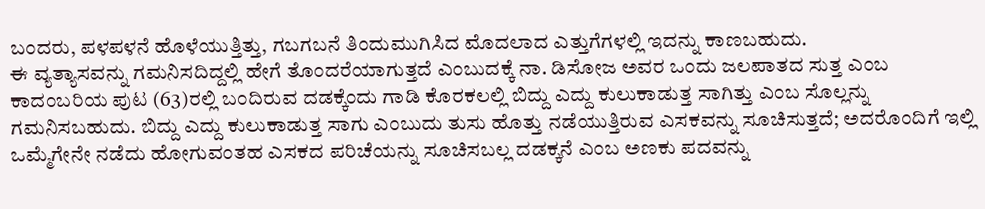ಬಂದರು, ಪಳಪಳನೆ ಹೊಳೆಯುತ್ತಿತ್ತು, ಗಬಗಬನೆ ತಿಂದುಮುಗಿಸಿದ ಮೊದಲಾದ ಎತ್ತುಗೆಗಳಲ್ಲಿ ಇದನ್ನು ಕಾಣಬಹುದು.
ಈ ವ್ಯತ್ಯಾಸವನ್ನು ಗಮನಿಸದಿದ್ದಲ್ಲಿ ಹೇಗೆ ತೊಂದರೆಯಾಗುತ್ತದೆ ಎಂಬುದಕ್ಕೆ ನಾ. ಡಿಸೋಜ ಅವರ ಒಂದು ಜಲಪಾತದ ಸುತ್ತ ಎಂಬ ಕಾದಂಬರಿಯ ಪುಟ (63)ರಲ್ಲಿ ಬಂದಿರುವ ದಡಕ್ಕೆಂದು ಗಾಡಿ ಕೊರಕಲಲ್ಲಿ ಬಿದ್ದು ಎದ್ದು ಕುಲುಕಾಡುತ್ತ ಸಾಗಿತ್ತು ಎಂಬ ಸೊಲ್ಲನ್ನು ಗಮನಿಸಬಹುದು. ಬಿದ್ದು ಎದ್ದು ಕುಲುಕಾಡುತ್ತ ಸಾಗು ಎಂಬುದು ತುಸು ಹೊತ್ತು ನಡೆಯುತ್ತಿರುವ ಎಸಕವನ್ನು ಸೂಚಿಸುತ್ತದೆ; ಅದರೊಂದಿಗೆ ಇಲ್ಲಿ ಒಮ್ಮೆಗೇನೇ ನಡೆದು ಹೋಗುವಂತಹ ಎಸಕದ ಪರಿಚೆಯನ್ನು ಸೂಚಿಸಬಲ್ಲ ದಡಕ್ಕನೆ ಎಂಬ ಅಣಕು ಪದವನ್ನು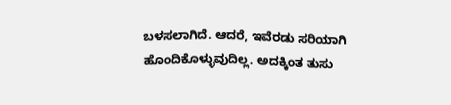ಬಳಸಲಾಗಿದೆ. ಆದರೆ, ಇವೆರಡು ಸರಿಯಾಗಿ ಹೊಂದಿಕೊಳ್ಳುವುದಿಲ್ಲ. ಅದಕ್ಕಿಂತ ತುಸು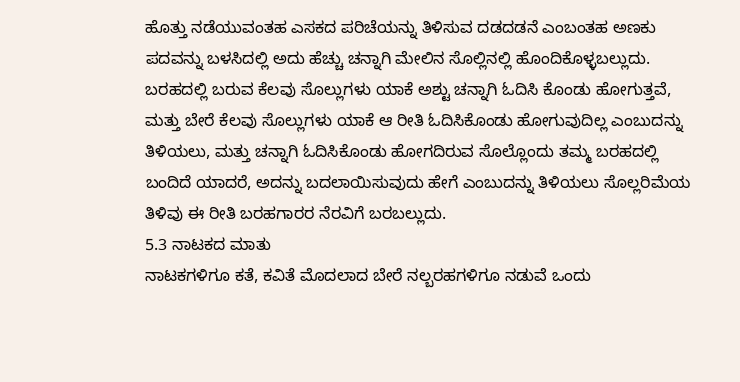ಹೊತ್ತು ನಡೆಯುವಂತಹ ಎಸಕದ ಪರಿಚೆಯನ್ನು ತಿಳಿಸುವ ದಡದಡನೆ ಎಂಬಂತಹ ಅಣಕು ಪದವನ್ನು ಬಳಸಿದಲ್ಲಿ ಅದು ಹೆಚ್ಚು ಚನ್ನಾಗಿ ಮೇಲಿನ ಸೊಲ್ಲಿನಲ್ಲಿ ಹೊಂದಿಕೊಳ್ಳಬಲ್ಲುದು.
ಬರಹದಲ್ಲಿ ಬರುವ ಕೆಲವು ಸೊಲ್ಲುಗಳು ಯಾಕೆ ಅಶ್ಟು ಚನ್ನಾಗಿ ಓದಿಸಿ ಕೊಂಡು ಹೋಗುತ್ತವೆ, ಮತ್ತು ಬೇರೆ ಕೆಲವು ಸೊಲ್ಲುಗಳು ಯಾಕೆ ಆ ರೀತಿ ಓದಿಸಿಕೊಂಡು ಹೋಗುವುದಿಲ್ಲ ಎಂಬುದನ್ನು ತಿಳಿಯಲು, ಮತ್ತು ಚನ್ನಾಗಿ ಓದಿಸಿಕೊಂಡು ಹೋಗದಿರುವ ಸೊಲ್ಲೊಂದು ತಮ್ಮ ಬರಹದಲ್ಲಿ ಬಂದಿದೆ ಯಾದರೆ, ಅದನ್ನು ಬದಲಾಯಿಸುವುದು ಹೇಗೆ ಎಂಬುದನ್ನು ತಿಳಿಯಲು ಸೊಲ್ಲರಿಮೆಯ ತಿಳಿವು ಈ ರೀತಿ ಬರಹಗಾರರ ನೆರವಿಗೆ ಬರಬಲ್ಲುದು.
5.3 ನಾಟಕದ ಮಾತು
ನಾಟಕಗಳಿಗೂ ಕತೆ, ಕವಿತೆ ಮೊದಲಾದ ಬೇರೆ ನಲ್ಬರಹಗಳಿಗೂ ನಡುವೆ ಒಂದು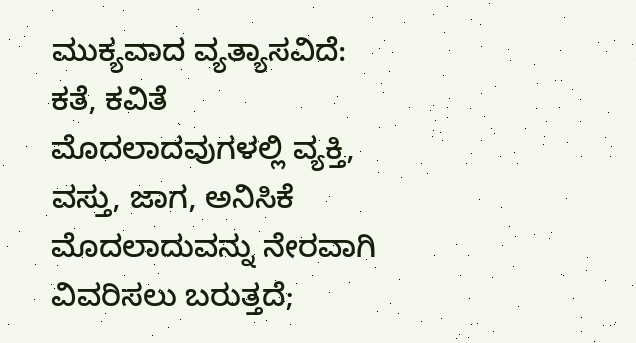ಮುಕ್ಯವಾದ ವ್ಯತ್ಯಾಸವಿದೆ: ಕತೆ, ಕವಿತೆ ಮೊದಲಾದವುಗಳಲ್ಲಿ ವ್ಯಕ್ತಿ, ವಸ್ತು, ಜಾಗ, ಅನಿಸಿಕೆ ಮೊದಲಾದುವನ್ನು ನೇರವಾಗಿ ವಿವರಿಸಲು ಬರುತ್ತದೆ;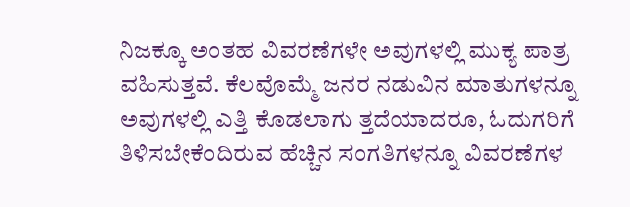ನಿಜಕ್ಕೂ ಅಂತಹ ವಿವರಣೆಗಳೇ ಅವುಗಳಲ್ಲಿ ಮುಕ್ಯ ಪಾತ್ರ ವಹಿಸುತ್ತವೆ. ಕೆಲವೊಮ್ಮೆ ಜನರ ನಡುವಿನ ಮಾತುಗಳನ್ನೂ ಅವುಗಳಲ್ಲಿ ಎತ್ತಿ ಕೊಡಲಾಗು ತ್ತದೆಯಾದರೂ, ಓದುಗರಿಗೆ ತಿಳಿಸಬೇಕೆಂದಿರುವ ಹೆಚ್ಚಿನ ಸಂಗತಿಗಳನ್ನೂ ವಿವರಣೆಗಳ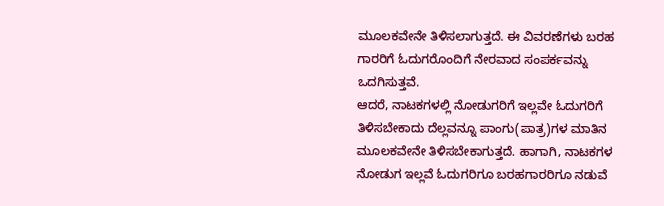ಮೂಲಕವೇನೇ ತಿಳಿಸಲಾಗುತ್ತದೆ. ಈ ವಿವರಣೆಗಳು ಬರಹ ಗಾರರಿಗೆ ಓದುಗರೊಂದಿಗೆ ನೇರವಾದ ಸಂಪರ್ಕವನ್ನು ಒದಗಿಸುತ್ತವೆ.
ಆದರೆ, ನಾಟಕಗಳಲ್ಲಿ ನೋಡುಗರಿಗೆ ಇಲ್ಲವೇ ಓದುಗರಿಗೆ ತಿಳಿಸಬೇಕಾದು ದೆಲ್ಲವನ್ನೂ ಪಾಂಗು(ಪಾತ್ರ)ಗಳ ಮಾತಿನ ಮೂಲಕವೇನೇ ತಿಳಿಸಬೇಕಾಗುತ್ತದೆ. ಹಾಗಾಗಿ, ನಾಟಕಗಳ ನೋಡುಗ ಇಲ್ಲವೆ ಓದುಗರಿಗೂ ಬರಹಗಾರರಿಗೂ ನಡುವೆ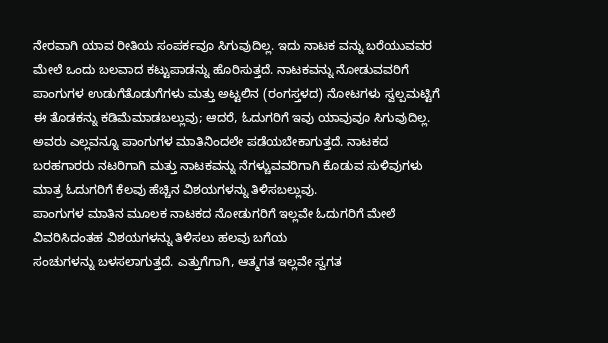ನೇರವಾಗಿ ಯಾವ ರೀತಿಯ ಸಂಪರ್ಕವೂ ಸಿಗುವುದಿಲ್ಲ. ಇದು ನಾಟಕ ವನ್ನು ಬರೆಯುವವರ ಮೇಲೆ ಒಂದು ಬಲವಾದ ಕಟ್ಟುಪಾಡನ್ನು ಹೊರಿಸುತ್ತದೆ. ನಾಟಕವನ್ನು ನೋಡುವವರಿಗೆ ಪಾಂಗುಗಳ ಉಡುಗೆತೊಡುಗೆಗಳು ಮತ್ತು ಅಟ್ಟಲಿನ (ರಂಗಸ್ತಳದ) ನೋಟಗಳು ಸ್ವಲ್ಪಮಟ್ಟಿಗೆ ಈ ತೊಡಕನ್ನು ಕಡಿಮೆಮಾಡಬಲ್ಲುವು; ಆದರೆ, ಓದುಗರಿಗೆ ಇವು ಯಾವುವೂ ಸಿಗುವುದಿಲ್ಲ. ಅವರು ಎಲ್ಲವನ್ನೂ ಪಾಂಗುಗಳ ಮಾತಿನಿಂದಲೇ ಪಡೆಯಬೇಕಾಗುತ್ತದೆ. ನಾಟಕದ ಬರಹಗಾರರು ನಟರಿಗಾಗಿ ಮತ್ತು ನಾಟಕವನ್ನು ನೆಗಳ್ಚುವವರಿಗಾಗಿ ಕೊಡುವ ಸುಳಿವುಗಳು ಮಾತ್ರ ಓದುಗರಿಗೆ ಕೆಲವು ಹೆಚ್ಚಿನ ವಿಶಯಗಳನ್ನು ತಿಳಿಸಬಲ್ಲುವು.
ಪಾಂಗುಗಳ ಮಾತಿನ ಮೂಲಕ ನಾಟಕದ ನೋಡುಗರಿಗೆ ಇಲ್ಲವೇ ಓದುಗರಿಗೆ ಮೇಲೆ ವಿವರಿಸಿದಂತಹ ವಿಶಯಗಳನ್ನು ತಿಳಿಸಲು ಹಲವು ಬಗೆಯ
ಸಂಚುಗಳನ್ನು ಬಳಸಲಾಗುತ್ತದೆ. ಎತ್ತುಗೆಗಾಗಿ, ಆತ್ಮಗತ ಇಲ್ಲವೇ ಸ್ವಗತ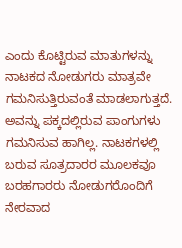ಎಂದು ಕೊಟ್ಟಿರುವ ಮಾತುಗಳನ್ನು ನಾಟಕದ ನೋಡುಗರು ಮಾತ್ರವೇ ಗಮನಿಸುತ್ತಿರುವಂತೆ ಮಾಡಲಾಗುತ್ತದೆ. ಅವನ್ನು ಪಕ್ಕದಲ್ಲಿರುವ ಪಾಂಗುಗಳು ಗಮನಿಸುವ ಹಾಗಿಲ್ಲ. ನಾಟಕಗಳಲ್ಲಿ ಬರುವ ಸೂತ್ರದಾರರ ಮೂಲಕವೂ ಬರಹಗಾರರು ನೋಡುಗರೊಂದಿಗೆ ನೇರವಾದ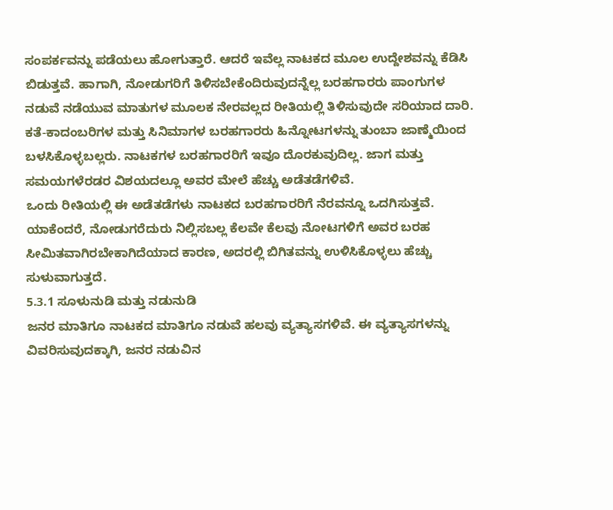ಸಂಪರ್ಕವನ್ನು ಪಡೆಯಲು ಹೋಗುತ್ತಾರೆ. ಆದರೆ ಇವೆಲ್ಲ ನಾಟಕದ ಮೂಲ ಉದ್ದೇಶವನ್ನು ಕೆಡಿಸಿ ಬಿಡುತ್ತವೆ. ಹಾಗಾಗಿ, ನೋಡುಗರಿಗೆ ತಿಳಿಸಬೇಕೆಂದಿರುವುದನ್ನೆಲ್ಲ ಬರಹಗಾರರು ಪಾಂಗುಗಳ ನಡುವೆ ನಡೆಯುವ ಮಾತುಗಳ ಮೂಲಕ ನೇರವಲ್ಲದ ರೀತಿಯಲ್ಲಿ ತಿಳಿಸುವುದೇ ಸರಿಯಾದ ದಾರಿ.
ಕತೆ-ಕಾದಂಬರಿಗಳ ಮತ್ತು ಸಿನಿಮಾಗಳ ಬರಹಗಾರರು ಹಿನ್ನೋಟಗಳನ್ನು ತುಂಬಾ ಜಾಣ್ಮೆಯಿಂದ ಬಳಸಿಕೊಳ್ಳಬಲ್ಲರು. ನಾಟಕಗಳ ಬರಹಗಾರರಿಗೆ ಇವೂ ದೊರಕುವುದಿಲ್ಲ. ಜಾಗ ಮತ್ತು ಸಮಯಗಳೆರಡರ ವಿಶಯದಲ್ಲೂ ಅವರ ಮೇಲೆ ಹೆಚ್ಚು ಅಡೆತಡೆಗಳಿವೆ.
ಒಂದು ರೀತಿಯಲ್ಲಿ ಈ ಅಡೆತಡೆಗಳು ನಾಟಕದ ಬರಹಗಾರರಿಗೆ ನೆರವನ್ನೂ ಒದಗಿಸುತ್ತವೆ. ಯಾಕೆಂದರೆ, ನೋಡುಗರೆದುರು ನಿಲ್ಲಿಸಬಲ್ಲ ಕೆಲವೇ ಕೆಲವು ನೋಟಗಳಿಗೆ ಅವರ ಬರಹ ಸೀಮಿತವಾಗಿರಬೇಕಾಗಿದೆಯಾದ ಕಾರಣ, ಅದರಲ್ಲಿ ಬಿಗಿತವನ್ನು ಉಳಿಸಿಕೊಳ್ಳಲು ಹೆಚ್ಚು ಸುಳುವಾಗುತ್ತದೆ.
5.3.1 ಸೂಳುನುಡಿ ಮತ್ತು ನಡುನುಡಿ
ಜನರ ಮಾತಿಗೂ ನಾಟಕದ ಮಾತಿಗೂ ನಡುವೆ ಹಲವು ವ್ಯತ್ಯಾಸಗಳಿವೆ. ಈ ವ್ಯತ್ಯಾಸಗಳನ್ನು ವಿವರಿಸುವುದಕ್ಕಾಗಿ, ಜನರ ನಡುವಿನ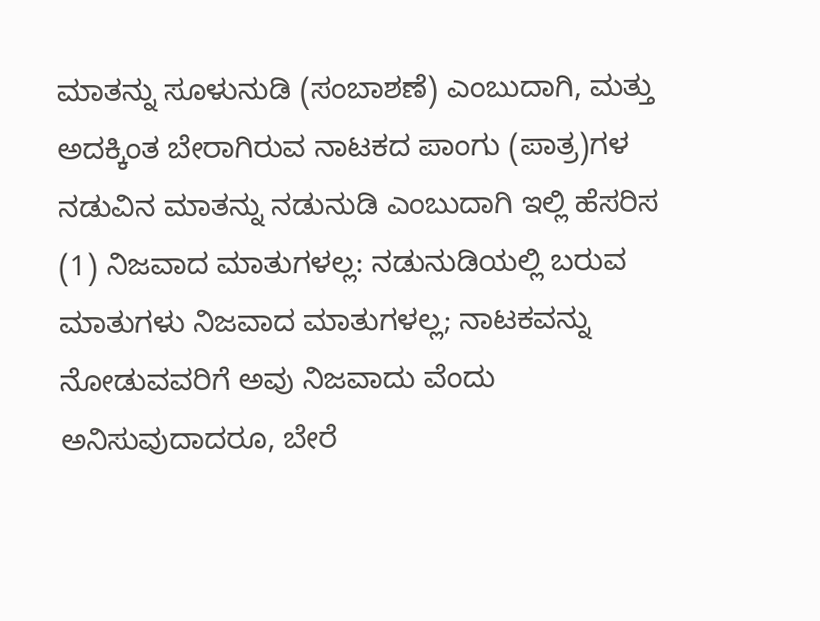ಮಾತನ್ನು ಸೂಳುನುಡಿ (ಸಂಬಾಶಣೆ) ಎಂಬುದಾಗಿ, ಮತ್ತು ಅದಕ್ಕಿಂತ ಬೇರಾಗಿರುವ ನಾಟಕದ ಪಾಂಗು (ಪಾತ್ರ)ಗಳ ನಡುವಿನ ಮಾತನ್ನು ನಡುನುಡಿ ಎಂಬುದಾಗಿ ಇಲ್ಲಿ ಹೆಸರಿಸ
(1) ನಿಜವಾದ ಮಾತುಗಳಲ್ಲ: ನಡುನುಡಿಯಲ್ಲಿ ಬರುವ ಮಾತುಗಳು ನಿಜವಾದ ಮಾತುಗಳಲ್ಲ; ನಾಟಕವನ್ನು ನೋಡುವವರಿಗೆ ಅವು ನಿಜವಾದು ವೆಂದು ಅನಿಸುವುದಾದರೂ, ಬೇರೆ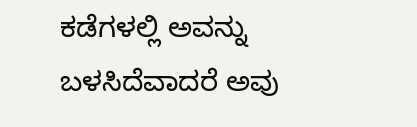ಕಡೆಗಳಲ್ಲಿ ಅವನ್ನು ಬಳಸಿದೆವಾದರೆ ಅವು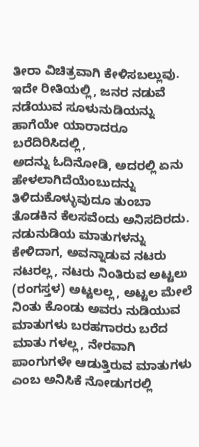ತೀರಾ ವಿಚಿತ್ರವಾಗಿ ಕೇಳಿಸಬಲ್ಲುವು. ಇದೇ ರೀತಿಯಲ್ಲಿ, ಜನರ ನಡುವೆ ನಡೆಯುವ ಸೂಳುನುಡಿಯನ್ನು ಹಾಗೆಯೇ ಯಾರಾದರೂ ಬರೆದಿರಿಸಿದಲ್ಲಿ,
ಅದನ್ನು ಓದಿನೋಡಿ, ಅದರಲ್ಲಿ ಏನು ಹೇಳಲಾಗಿದೆಯೆಂಬುದನ್ನು ತಿಳಿದುಕೊಳ್ಳುವುದೂ ತುಂಬಾ ತೊಡಕಿನ ಕೆಲಸವೆಂದು ಅನಿಸದಿರದು.
ನಡುನುಡಿಯ ಮಾತುಗಳನ್ನು ಕೇಳಿದಾಗ, ಅವನ್ನಾಡುವ ನಟರು ನಟರಲ್ಲ, ನಟರು ನಿಂತಿರುವ ಅಟ್ಟಲು (ರಂಗಸ್ತಳ) ಅಟ್ಟಲಲ್ಲ, ಅಟ್ಟಲ ಮೇಲೆ ನಿಂತು ಕೊಂಡು ಅವರು ನುಡಿಯುವ ಮಾತುಗಳು ಬರಹಗಾರರು ಬರೆದ ಮಾತು ಗಳಲ್ಲ, ನೇರವಾಗಿ ಪಾಂಗುಗಳೇ ಆಡುತ್ತಿರುವ ಮಾತುಗಳು ಎಂಬ ಅನಿಸಿಕೆ ನೋಡುಗರಲ್ಲಿ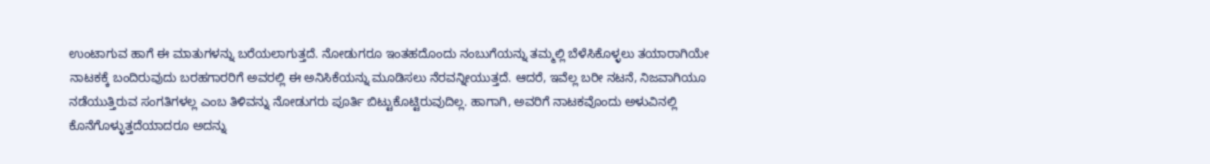ಉಂಟಾಗುವ ಹಾಗೆ ಈ ಮಾತುಗಳನ್ನು ಬರೆಯಲಾಗುತ್ತದೆ. ನೋಡುಗರೂ ಇಂತಹದೊಂದು ನಂಬುಗೆಯನ್ನು ತಮ್ಮಲ್ಲಿ ಬೆಳೆಸಿಕೊಳ್ಳಲು ತಯಾರಾಗಿಯೇ ನಾಟಕಕ್ಕೆ ಬಂದಿರುವುದು ಬರಹಗಾರರಿಗೆ ಅವರಲ್ಲಿ ಈ ಅನಿಸಿಕೆಯನ್ನು ಮೂಡಿಸಲು ನೆರವನ್ನೀಯುತ್ತದೆ. ಆದರೆ, ಇವೆಲ್ಲ ಬರೀ ನಟನೆ, ನಿಜವಾಗಿಯೂ ನಡೆಯುತ್ತಿರುವ ಸಂಗತಿಗಳಲ್ಲ ಎಂಬ ತಿಳಿವನ್ನು ನೋಡುಗರು ಪೂರ್ತಿ ಬಿಟ್ಟುಕೊಟ್ಟಿರುವುದಿಲ್ಲ. ಹಾಗಾಗಿ, ಅವರಿಗೆ ನಾಟಕವೊಂದು ಅಳುವಿನಲ್ಲಿ ಕೊನೆಗೊಳ್ಳುತ್ತದೆಯಾದರೂ ಅದನ್ನು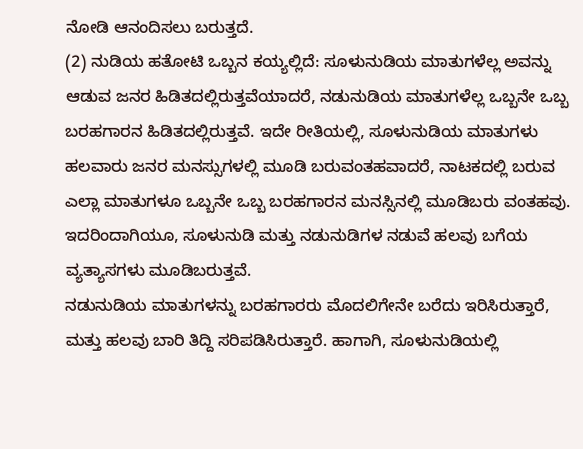ನೋಡಿ ಆನಂದಿಸಲು ಬರುತ್ತದೆ.
(2) ನುಡಿಯ ಹತೋಟಿ ಒಬ್ಬನ ಕಯ್ಯಲ್ಲಿದೆ: ಸೂಳುನುಡಿಯ ಮಾತುಗಳೆಲ್ಲ ಅವನ್ನು ಆಡುವ ಜನರ ಹಿಡಿತದಲ್ಲಿರುತ್ತವೆಯಾದರೆ, ನಡುನುಡಿಯ ಮಾತುಗಳೆಲ್ಲ ಒಬ್ಬನೇ ಒಬ್ಬ ಬರಹಗಾರನ ಹಿಡಿತದಲ್ಲಿರುತ್ತವೆ. ಇದೇ ರೀತಿಯಲ್ಲಿ, ಸೂಳುನುಡಿಯ ಮಾತುಗಳು ಹಲವಾರು ಜನರ ಮನಸ್ಸುಗಳಲ್ಲಿ ಮೂಡಿ ಬರುವಂತಹವಾದರೆ, ನಾಟಕದಲ್ಲಿ ಬರುವ ಎಲ್ಲಾ ಮಾತುಗಳೂ ಒಬ್ಬನೇ ಒಬ್ಬ ಬರಹಗಾರನ ಮನಸ್ಸಿನಲ್ಲಿ ಮೂಡಿಬರು ವಂತಹವು. ಇದರಿಂದಾಗಿಯೂ, ಸೂಳುನುಡಿ ಮತ್ತು ನಡುನುಡಿಗಳ ನಡುವೆ ಹಲವು ಬಗೆಯ ವ್ಯತ್ಯಾಸಗಳು ಮೂಡಿಬರುತ್ತವೆ.
ನಡುನುಡಿಯ ಮಾತುಗಳನ್ನು ಬರಹಗಾರರು ಮೊದಲಿಗೇನೇ ಬರೆದು ಇರಿಸಿರುತ್ತಾರೆ, ಮತ್ತು ಹಲವು ಬಾರಿ ತಿದ್ದಿ ಸರಿಪಡಿಸಿರುತ್ತಾರೆ. ಹಾಗಾಗಿ, ಸೂಳುನುಡಿಯಲ್ಲಿ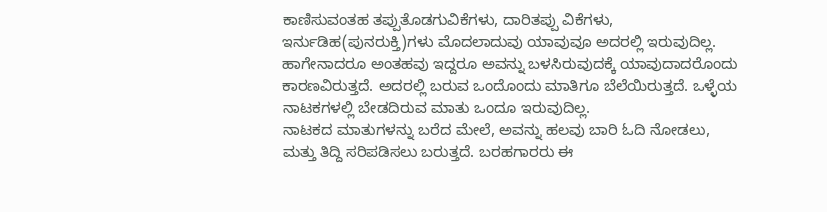ಕಾಣಿಸುವಂತಹ ತಪ್ಪುತೊಡಗುವಿಕೆಗಳು, ದಾರಿತಪ್ಪು ವಿಕೆಗಳು, ಇರ್ನುಡಿಹ(ಪುನರುಕ್ತಿ)ಗಳು ಮೊದಲಾದುವು ಯಾವುವೂ ಅದರಲ್ಲಿ ಇರುವುದಿಲ್ಲ. ಹಾಗೇನಾದರೂ ಅಂತಹವು ಇದ್ದರೂ ಅವನ್ನು ಬಳಸಿರುವುದಕ್ಕೆ ಯಾವುದಾದರೊಂದು ಕಾರಣವಿರುತ್ತದೆ. ಅದರಲ್ಲಿ ಬರುವ ಒಂದೊಂದು ಮಾತಿಗೂ ಬೆಲೆಯಿರುತ್ತದೆ. ಒಳ್ಳೆಯ ನಾಟಕಗಳಲ್ಲಿ ಬೇಡದಿರುವ ಮಾತು ಒಂದೂ ಇರುವುದಿಲ್ಲ.
ನಾಟಕದ ಮಾತುಗಳನ್ನು ಬರೆದ ಮೇಲೆ, ಅವನ್ನು ಹಲವು ಬಾರಿ ಓದಿ ನೋಡಲು, ಮತ್ತು ತಿದ್ದಿ ಸರಿಪಡಿಸಲು ಬರುತ್ತದೆ. ಬರಹಗಾರರು ಈ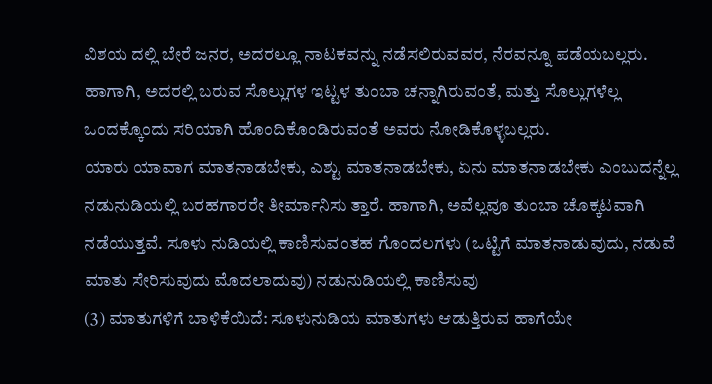ವಿಶಯ ದಲ್ಲಿ ಬೇರೆ ಜನರ, ಅದರಲ್ಲೂ ನಾಟಕವನ್ನು ನಡೆಸಲಿರುವವರ, ನೆರವನ್ನೂ ಪಡೆಯಬಲ್ಲರು. ಹಾಗಾಗಿ, ಅದರಲ್ಲಿ ಬರುವ ಸೊಲ್ಲುಗಳ ಇಟ್ಟಳ ತುಂಬಾ ಚನ್ನಾಗಿರುವಂತೆ, ಮತ್ತು ಸೊಲ್ಲುಗಳೆಲ್ಲ ಒಂದಕ್ಕೊಂದು ಸರಿಯಾಗಿ ಹೊಂದಿಕೊಂಡಿರುವಂತೆ ಅವರು ನೋಡಿಕೊಳ್ಳಬಲ್ಲರು.
ಯಾರು ಯಾವಾಗ ಮಾತನಾಡಬೇಕು, ಎಶ್ಟು ಮಾತನಾಡಬೇಕು, ಏನು ಮಾತನಾಡಬೇಕು ಎಂಬುದನ್ನೆಲ್ಲ ನಡುನುಡಿಯಲ್ಲಿ ಬರಹಗಾರರೇ ತೀರ್ಮಾನಿಸು ತ್ತಾರೆ. ಹಾಗಾಗಿ, ಅವೆಲ್ಲವೂ ತುಂಬಾ ಚೊಕ್ಕಟವಾಗಿ ನಡೆಯುತ್ತವೆ. ಸೂಳು ನುಡಿಯಲ್ಲಿ ಕಾಣಿಸುವಂತಹ ಗೊಂದಲಗಳು (ಒಟ್ಟಿಗೆ ಮಾತನಾಡುವುದು, ನಡುವೆ ಮಾತು ಸೇರಿಸುವುದು ಮೊದಲಾದುವು) ನಡುನುಡಿಯಲ್ಲಿ ಕಾಣಿಸುವು
(3) ಮಾತುಗಳಿಗೆ ಬಾಳಿಕೆಯಿದೆ: ಸೂಳುನುಡಿಯ ಮಾತುಗಳು ಆಡುತ್ತಿರುವ ಹಾಗೆಯೇ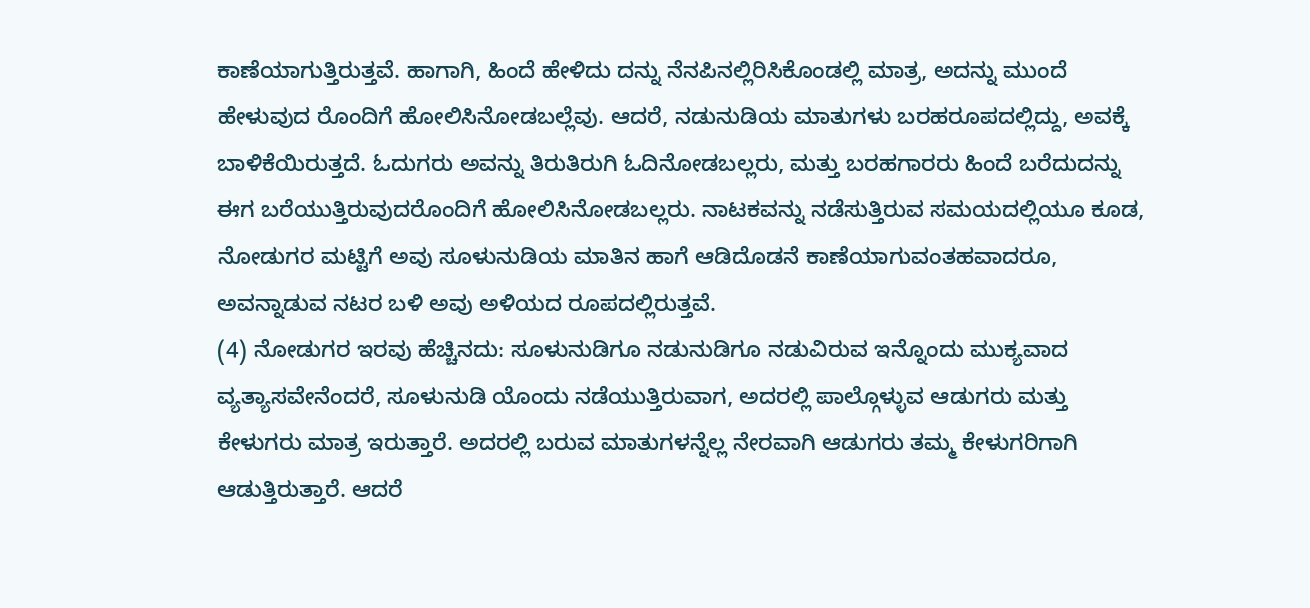ಕಾಣೆಯಾಗುತ್ತಿರುತ್ತವೆ. ಹಾಗಾಗಿ, ಹಿಂದೆ ಹೇಳಿದು ದನ್ನು ನೆನಪಿನಲ್ಲಿರಿಸಿಕೊಂಡಲ್ಲಿ ಮಾತ್ರ, ಅದನ್ನು ಮುಂದೆ ಹೇಳುವುದ ರೊಂದಿಗೆ ಹೋಲಿಸಿನೋಡಬಲ್ಲೆವು. ಆದರೆ, ನಡುನುಡಿಯ ಮಾತುಗಳು ಬರಹರೂಪದಲ್ಲಿದ್ದು, ಅವಕ್ಕೆ ಬಾಳಿಕೆಯಿರುತ್ತದೆ. ಓದುಗರು ಅವನ್ನು ತಿರುತಿರುಗಿ ಓದಿನೋಡಬಲ್ಲರು, ಮತ್ತು ಬರಹಗಾರರು ಹಿಂದೆ ಬರೆದುದನ್ನು ಈಗ ಬರೆಯುತ್ತಿರುವುದರೊಂದಿಗೆ ಹೋಲಿಸಿನೋಡಬಲ್ಲರು. ನಾಟಕವನ್ನು ನಡೆಸುತ್ತಿರುವ ಸಮಯದಲ್ಲಿಯೂ ಕೂಡ, ನೋಡುಗರ ಮಟ್ಟಿಗೆ ಅವು ಸೂಳುನುಡಿಯ ಮಾತಿನ ಹಾಗೆ ಆಡಿದೊಡನೆ ಕಾಣೆಯಾಗುವಂತಹವಾದರೂ, ಅವನ್ನಾಡುವ ನಟರ ಬಳಿ ಅವು ಅಳಿಯದ ರೂಪದಲ್ಲಿರುತ್ತವೆ.
(4) ನೋಡುಗರ ಇರವು ಹೆಚ್ಚಿನದು: ಸೂಳುನುಡಿಗೂ ನಡುನುಡಿಗೂ ನಡುವಿರುವ ಇನ್ನೊಂದು ಮುಕ್ಯವಾದ ವ್ಯತ್ಯಾಸವೇನೆಂದರೆ, ಸೂಳುನುಡಿ ಯೊಂದು ನಡೆಯುತ್ತಿರುವಾಗ, ಅದರಲ್ಲಿ ಪಾಲ್ಗೊಳ್ಳುವ ಆಡುಗರು ಮತ್ತು ಕೇಳುಗರು ಮಾತ್ರ ಇರುತ್ತಾರೆ. ಅದರಲ್ಲಿ ಬರುವ ಮಾತುಗಳನ್ನೆಲ್ಲ ನೇರವಾಗಿ ಆಡುಗರು ತಮ್ಮ ಕೇಳುಗರಿಗಾಗಿ ಆಡುತ್ತಿರುತ್ತಾರೆ. ಆದರೆ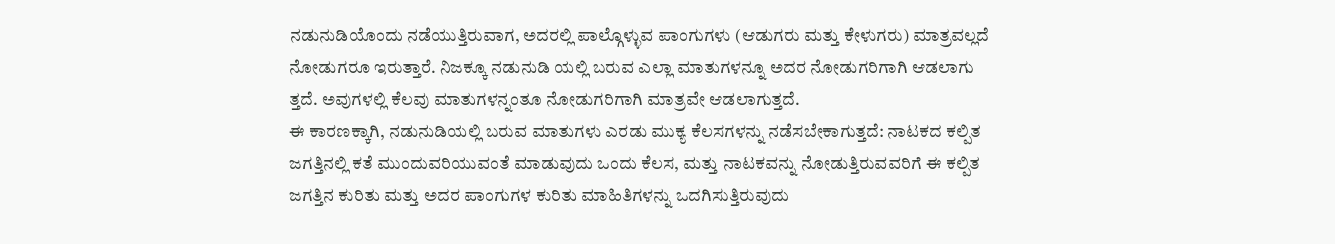ನಡುನುಡಿಯೊಂದು ನಡೆಯುತ್ತಿರುವಾಗ, ಅದರಲ್ಲಿ ಪಾಲ್ಗೊಳ್ಳುವ ಪಾಂಗುಗಳು (ಆಡುಗರು ಮತ್ತು ಕೇಳುಗರು) ಮಾತ್ರವಲ್ಲದೆ ನೋಡುಗರೂ ಇರುತ್ತಾರೆ. ನಿಜಕ್ಕೂ ನಡುನುಡಿ ಯಲ್ಲಿ ಬರುವ ಎಲ್ಲಾ ಮಾತುಗಳನ್ನೂ ಅದರ ನೋಡುಗರಿಗಾಗಿ ಆಡಲಾಗು
ತ್ತದೆ. ಅವುಗಳಲ್ಲಿ ಕೆಲವು ಮಾತುಗಳನ್ನಂತೂ ನೋಡುಗರಿಗಾಗಿ ಮಾತ್ರವೇ ಆಡಲಾಗುತ್ತದೆ.
ಈ ಕಾರಣಕ್ಕಾಗಿ, ನಡುನುಡಿಯಲ್ಲಿ ಬರುವ ಮಾತುಗಳು ಎರಡು ಮುಕ್ಯ ಕೆಲಸಗಳನ್ನು ನಡೆಸಬೇಕಾಗುತ್ತದೆ: ನಾಟಕದ ಕಲ್ಪಿತ ಜಗತ್ತಿನಲ್ಲಿ ಕತೆ ಮುಂದುವರಿಯುವಂತೆ ಮಾಡುವುದು ಒಂದು ಕೆಲಸ, ಮತ್ತು ನಾಟಕವನ್ನು ನೋಡುತ್ತಿರುವವರಿಗೆ ಈ ಕಲ್ಪಿತ ಜಗತ್ತಿನ ಕುರಿತು ಮತ್ತು ಅದರ ಪಾಂಗುಗಳ ಕುರಿತು ಮಾಹಿತಿಗಳನ್ನು ಒದಗಿಸುತ್ತಿರುವುದು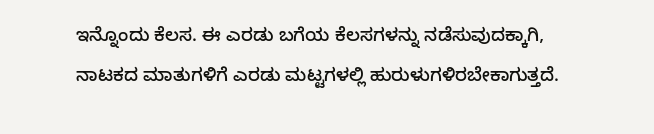ಇನ್ನೊಂದು ಕೆಲಸ. ಈ ಎರಡು ಬಗೆಯ ಕೆಲಸಗಳನ್ನು ನಡೆಸುವುದಕ್ಕಾಗಿ, ನಾಟಕದ ಮಾತುಗಳಿಗೆ ಎರಡು ಮಟ್ಟಗಳಲ್ಲಿ ಹುರುಳುಗಳಿರಬೇಕಾಗುತ್ತದೆ.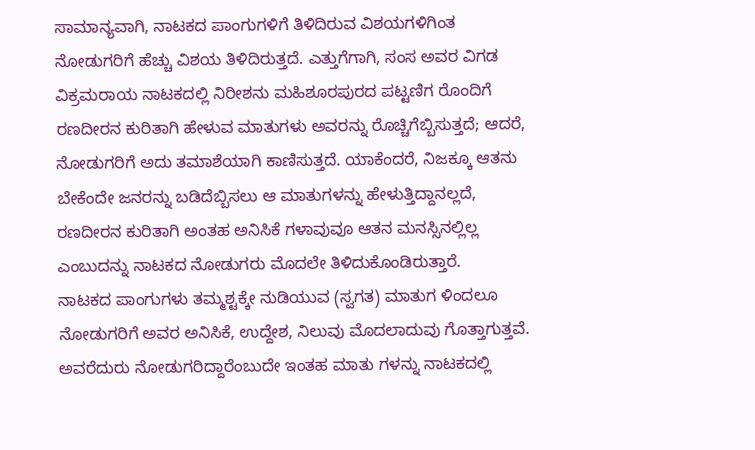ಸಾಮಾನ್ಯವಾಗಿ, ನಾಟಕದ ಪಾಂಗುಗಳಿಗೆ ತಿಳಿದಿರುವ ವಿಶಯಗಳಿಗಿಂತ ನೋಡುಗರಿಗೆ ಹೆಚ್ಚು ವಿಶಯ ತಿಳಿದಿರುತ್ತದೆ. ಎತ್ತುಗೆಗಾಗಿ, ಸಂಸ ಅವರ ವಿಗಡ ವಿಕ್ರಮರಾಯ ನಾಟಕದಲ್ಲಿ ನಿರೀಶನು ಮಹಿಶೂರಪುರದ ಪಟ್ಟಣಿಗ ರೊಂದಿಗೆ ರಣದೀರನ ಕುರಿತಾಗಿ ಹೇಳುವ ಮಾತುಗಳು ಅವರನ್ನು ರೊಚ್ಚಿಗೆಬ್ಬಿಸುತ್ತದೆ; ಆದರೆ, ನೋಡುಗರಿಗೆ ಅದು ತಮಾಶೆಯಾಗಿ ಕಾಣಿಸುತ್ತದೆ. ಯಾಕೆಂದರೆ, ನಿಜಕ್ಕೂ ಆತನು ಬೇಕೆಂದೇ ಜನರನ್ನು ಬಡಿದೆಬ್ಬಿಸಲು ಆ ಮಾತುಗಳನ್ನು ಹೇಳುತ್ತಿದ್ದಾನಲ್ಲದೆ, ರಣದೀರನ ಕುರಿತಾಗಿ ಅಂತಹ ಅನಿಸಿಕೆ ಗಳಾವುವೂ ಆತನ ಮನಸ್ಸಿನಲ್ಲಿಲ್ಲ ಎಂಬುದನ್ನು ನಾಟಕದ ನೋಡುಗರು ಮೊದಲೇ ತಿಳಿದುಕೊಂಡಿರುತ್ತಾರೆ.
ನಾಟಕದ ಪಾಂಗುಗಳು ತಮ್ಮಶ್ಟಕ್ಕೇ ನುಡಿಯುವ (ಸ್ವಗತ) ಮಾತುಗ ಳಿಂದಲೂ ನೋಡುಗರಿಗೆ ಅವರ ಅನಿಸಿಕೆ, ಉದ್ದೇಶ, ನಿಲುವು ಮೊದಲಾದುವು ಗೊತ್ತಾಗುತ್ತವೆ. ಅವರೆದುರು ನೋಡುಗರಿದ್ದಾರೆಂಬುದೇ ಇಂತಹ ಮಾತು ಗಳನ್ನು ನಾಟಕದಲ್ಲಿ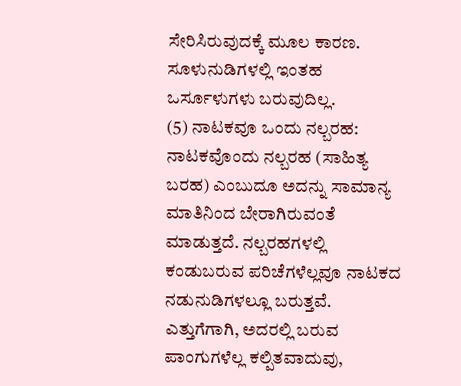ಸೇರಿಸಿರುವುದಕ್ಕೆ ಮೂಲ ಕಾರಣ. ಸೂಳುನುಡಿಗಳಲ್ಲಿ ಇಂತಹ ಒರ್ಸೂಳುಗಳು ಬರುವುದಿಲ್ಲ.
(5) ನಾಟಕವೂ ಒಂದು ನಲ್ಬರಹ: ನಾಟಕವೊಂದು ನಲ್ಬರಹ (ಸಾಹಿತ್ಯ ಬರಹ) ಎಂಬುದೂ ಅದನ್ನು ಸಾಮಾನ್ಯ ಮಾತಿನಿಂದ ಬೇರಾಗಿರುವಂತೆ ಮಾಡುತ್ತದೆ. ನಲ್ಬರಹಗಳಲ್ಲಿ ಕಂಡುಬರುವ ಪರಿಚೆಗಳೆಲ್ಲವೂ ನಾಟಕದ ನಡುನುಡಿಗಳಲ್ಲೂ ಬರುತ್ತವೆ. ಎತ್ತುಗೆಗಾಗಿ, ಅದರಲ್ಲಿ ಬರುವ ಪಾಂಗುಗಳೆಲ್ಲ ಕಲ್ಪಿತವಾದುವು,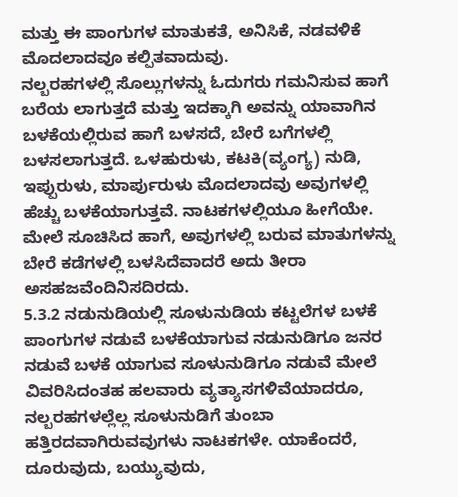ಮತ್ತು ಈ ಪಾಂಗುಗಳ ಮಾತುಕತೆ, ಅನಿಸಿಕೆ, ನಡವಳಿಕೆ ಮೊದಲಾದವೂ ಕಲ್ಪಿತವಾದುವು.
ನಲ್ಬರಹಗಳಲ್ಲಿ ಸೊಲ್ಲುಗಳನ್ನು ಓದುಗರು ಗಮನಿಸುವ ಹಾಗೆ ಬರೆಯ ಲಾಗುತ್ತದೆ ಮತ್ತು ಇದಕ್ಕಾಗಿ ಅವನ್ನು ಯಾವಾಗಿನ ಬಳಕೆಯಲ್ಲಿರುವ ಹಾಗೆ ಬಳಸದೆ, ಬೇರೆ ಬಗೆಗಳಲ್ಲಿ ಬಳಸಲಾಗುತ್ತದೆ. ಒಳಹುರುಳು, ಕಟಕಿ(ವ್ಯಂಗ್ಯ) ನುಡಿ, ಇಪ್ಪುರುಳು, ಮಾರ್ಪುರುಳು ಮೊದಲಾದವು ಅವುಗಳಲ್ಲಿ ಹೆಚ್ಚು ಬಳಕೆಯಾಗುತ್ತವೆ. ನಾಟಕಗಳಲ್ಲಿಯೂ ಹೀಗೆಯೇ. ಮೇಲೆ ಸೂಚಿಸಿದ ಹಾಗೆ, ಅವುಗಳಲ್ಲಿ ಬರುವ ಮಾತುಗಳನ್ನು ಬೇರೆ ಕಡೆಗಳಲ್ಲಿ ಬಳಸಿದೆವಾದರೆ ಅದು ತೀರಾ ಅಸಹಜವೆಂದಿನಿಸದಿರದು.
5.3.2 ನಡುನುಡಿಯಲ್ಲಿ ಸೂಳುನುಡಿಯ ಕಟ್ಟಲೆಗಳ ಬಳಕೆ
ಪಾಂಗುಗಳ ನಡುವೆ ಬಳಕೆಯಾಗುವ ನಡುನುಡಿಗೂ ಜನರ ನಡುವೆ ಬಳಕೆ ಯಾಗುವ ಸೂಳುನುಡಿಗೂ ನಡುವೆ ಮೇಲೆ ವಿವರಿಸಿದಂತಹ ಹಲವಾರು ವ್ಯತ್ಯಾಸಗಳಿವೆಯಾದರೂ, ನಲ್ಬರಹಗಳಲ್ಲೆಲ್ಲ ಸೂಳುನುಡಿಗೆ ತುಂಬಾ ಹತ್ತಿರದವಾಗಿರುವವುಗಳು ನಾಟಕಗಳೇ. ಯಾಕೆಂದರೆ, ದೂರುವುದು, ಬಯ್ಯುವುದು,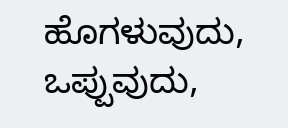ಹೊಗಳುವುದು, ಒಪ್ಪುವುದು,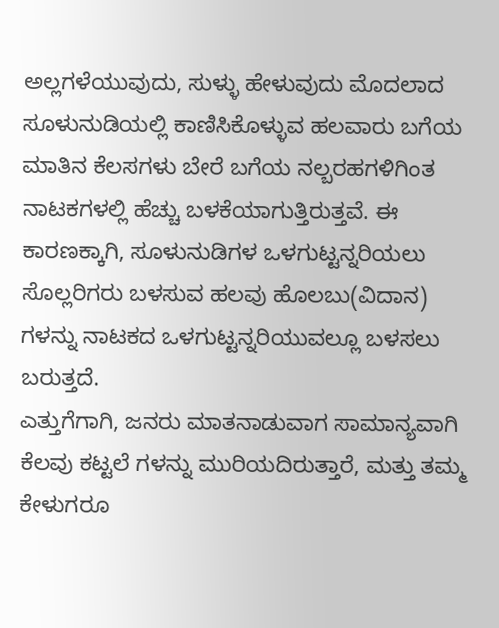ಅಲ್ಲಗಳೆಯುವುದು, ಸುಳ್ಳು ಹೇಳುವುದು ಮೊದಲಾದ ಸೂಳುನುಡಿಯಲ್ಲಿ ಕಾಣಿಸಿಕೊಳ್ಳುವ ಹಲವಾರು ಬಗೆಯ ಮಾತಿನ ಕೆಲಸಗಳು ಬೇರೆ ಬಗೆಯ ನಲ್ಬರಹಗಳಿಗಿಂತ ನಾಟಕಗಳಲ್ಲಿ ಹೆಚ್ಚು ಬಳಕೆಯಾಗುತ್ತಿರುತ್ತವೆ. ಈ ಕಾರಣಕ್ಕಾಗಿ, ಸೂಳುನುಡಿಗಳ ಒಳಗುಟ್ಟನ್ನರಿಯಲು ಸೊಲ್ಲರಿಗರು ಬಳಸುವ ಹಲವು ಹೊಲಬು(ವಿದಾನ) ಗಳನ್ನು ನಾಟಕದ ಒಳಗುಟ್ಟನ್ನರಿಯುವಲ್ಲೂ ಬಳಸಲು ಬರುತ್ತದೆ.
ಎತ್ತುಗೆಗಾಗಿ, ಜನರು ಮಾತನಾಡುವಾಗ ಸಾಮಾನ್ಯವಾಗಿ ಕೆಲವು ಕಟ್ಟಲೆ ಗಳನ್ನು ಮುರಿಯದಿರುತ್ತಾರೆ, ಮತ್ತು ತಮ್ಮ ಕೇಳುಗರೂ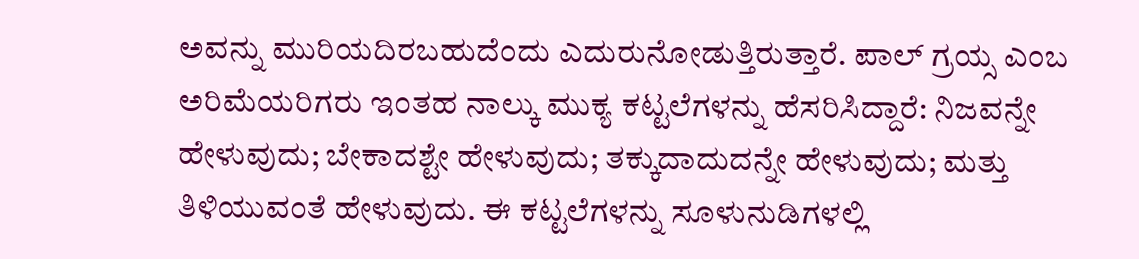ಅವನ್ನು ಮುರಿಯದಿರಬಹುದೆಂದು ಎದುರುನೋಡುತ್ತಿರುತ್ತಾರೆ. ಪಾಲ್ ಗ್ರಯ್ಸ ಎಂಬ ಅರಿಮೆಯರಿಗರು ಇಂತಹ ನಾಲ್ಕು ಮುಕ್ಯ ಕಟ್ಟಲೆಗಳನ್ನು ಹೆಸರಿಸಿದ್ದಾರೆ: ನಿಜವನ್ನೇ ಹೇಳುವುದು; ಬೇಕಾದಶ್ಟೇ ಹೇಳುವುದು; ತಕ್ಕುದಾದುದನ್ನೇ ಹೇಳುವುದು; ಮತ್ತು ತಿಳಿಯುವಂತೆ ಹೇಳುವುದು. ಈ ಕಟ್ಟಲೆಗಳನ್ನು ಸೂಳುನುಡಿಗಳಲ್ಲಿ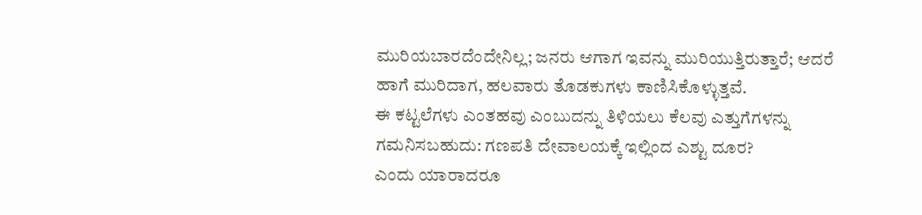ಮುರಿಯಬಾರದೆಂದೇನಿಲ್ಲ; ಜನರು ಆಗಾಗ ಇವನ್ನು ಮುರಿಯುತ್ತಿರುತ್ತಾರೆ; ಆದರೆ ಹಾಗೆ ಮುರಿದಾಗ, ಹಲವಾರು ತೊಡಕುಗಳು ಕಾಣಿಸಿಕೊಳ್ಳುತ್ತವೆ.
ಈ ಕಟ್ಟಲೆಗಳು ಎಂತಹವು ಎಂಬುದನ್ನು ತಿಳಿಯಲು ಕೆಲವು ಎತ್ತುಗೆಗಳನ್ನು ಗಮನಿಸಬಹುದು: ಗಣಪತಿ ದೇವಾಲಯಕ್ಕೆ ಇಲ್ಲಿಂದ ಎಶ್ಟು ದೂರ?
ಎಂದು ಯಾರಾದರೂ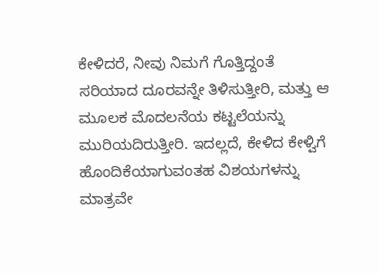ಕೇಳಿದರೆ, ನೀವು ನಿಮಗೆ ಗೊತ್ತಿದ್ದಂತೆ ಸರಿಯಾದ ದೂರವನ್ನೇ ತಿಳಿಸುತ್ತೀರಿ, ಮತ್ತು ಆ ಮೂಲಕ ಮೊದಲನೆಯ ಕಟ್ಟಲೆಯನ್ನು ಮುರಿಯದಿರುತ್ತೀರಿ. ಇದಲ್ಲದೆ, ಕೇಳಿದ ಕೇಳ್ವಿಗೆ ಹೊಂದಿಕೆಯಾಗುವಂತಹ ವಿಶಯಗಳನ್ನು ಮಾತ್ರವೇ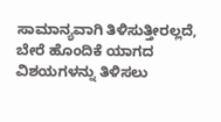ಸಾಮಾನ್ಯವಾಗಿ ತಿಳಿಸುತ್ತೀರಲ್ಲದೆ, ಬೇರೆ ಹೊಂದಿಕೆ ಯಾಗದ ವಿಶಯಗಳನ್ನು ತಿಳಿಸಲು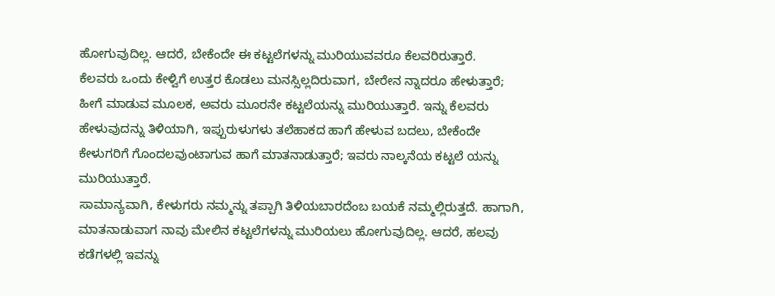ಹೋಗುವುದಿಲ್ಲ. ಆದರೆ, ಬೇಕೆಂದೇ ಈ ಕಟ್ಟಲೆಗಳನ್ನು ಮುರಿಯುವವರೂ ಕೆಲವರಿರುತ್ತಾರೆ.
ಕೆಲವರು ಒಂದು ಕೇಳ್ವಿಗೆ ಉತ್ತರ ಕೊಡಲು ಮನಸ್ಸಿಲ್ಲದಿರುವಾಗ, ಬೇರೇನ ನ್ನಾದರೂ ಹೇಳುತ್ತಾರೆ; ಹೀಗೆ ಮಾಡುವ ಮೂಲಕ, ಅವರು ಮೂರನೇ ಕಟ್ಟಲೆಯನ್ನು ಮುರಿಯುತ್ತಾರೆ. ಇನ್ನು ಕೆಲವರು ಹೇಳುವುದನ್ನು ತಿಳಿಯಾಗಿ, ಇಪ್ಪುರುಳುಗಳು ತಲೆಹಾಕದ ಹಾಗೆ ಹೇಳುವ ಬದಲು, ಬೇಕೆಂದೇ ಕೇಳುಗರಿಗೆ ಗೊಂದಲವುಂಟಾಗುವ ಹಾಗೆ ಮಾತನಾಡುತ್ತಾರೆ; ಇವರು ನಾಲ್ಕನೆಯ ಕಟ್ಟಲೆ ಯನ್ನು ಮುರಿಯುತ್ತಾರೆ.
ಸಾಮಾನ್ಯವಾಗಿ, ಕೇಳುಗರು ನಮ್ಮನ್ನು ತಪ್ಪಾಗಿ ತಿಳಿಯಬಾರದೆಂಬ ಬಯಕೆ ನಮ್ಮಲ್ಲಿರುತ್ತದೆ. ಹಾಗಾಗಿ, ಮಾತನಾಡುವಾಗ ನಾವು ಮೇಲಿನ ಕಟ್ಟಲೆಗಳನ್ನು ಮುರಿಯಲು ಹೋಗುವುದಿಲ್ಲ. ಆದರೆ, ಹಲವು ಕಡೆಗಳಲ್ಲಿ ಇವನ್ನು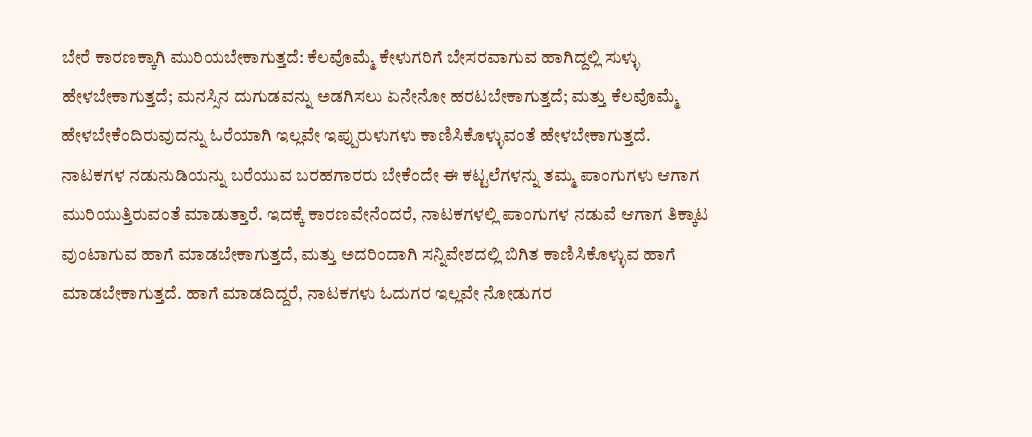ಬೇರೆ ಕಾರಣಕ್ಕಾಗಿ ಮುರಿಯಬೇಕಾಗುತ್ತದೆ: ಕೆಲವೊಮ್ಮೆ ಕೇಳುಗರಿಗೆ ಬೇಸರವಾಗುವ ಹಾಗಿದ್ದಲ್ಲಿ ಸುಳ್ಳು ಹೇಳಬೇಕಾಗುತ್ತದೆ; ಮನಸ್ಸಿನ ದುಗುಡವನ್ನು ಅಡಗಿಸಲು ಏನೇನೋ ಹರಟಬೇಕಾಗುತ್ತದೆ; ಮತ್ತು ಕೆಲವೊಮ್ಮೆ ಹೇಳಬೇಕೆಂದಿರುವುದನ್ನು ಓರೆಯಾಗಿ ಇಲ್ಲವೇ ಇಪ್ಪುರುಳುಗಳು ಕಾಣಿಸಿಕೊಳ್ಳುವಂತೆ ಹೇಳಬೇಕಾಗುತ್ತದೆ. ನಾಟಕಗಳ ನಡುನುಡಿಯನ್ನು ಬರೆಯುವ ಬರಹಗಾರರು ಬೇಕೆಂದೇ ಈ ಕಟ್ಟಲೆಗಳನ್ನು ತಮ್ಮ ಪಾಂಗುಗಳು ಆಗಾಗ ಮುರಿಯುತ್ತಿರುವಂತೆ ಮಾಡುತ್ತಾರೆ. ಇದಕ್ಕೆ ಕಾರಣವೇನೆಂದರೆ, ನಾಟಕಗಳಲ್ಲಿ ಪಾಂಗುಗಳ ನಡುವೆ ಆಗಾಗ ತಿಕ್ಕಾಟ ವುಂಟಾಗುವ ಹಾಗೆ ಮಾಡಬೇಕಾಗುತ್ತದೆ, ಮತ್ತು ಅದರಿಂದಾಗಿ ಸನ್ನಿವೇಶದಲ್ಲಿ ಬಿಗಿತ ಕಾಣಿಸಿಕೊಳ್ಳುವ ಹಾಗೆ ಮಾಡಬೇಕಾಗುತ್ತದೆ. ಹಾಗೆ ಮಾಡದಿದ್ದರೆ, ನಾಟಕಗಳು ಓದುಗರ ಇಲ್ಲವೇ ನೋಡುಗರ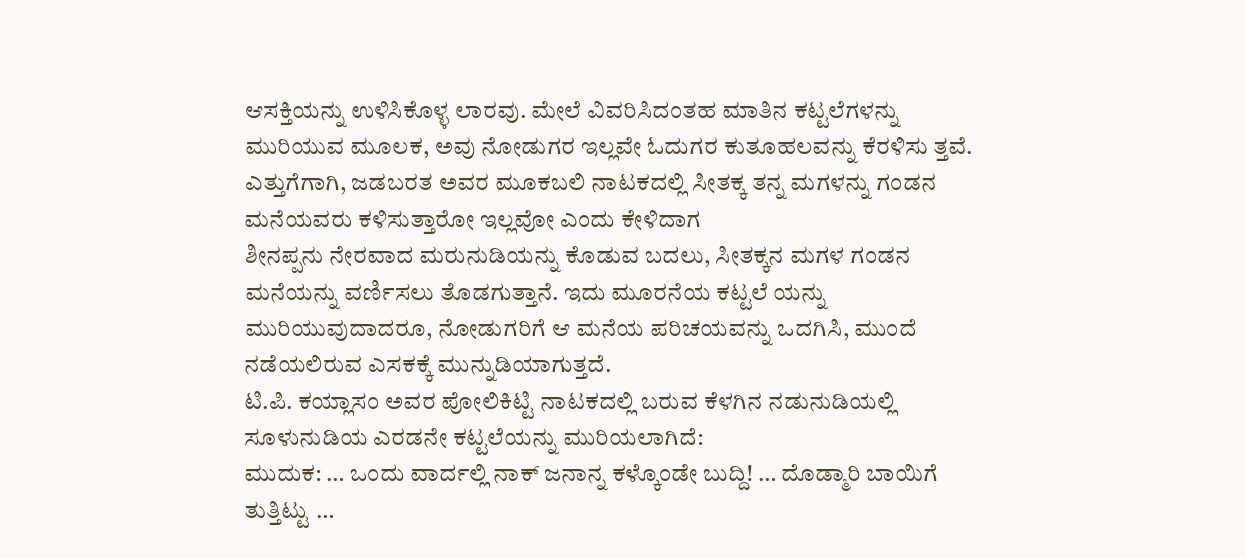ಆಸಕ್ತಿಯನ್ನು ಉಳಿಸಿಕೊಳ್ಳ ಲಾರವು. ಮೇಲೆ ವಿವರಿಸಿದಂತಹ ಮಾತಿನ ಕಟ್ಟಲೆಗಳನ್ನು ಮುರಿಯುವ ಮೂಲಕ, ಅವು ನೋಡುಗರ ಇಲ್ಲವೇ ಓದುಗರ ಕುತೂಹಲವನ್ನು ಕೆರಳಿಸು ತ್ತವೆ.
ಎತ್ತುಗೆಗಾಗಿ, ಜಡಬರತ ಅವರ ಮೂಕಬಲಿ ನಾಟಕದಲ್ಲಿ ಸೀತಕ್ಕ ತನ್ನ ಮಗಳನ್ನು ಗಂಡನ ಮನೆಯವರು ಕಳಿಸುತ್ತಾರೋ ಇಲ್ಲವೋ ಎಂದು ಕೇಳಿದಾಗ
ಶೀನಪ್ಪನು ನೇರವಾದ ಮರುನುಡಿಯನ್ನು ಕೊಡುವ ಬದಲು, ಸೀತಕ್ಕನ ಮಗಳ ಗಂಡನ ಮನೆಯನ್ನು ವರ್ಣಿಸಲು ತೊಡಗುತ್ತಾನೆ. ಇದು ಮೂರನೆಯ ಕಟ್ಟಲೆ ಯನ್ನು ಮುರಿಯುವುದಾದರೂ, ನೋಡುಗರಿಗೆ ಆ ಮನೆಯ ಪರಿಚಯವನ್ನು ಒದಗಿಸಿ, ಮುಂದೆ ನಡೆಯಲಿರುವ ಎಸಕಕ್ಕೆ ಮುನ್ನುಡಿಯಾಗುತ್ತದೆ.
ಟಿ.ಪಿ. ಕಯ್ಲಾಸಂ ಅವರ ಪೋಲಿಕಿಟ್ಟಿ ನಾಟಕದಲ್ಲಿ ಬರುವ ಕೆಳಗಿನ ನಡುನುಡಿಯಲ್ಲಿ ಸೂಳುನುಡಿಯ ಎರಡನೇ ಕಟ್ಟಲೆಯನ್ನು ಮುರಿಯಲಾಗಿದೆ:
ಮುದುಕ: … ಒಂದು ವಾರ್ದಲ್ಲಿ ನಾಕ್ ಜನಾನ್ನ ಕಳ್ಕೊಂಡೇ ಬುದ್ದಿ! … ದೊಡ್ಮಾರಿ ಬಾಯಿಗೆ ತುತ್ತಿಟ್ಟು …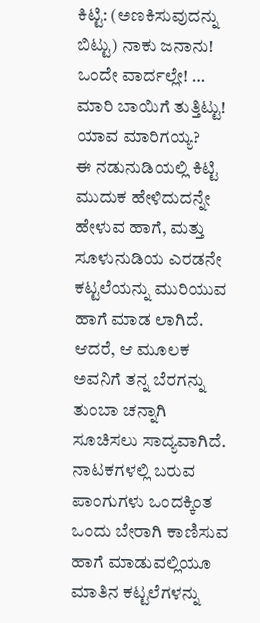ಕಿಟ್ಟಿ: (ಅಣಕಿಸುವುದನ್ನು ಬಿಟ್ಟು) ನಾಕು ಜನಾನು! ಒಂದೇ ವಾರ್ದಲ್ಲೇ! … ಮಾರಿ ಬಾಯಿಗೆ ತುತ್ತಿಟ್ಟು! ಯಾವ ಮಾರಿಗಯ್ಯ?
ಈ ನಡುನುಡಿಯಲ್ಲಿ ಕಿಟ್ಟಿ ಮುದುಕ ಹೇಳಿದುದನ್ನೇ ಹೇಳುವ ಹಾಗೆ, ಮತ್ತು ಸೂಳುನುಡಿಯ ಎರಡನೇ ಕಟ್ಟಲೆಯನ್ನು ಮುರಿಯುವ ಹಾಗೆ ಮಾಡ ಲಾಗಿದೆ. ಆದರೆ, ಆ ಮೂಲಕ ಅವನಿಗೆ ತನ್ನ ಬೆರಗನ್ನು ತುಂಬಾ ಚನ್ನಾಗಿ ಸೂಚಿಸಲು ಸಾದ್ಯವಾಗಿದೆ.
ನಾಟಕಗಳಲ್ಲಿ ಬರುವ ಪಾಂಗುಗಳು ಒಂದಕ್ಕಿಂತ ಒಂದು ಬೇರಾಗಿ ಕಾಣಿಸುವ ಹಾಗೆ ಮಾಡುವಲ್ಲಿಯೂ ಮಾತಿನ ಕಟ್ಟಲೆಗಳನ್ನು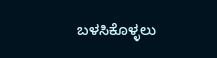ಬಳಸಿಕೊಳ್ಳಲು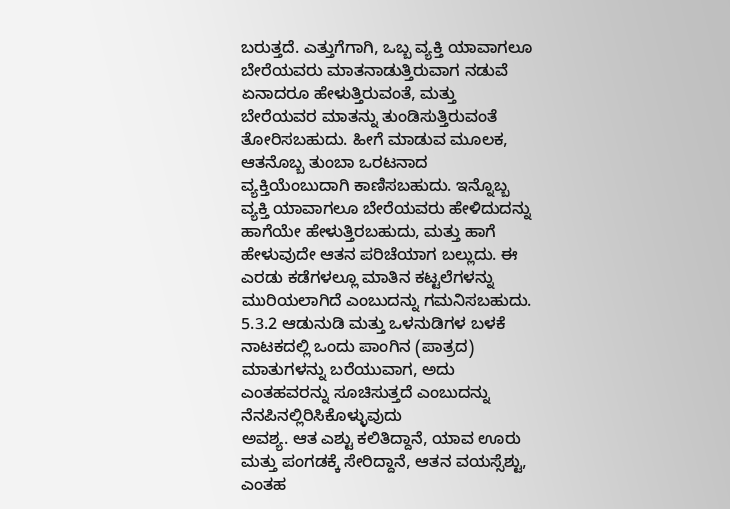ಬರುತ್ತದೆ. ಎತ್ತುಗೆಗಾಗಿ, ಒಬ್ಬ ವ್ಯಕ್ತಿ ಯಾವಾಗಲೂ ಬೇರೆಯವರು ಮಾತನಾಡುತ್ತಿರುವಾಗ ನಡುವೆ ಏನಾದರೂ ಹೇಳುತ್ತಿರುವಂತೆ, ಮತ್ತು ಬೇರೆಯವರ ಮಾತನ್ನು ತುಂಡಿಸುತ್ತಿರುವಂತೆ ತೋರಿಸಬಹುದು. ಹೀಗೆ ಮಾಡುವ ಮೂಲಕ, ಆತನೊಬ್ಬ ತುಂಬಾ ಒರಟನಾದ ವ್ಯಕ್ತಿಯೆಂಬುದಾಗಿ ಕಾಣಿಸಬಹುದು. ಇನ್ನೊಬ್ಬ ವ್ಯಕ್ತಿ ಯಾವಾಗಲೂ ಬೇರೆಯವರು ಹೇಳಿದುದನ್ನು ಹಾಗೆಯೇ ಹೇಳುತ್ತಿರಬಹುದು, ಮತ್ತು ಹಾಗೆ ಹೇಳುವುದೇ ಆತನ ಪರಿಚೆಯಾಗ ಬಲ್ಲುದು. ಈ ಎರಡು ಕಡೆಗಳಲ್ಲೂ ಮಾತಿನ ಕಟ್ಟಲೆಗಳನ್ನು ಮುರಿಯಲಾಗಿದೆ ಎಂಬುದನ್ನು ಗಮನಿಸಬಹುದು.
5.3.2 ಆಡುನುಡಿ ಮತ್ತು ಒಳನುಡಿಗಳ ಬಳಕೆ
ನಾಟಕದಲ್ಲಿ ಒಂದು ಪಾಂಗಿನ (ಪಾತ್ರದ) ಮಾತುಗಳನ್ನು ಬರೆಯುವಾಗ, ಅದು ಎಂತಹವರನ್ನು ಸೂಚಿಸುತ್ತದೆ ಎಂಬುದನ್ನು ನೆನಪಿನಲ್ಲಿರಿಸಿಕೊಳ್ಳುವುದು
ಅವಶ್ಯ. ಆತ ಎಶ್ಟು ಕಲಿತಿದ್ದಾನೆ, ಯಾವ ಊರು ಮತ್ತು ಪಂಗಡಕ್ಕೆ ಸೇರಿದ್ದಾನೆ, ಆತನ ವಯಸ್ಸೆಶ್ಟು, ಎಂತಹ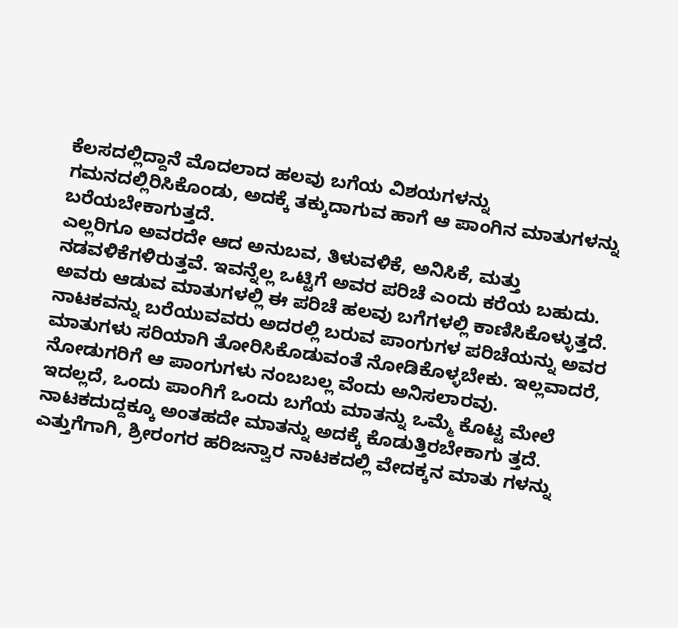ಕೆಲಸದಲ್ಲಿದ್ದಾನೆ ಮೊದಲಾದ ಹಲವು ಬಗೆಯ ವಿಶಯಗಳನ್ನು ಗಮನದಲ್ಲಿರಿಸಿಕೊಂಡು, ಅದಕ್ಕೆ ತಕ್ಕುದಾಗುವ ಹಾಗೆ ಆ ಪಾಂಗಿನ ಮಾತುಗಳನ್ನು ಬರೆಯಬೇಕಾಗುತ್ತದೆ.
ಎಲ್ಲರಿಗೂ ಅವರದೇ ಆದ ಅನುಬವ, ತಿಳುವಳಿಕೆ, ಅನಿಸಿಕೆ, ಮತ್ತು ನಡವಳಿಕೆಗಳಿರುತ್ತವೆ. ಇವನ್ನೆಲ್ಲ ಒಟ್ಟಿಗೆ ಅವರ ಪರಿಚೆ ಎಂದು ಕರೆಯ ಬಹುದು. ಅವರು ಆಡುವ ಮಾತುಗಳಲ್ಲಿ ಈ ಪರಿಚೆ ಹಲವು ಬಗೆಗಳಲ್ಲಿ ಕಾಣಿಸಿಕೊಳ್ಳುತ್ತದೆ. ನಾಟಕವನ್ನು ಬರೆಯುವವರು ಅದರಲ್ಲಿ ಬರುವ ಪಾಂಗುಗಳ ಪರಿಚೆಯನ್ನು ಅವರ ಮಾತುಗಳು ಸರಿಯಾಗಿ ತೋರಿಸಿಕೊಡುವಂತೆ ನೋಡಿಕೊಳ್ಳಬೇಕು. ಇಲ್ಲವಾದರೆ, ನೋಡುಗರಿಗೆ ಆ ಪಾಂಗುಗಳು ನಂಬಬಲ್ಲ ವೆಂದು ಅನಿಸಲಾರವು.
ಇದಲ್ಲದೆ, ಒಂದು ಪಾಂಗಿಗೆ ಒಂದು ಬಗೆಯ ಮಾತನ್ನು ಒಮ್ಮೆ ಕೊಟ್ಟ ಮೇಲೆ ನಾಟಕದುದ್ದಕ್ಕೂ ಅಂತಹದೇ ಮಾತನ್ನು ಅದಕ್ಕೆ ಕೊಡುತ್ತಿರಬೇಕಾಗು ತ್ತದೆ. ಎತ್ತುಗೆಗಾಗಿ, ಶ್ರೀರಂಗರ ಹರಿಜನ್ವಾರ ನಾಟಕದಲ್ಲಿ ವೇದಕ್ಕನ ಮಾತು ಗಳನ್ನು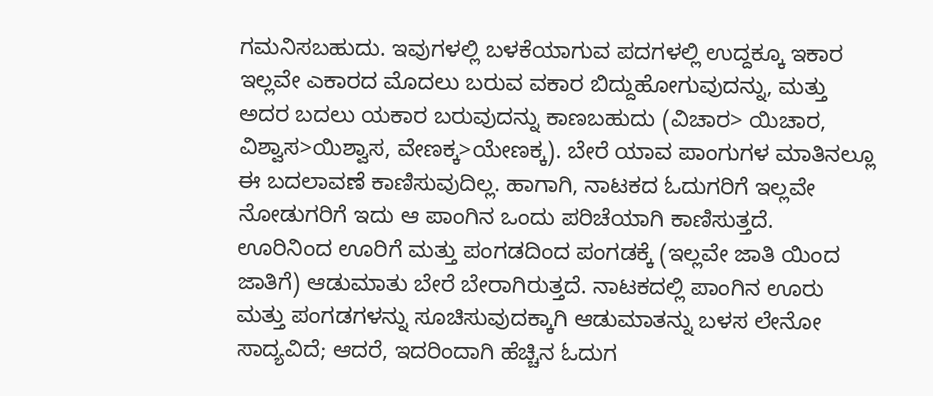ಗಮನಿಸಬಹುದು. ಇವುಗಳಲ್ಲಿ ಬಳಕೆಯಾಗುವ ಪದಗಳಲ್ಲಿ ಉದ್ದಕ್ಕೂ ಇಕಾರ ಇಲ್ಲವೇ ಎಕಾರದ ಮೊದಲು ಬರುವ ವಕಾರ ಬಿದ್ದುಹೋಗುವುದನ್ನು, ಮತ್ತು ಅದರ ಬದಲು ಯಕಾರ ಬರುವುದನ್ನು ಕಾಣಬಹುದು (ವಿಚಾರ> ಯಿಚಾರ, ವಿಶ್ವಾಸ>ಯಿಶ್ವಾಸ, ವೇಣಕ್ಕ>ಯೇಣಕ್ಕ). ಬೇರೆ ಯಾವ ಪಾಂಗುಗಳ ಮಾತಿನಲ್ಲೂ ಈ ಬದಲಾವಣೆ ಕಾಣಿಸುವುದಿಲ್ಲ. ಹಾಗಾಗಿ, ನಾಟಕದ ಓದುಗರಿಗೆ ಇಲ್ಲವೇ ನೋಡುಗರಿಗೆ ಇದು ಆ ಪಾಂಗಿನ ಒಂದು ಪರಿಚೆಯಾಗಿ ಕಾಣಿಸುತ್ತದೆ.
ಊರಿನಿಂದ ಊರಿಗೆ ಮತ್ತು ಪಂಗಡದಿಂದ ಪಂಗಡಕ್ಕೆ (ಇಲ್ಲವೇ ಜಾತಿ ಯಿಂದ ಜಾತಿಗೆ) ಆಡುಮಾತು ಬೇರೆ ಬೇರಾಗಿರುತ್ತದೆ. ನಾಟಕದಲ್ಲಿ ಪಾಂಗಿನ ಊರು ಮತ್ತು ಪಂಗಡಗಳನ್ನು ಸೂಚಿಸುವುದಕ್ಕಾಗಿ ಆಡುಮಾತನ್ನು ಬಳಸ ಲೇನೋ ಸಾದ್ಯವಿದೆ; ಆದರೆ, ಇದರಿಂದಾಗಿ ಹೆಚ್ಚಿನ ಓದುಗ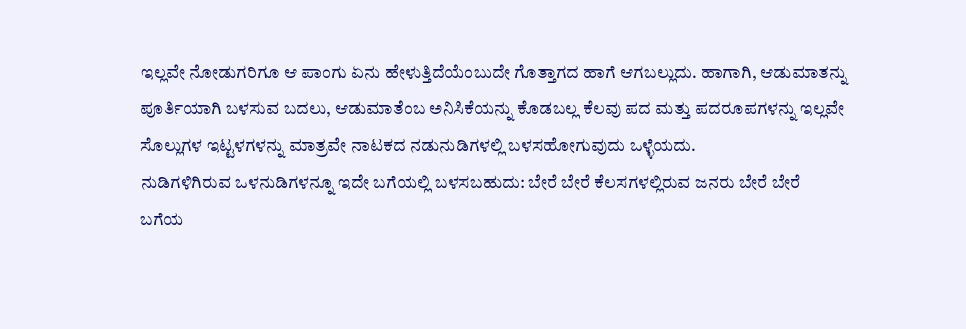ಇಲ್ಲವೇ ನೋಡುಗರಿಗೂ ಆ ಪಾಂಗು ಏನು ಹೇಳುತ್ತಿದೆಯೆಂಬುದೇ ಗೊತ್ತಾಗದ ಹಾಗೆ ಆಗಬಲ್ಲುದು. ಹಾಗಾಗಿ, ಆಡುಮಾತನ್ನು ಪೂರ್ತಿಯಾಗಿ ಬಳಸುವ ಬದಲು, ಆಡುಮಾತೆಂಬ ಅನಿಸಿಕೆಯನ್ನು ಕೊಡಬಲ್ಲ ಕೆಲವು ಪದ ಮತ್ತು ಪದರೂಪಗಳನ್ನು ಇಲ್ಲವೇ ಸೊಲ್ಲುಗಳ ಇಟ್ಟಳಗಳನ್ನು ಮಾತ್ರವೇ ನಾಟಕದ ನಡುನುಡಿಗಳಲ್ಲಿ ಬಳಸಹೋಗುವುದು ಒಳ್ಳೆಯದು.
ನುಡಿಗಳಿಗಿರುವ ಒಳನುಡಿಗಳನ್ನೂ ಇದೇ ಬಗೆಯಲ್ಲಿ ಬಳಸಬಹುದು: ಬೇರೆ ಬೇರೆ ಕೆಲಸಗಳಲ್ಲಿರುವ ಜನರು ಬೇರೆ ಬೇರೆ ಬಗೆಯ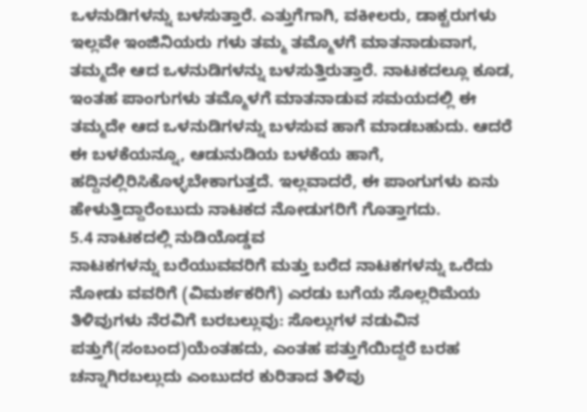ಒಳನುಡಿಗಳನ್ನು ಬಳಸುತ್ತಾರೆ. ಎತ್ತುಗೆಗಾಗಿ, ವಕೀಲರು, ಡಾಕ್ಟರುಗಳು ಇಲ್ಲವೇ ಇಂಜಿನಿಯರು ಗಳು ತಮ್ಮ ತಮ್ಮೊಳಗೆ ಮಾತನಾಡುವಾಗ, ತಮ್ಮದೇ ಆದ ಒಳನುಡಿಗಳನ್ನು ಬಳಸುತ್ತಿರುತ್ತಾರೆ. ನಾಟಕದಲ್ಲೂ ಕೂಡ, ಇಂತಹ ಪಾಂಗುಗಳು ತಮ್ಮೊಳಗೆ ಮಾತನಾಡುವ ಸಮಯದಲ್ಲಿ ಈ ತಮ್ಮದೇ ಆದ ಒಳನುಡಿಗಳನ್ನು ಬಳಸುವ ಹಾಗೆ ಮಾಡಬಹುದು. ಆದರೆ ಈ ಬಳಕೆಯನ್ನೂ, ಆಡುನುಡಿಯ ಬಳಕೆಯ ಹಾಗೆ, ಹದ್ದಿನಲ್ಲಿರಿಸಿಕೊಳ್ಳಬೇಕಾಗುತ್ತದೆ. ಇಲ್ಲವಾದರೆ, ಈ ಪಾಂಗುಗಳು ಏನು ಹೇಳುತ್ತಿದ್ದಾರೆಂಬುದು ನಾಟಕದ ನೋಡುಗರಿಗೆ ಗೊತ್ತಾಗದು.
5.4 ನಾಟಕದಲ್ಲಿ ನುಡಿಯೊಡ್ಡವ
ನಾಟಕಗಳನ್ನು ಬರೆಯುವವರಿಗೆ ಮತ್ತು ಬರೆದ ನಾಟಕಗಳನ್ನು ಒರೆದು ನೋಡು ವವರಿಗೆ (ವಿಮರ್ಶಕರಿಗೆ) ಎರಡು ಬಗೆಯ ಸೊಲ್ಲರಿಮೆಯ ತಿಳಿವುಗಳು ನೆರವಿಗೆ ಬರಬಲ್ಲುವು: ಸೊಲ್ಲುಗಳ ನಡುವಿನ ಪತ್ತುಗೆ(ಸಂಬಂದ)ಯೆಂತಹದು, ಎಂತಹ ಪತ್ತುಗೆಯಿದ್ದರೆ ಬರಹ ಚನ್ನಾಗಿರಬಲ್ಲುದು ಎಂಬುದರ ಕುರಿತಾದ ತಿಳಿವು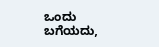ಒಂದು ಬಗೆಯದು,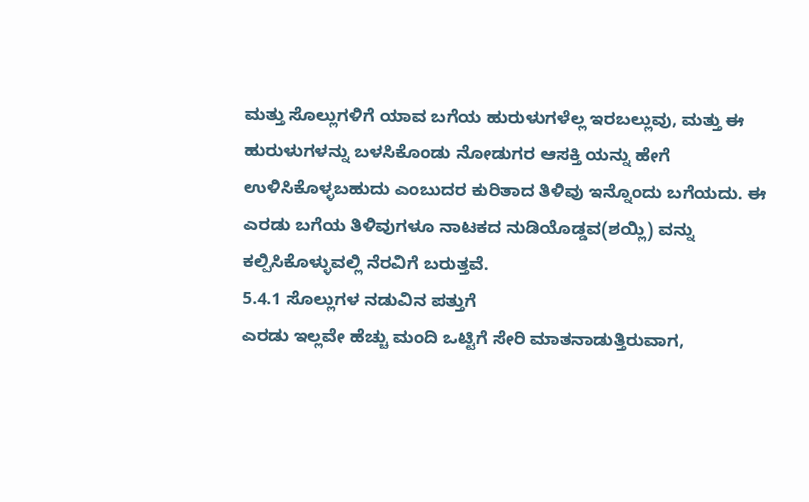ಮತ್ತು ಸೊಲ್ಲುಗಳಿಗೆ ಯಾವ ಬಗೆಯ ಹುರುಳುಗಳೆಲ್ಲ ಇರಬಲ್ಲುವು, ಮತ್ತು ಈ ಹುರುಳುಗಳನ್ನು ಬಳಸಿಕೊಂಡು ನೋಡುಗರ ಆಸಕ್ತಿ ಯನ್ನು ಹೇಗೆ ಉಳಿಸಿಕೊಳ್ಳಬಹುದು ಎಂಬುದರ ಕುರಿತಾದ ತಿಳಿವು ಇನ್ನೊಂದು ಬಗೆಯದು. ಈ ಎರಡು ಬಗೆಯ ತಿಳಿವುಗಳೂ ನಾಟಕದ ನುಡಿಯೊಡ್ಡವ(ಶಯ್ಲಿ) ವನ್ನು ಕಲ್ಪಿಸಿಕೊಳ್ಳುವಲ್ಲಿ ನೆರವಿಗೆ ಬರುತ್ತವೆ.
5.4.1 ಸೊಲ್ಲುಗಳ ನಡುವಿನ ಪತ್ತುಗೆ
ಎರಡು ಇಲ್ಲವೇ ಹೆಚ್ಚು ಮಂದಿ ಒಟ್ಟಿಗೆ ಸೇರಿ ಮಾತನಾಡುತ್ತಿರುವಾಗ,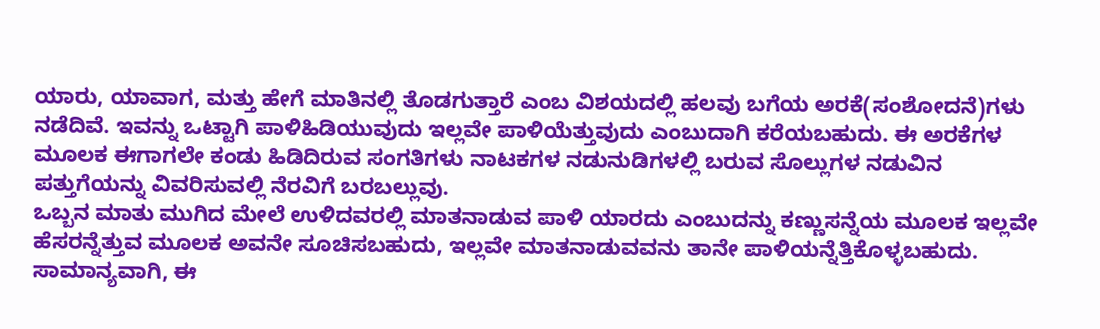ಯಾರು, ಯಾವಾಗ, ಮತ್ತು ಹೇಗೆ ಮಾತಿನಲ್ಲಿ ತೊಡಗುತ್ತಾರೆ ಎಂಬ ವಿಶಯದಲ್ಲಿ ಹಲವು ಬಗೆಯ ಅರಕೆ(ಸಂಶೋದನೆ)ಗಳು ನಡೆದಿವೆ. ಇವನ್ನು ಒಟ್ಟಾಗಿ ಪಾಳಿಹಿಡಿಯುವುದು ಇಲ್ಲವೇ ಪಾಳಿಯೆತ್ತುವುದು ಎಂಬುದಾಗಿ ಕರೆಯಬಹುದು. ಈ ಅರಕೆಗಳ ಮೂಲಕ ಈಗಾಗಲೇ ಕಂಡು ಹಿಡಿದಿರುವ ಸಂಗತಿಗಳು ನಾಟಕಗಳ ನಡುನುಡಿಗಳಲ್ಲಿ ಬರುವ ಸೊಲ್ಲುಗಳ ನಡುವಿನ ಪತ್ತುಗೆಯನ್ನು ವಿವರಿಸುವಲ್ಲಿ ನೆರವಿಗೆ ಬರಬಲ್ಲುವು.
ಒಬ್ಬನ ಮಾತು ಮುಗಿದ ಮೇಲೆ ಉಳಿದವರಲ್ಲಿ ಮಾತನಾಡುವ ಪಾಳಿ ಯಾರದು ಎಂಬುದನ್ನು ಕಣ್ಣುಸನ್ನೆಯ ಮೂಲಕ ಇಲ್ಲವೇ ಹೆಸರನ್ನೆತ್ತುವ ಮೂಲಕ ಅವನೇ ಸೂಚಿಸಬಹುದು, ಇಲ್ಲವೇ ಮಾತನಾಡುವವನು ತಾನೇ ಪಾಳಿಯನ್ನೆತ್ತಿಕೊಳ್ಳಬಹುದು. ಸಾಮಾನ್ಯವಾಗಿ, ಈ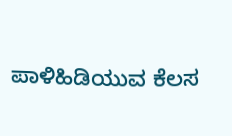ಪಾಳಿಹಿಡಿಯುವ ಕೆಲಸ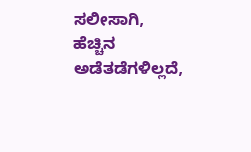ಸಲೀಸಾಗಿ, ಹೆಚ್ಚಿನ ಅಡೆತಡೆಗಳಿಲ್ಲದೆ,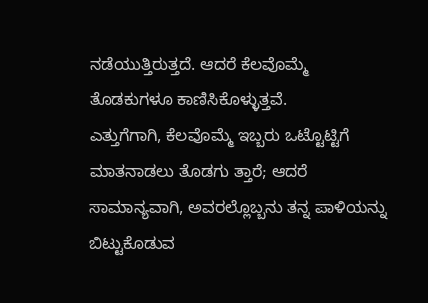ನಡೆಯುತ್ತಿರುತ್ತದೆ. ಆದರೆ ಕೆಲವೊಮ್ಮೆ ತೊಡಕುಗಳೂ ಕಾಣಿಸಿಕೊಳ್ಳುತ್ತವೆ.
ಎತ್ತುಗೆಗಾಗಿ, ಕೆಲವೊಮ್ಮೆ ಇಬ್ಬರು ಒಟ್ಟೊಟ್ಟಿಗೆ ಮಾತನಾಡಲು ತೊಡಗು ತ್ತಾರೆ; ಆದರೆ ಸಾಮಾನ್ಯವಾಗಿ, ಅವರಲ್ಲೊಬ್ಬನು ತನ್ನ ಪಾಳಿಯನ್ನು ಬಿಟ್ಟುಕೊಡುವ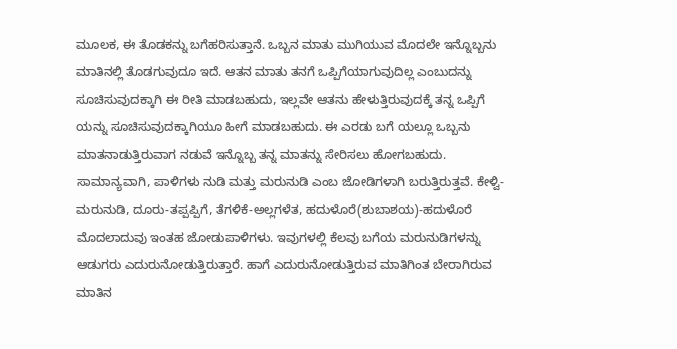ಮೂಲಕ, ಈ ತೊಡಕನ್ನು ಬಗೆಹರಿಸುತ್ತಾನೆ. ಒಬ್ಬನ ಮಾತು ಮುಗಿಯುವ ಮೊದಲೇ ಇನ್ನೊಬ್ಬನು ಮಾತಿನಲ್ಲಿ ತೊಡಗುವುದೂ ಇದೆ. ಆತನ ಮಾತು ತನಗೆ ಒಪ್ಪಿಗೆಯಾಗುವುದಿಲ್ಲ ಎಂಬುದನ್ನು ಸೂಚಿಸುವುದಕ್ಕಾಗಿ ಈ ರೀತಿ ಮಾಡಬಹುದು, ಇಲ್ಲವೇ ಆತನು ಹೇಳುತ್ತಿರುವುದಕ್ಕೆ ತನ್ನ ಒಪ್ಪಿಗೆ ಯನ್ನು ಸೂಚಿಸುವುದಕ್ಕಾಗಿಯೂ ಹೀಗೆ ಮಾಡಬಹುದು. ಈ ಎರಡು ಬಗೆ ಯಲ್ಲೂ ಒಬ್ಬನು ಮಾತನಾಡುತ್ತಿರುವಾಗ ನಡುವೆ ಇನ್ನೊಬ್ಬ ತನ್ನ ಮಾತನ್ನು ಸೇರಿಸಲು ಹೋಗಬಹುದು.
ಸಾಮಾನ್ಯವಾಗಿ, ಪಾಳಿಗಳು ನುಡಿ ಮತ್ತು ಮರುನುಡಿ ಎಂಬ ಜೋಡಿಗಳಾಗಿ ಬರುತ್ತಿರುತ್ತವೆ. ಕೇಳ್ವಿ-ಮರುನುಡಿ, ದೂರು-ತಪ್ಪಪ್ಪಿಗೆ, ತೆಗಳಿಕೆ-ಅಲ್ಲಗಳೆತ, ಹದುಳೊರೆ(ಶುಬಾಶಯ)-ಹದುಳೊರೆ ಮೊದಲಾದುವು ಇಂತಹ ಜೋಡುಪಾಳಿಗಳು. ಇವುಗಳಲ್ಲಿ ಕೆಲವು ಬಗೆಯ ಮರುನುಡಿಗಳನ್ನು ಆಡುಗರು ಎದುರುನೋಡುತ್ತಿರುತ್ತಾರೆ. ಹಾಗೆ ಎದುರುನೋಡುತ್ತಿರುವ ಮಾತಿಗಿಂತ ಬೇರಾಗಿರುವ ಮಾತಿನ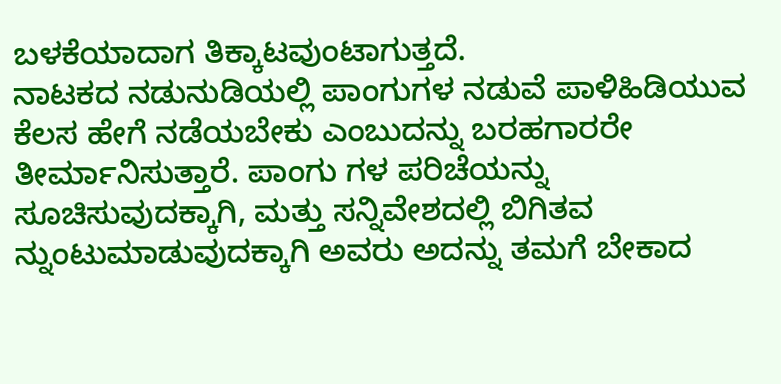ಬಳಕೆಯಾದಾಗ ತಿಕ್ಕಾಟವುಂಟಾಗುತ್ತದೆ.
ನಾಟಕದ ನಡುನುಡಿಯಲ್ಲಿ ಪಾಂಗುಗಳ ನಡುವೆ ಪಾಳಿಹಿಡಿಯುವ ಕೆಲಸ ಹೇಗೆ ನಡೆಯಬೇಕು ಎಂಬುದನ್ನು ಬರಹಗಾರರೇ ತೀರ್ಮಾನಿಸುತ್ತಾರೆ. ಪಾಂಗು ಗಳ ಪರಿಚೆಯನ್ನು ಸೂಚಿಸುವುದಕ್ಕಾಗಿ, ಮತ್ತು ಸನ್ನಿವೇಶದಲ್ಲಿ ಬಿಗಿತವ ನ್ನುಂಟುಮಾಡುವುದಕ್ಕಾಗಿ ಅವರು ಅದನ್ನು ತಮಗೆ ಬೇಕಾದ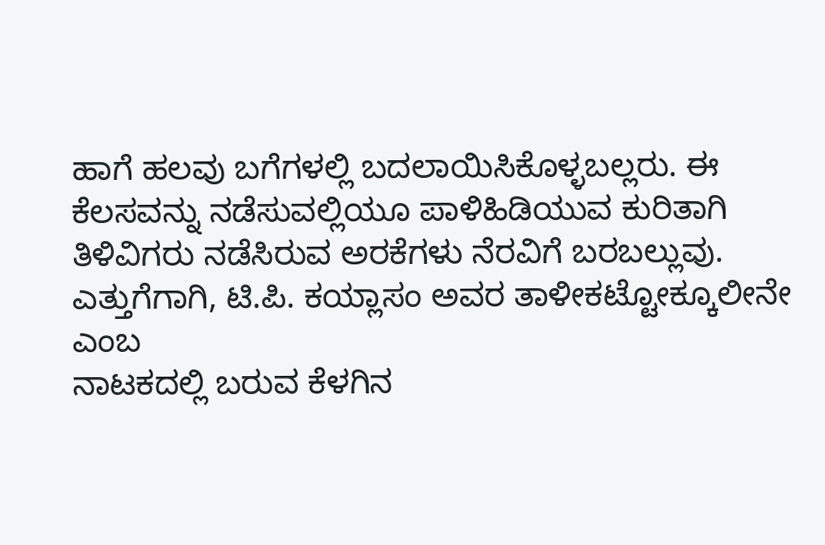ಹಾಗೆ ಹಲವು ಬಗೆಗಳಲ್ಲಿ ಬದಲಾಯಿಸಿಕೊಳ್ಳಬಲ್ಲರು. ಈ ಕೆಲಸವನ್ನು ನಡೆಸುವಲ್ಲಿಯೂ ಪಾಳಿಹಿಡಿಯುವ ಕುರಿತಾಗಿ ತಿಳಿವಿಗರು ನಡೆಸಿರುವ ಅರಕೆಗಳು ನೆರವಿಗೆ ಬರಬಲ್ಲುವು.
ಎತ್ತುಗೆಗಾಗಿ, ಟಿ.ಪಿ. ಕಯ್ಲಾಸಂ ಅವರ ತಾಳೀಕಟ್ಟೋಕ್ಕೂಲೀನೇ ಎಂಬ
ನಾಟಕದಲ್ಲಿ ಬರುವ ಕೆಳಗಿನ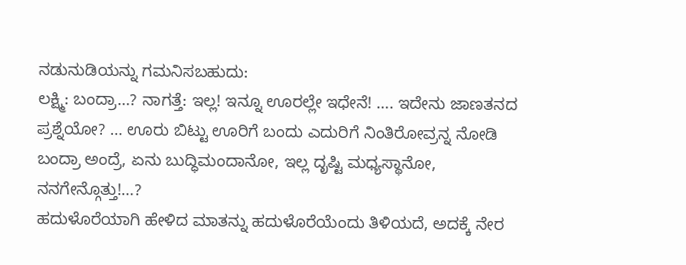ನಡುನುಡಿಯನ್ನು ಗಮನಿಸಬಹುದು:
ಲಕ್ಷ್ಮಿ: ಬಂದ್ರಾ…? ನಾಗತ್ತೆ: ಇಲ್ಲ! ಇನ್ನೂ ಊರಲ್ಲೇ ಇಧೇನೆ! …. ಇದೇನು ಜಾಣತನದ ಪ್ರಶ್ನೆಯೋ? … ಊರು ಬಿಟ್ಟು ಊರಿಗೆ ಬಂದು ಎದುರಿಗೆ ನಿಂತಿರೋವ್ರನ್ನ ನೋಡಿ ಬಂದ್ರಾ ಅಂದ್ರೆ, ಏನು ಬುದ್ಧಿಮಂದಾನೋ, ಇಲ್ಲ ದೃಷ್ಟಿ ಮಧ್ಯಸ್ಥಾನೋ, ನನಗೇನ್ಗೊತ್ತು!…?
ಹದುಳೊರೆಯಾಗಿ ಹೇಳಿದ ಮಾತನ್ನು ಹದುಳೊರೆಯೆಂದು ತಿಳಿಯದೆ, ಅದಕ್ಕೆ ನೇರ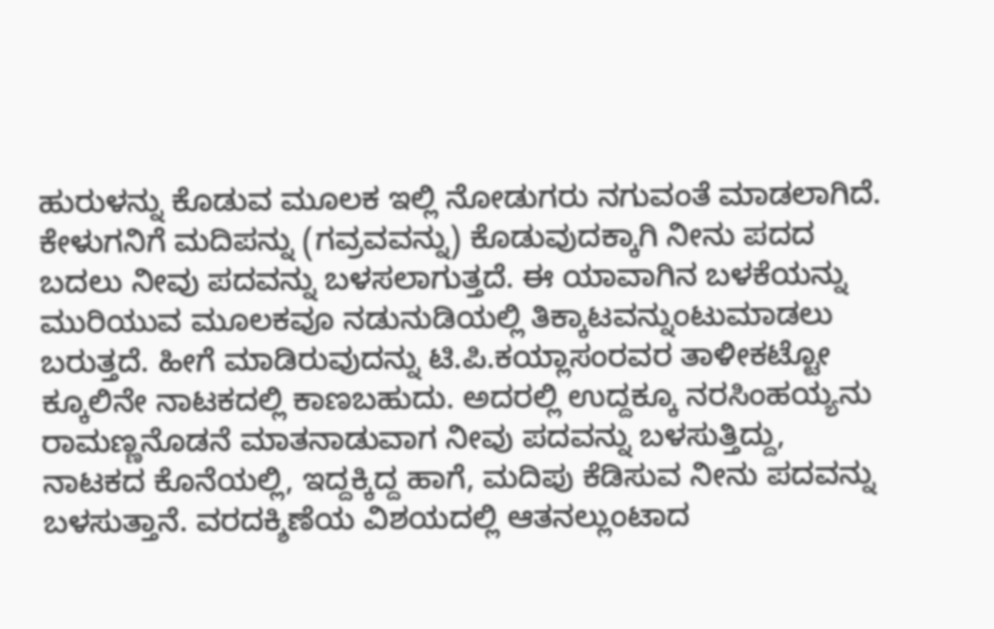ಹುರುಳನ್ನು ಕೊಡುವ ಮೂಲಕ ಇಲ್ಲಿ ನೋಡುಗರು ನಗುವಂತೆ ಮಾಡಲಾಗಿದೆ.
ಕೇಳುಗನಿಗೆ ಮದಿಪನ್ನು (ಗವ್ರವವನ್ನು) ಕೊಡುವುದಕ್ಕಾಗಿ ನೀನು ಪದದ ಬದಲು ನೀವು ಪದವನ್ನು ಬಳಸಲಾಗುತ್ತದೆ. ಈ ಯಾವಾಗಿನ ಬಳಕೆಯನ್ನು ಮುರಿಯುವ ಮೂಲಕವೂ ನಡುನುಡಿಯಲ್ಲಿ ತಿಕ್ಕಾಟವನ್ನುಂಟುಮಾಡಲು ಬರುತ್ತದೆ. ಹೀಗೆ ಮಾಡಿರುವುದನ್ನು ಟಿ.ಪಿ.ಕಯ್ಲಾಸಂರವರ ತಾಳೀಕಟ್ಟೋ ಕ್ಕೂಲಿನೇ ನಾಟಕದಲ್ಲಿ ಕಾಣಬಹುದು. ಅದರಲ್ಲಿ ಉದ್ದಕ್ಕೂ ನರಸಿಂಹಯ್ಯನು ರಾಮಣ್ಣನೊಡನೆ ಮಾತನಾಡುವಾಗ ನೀವು ಪದವನ್ನು ಬಳಸುತ್ತಿದ್ದು, ನಾಟಕದ ಕೊನೆಯಲ್ಲಿ, ಇದ್ದಕ್ಕಿದ್ದ ಹಾಗೆ, ಮದಿಪು ಕೆಡಿಸುವ ನೀನು ಪದವನ್ನು ಬಳಸುತ್ತಾನೆ. ವರದಕ್ಶಿಣೆಯ ವಿಶಯದಲ್ಲಿ ಆತನಲ್ಲುಂಟಾದ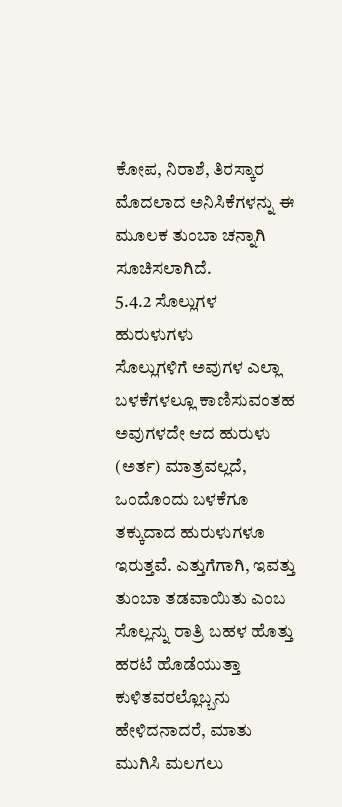ಕೋಪ, ನಿರಾಶೆ, ತಿರಸ್ಕಾರ ಮೊದಲಾದ ಅನಿಸಿಕೆಗಳನ್ನು ಈ ಮೂಲಕ ತುಂಬಾ ಚನ್ನಾಗಿ ಸೂಚಿಸಲಾಗಿದೆ.
5.4.2 ಸೊಲ್ಲುಗಳ ಹುರುಳುಗಳು
ಸೊಲ್ಲುಗಳಿಗೆ ಅವುಗಳ ಎಲ್ಲಾ ಬಳಕೆಗಳಲ್ಲೂ ಕಾಣಿಸುವಂತಹ ಅವುಗಳದೇ ಆದ ಹುರುಳು (ಅರ್ತ) ಮಾತ್ರವಲ್ಲದೆ, ಒಂದೊಂದು ಬಳಕೆಗೂ ತಕ್ಕುದಾದ ಹುರುಳುಗಳೂ ಇರುತ್ತವೆ. ಎತ್ತುಗೆಗಾಗಿ, ಇವತ್ತು ತುಂಬಾ ತಡವಾಯಿತು ಎಂಬ ಸೊಲ್ಲನ್ನು ರಾತ್ರಿ ಬಹಳ ಹೊತ್ತು ಹರಟೆ ಹೊಡೆಯುತ್ತಾ ಕುಳಿತವರಲ್ಲೊಬ್ಬನು ಹೇಳಿದನಾದರೆ, ಮಾತು ಮುಗಿಸಿ ಮಲಗಲು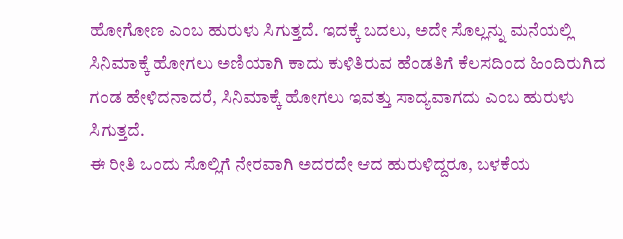ಹೋಗೋಣ ಎಂಬ ಹುರುಳು ಸಿಗುತ್ತದೆ. ಇದಕ್ಕೆ ಬದಲು, ಅದೇ ಸೊಲ್ಲನ್ನು ಮನೆಯಲ್ಲಿ ಸಿನಿಮಾಕ್ಕೆ ಹೋಗಲು ಅಣಿಯಾಗಿ ಕಾದು ಕುಳಿತಿರುವ ಹೆಂಡತಿಗೆ ಕೆಲಸದಿಂದ ಹಿಂದಿರುಗಿದ ಗಂಡ ಹೇಳಿದನಾದರೆ, ಸಿನಿಮಾಕ್ಕೆ ಹೋಗಲು ಇವತ್ತು ಸಾದ್ಯವಾಗದು ಎಂಬ ಹುರುಳು ಸಿಗುತ್ತದೆ.
ಈ ರೀತಿ ಒಂದು ಸೊಲ್ಲಿಗೆ ನೇರವಾಗಿ ಅದರದೇ ಆದ ಹುರುಳಿದ್ದರೂ, ಬಳಕೆಯ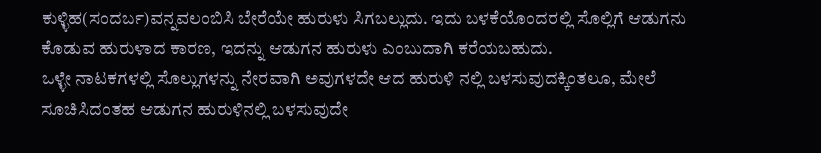ಕುಳ್ಳಿಹ(ಸಂದರ್ಬ)ವನ್ನವಲಂಬಿಸಿ ಬೇರೆಯೇ ಹುರುಳು ಸಿಗಬಲ್ಲುದು. ಇದು ಬಳಕೆಯೊಂದರಲ್ಲಿ ಸೊಲ್ಲಿಗೆ ಆಡುಗನು ಕೊಡುವ ಹುರುಳಾದ ಕಾರಣ, ಇದನ್ನು ಆಡುಗನ ಹುರುಳು ಎಂಬುದಾಗಿ ಕರೆಯಬಹುದು.
ಒಳ್ಳೇ ನಾಟಕಗಳಲ್ಲಿ ಸೊಲ್ಲುಗಳನ್ನು ನೇರವಾಗಿ ಅವುಗಳದೇ ಆದ ಹುರುಳಿ ನಲ್ಲಿ ಬಳಸುವುದಕ್ಕಿಂತಲೂ, ಮೇಲೆ ಸೂಚಿಸಿದಂತಹ ಆಡುಗನ ಹುರುಳಿನಲ್ಲಿ ಬಳಸುವುದೇ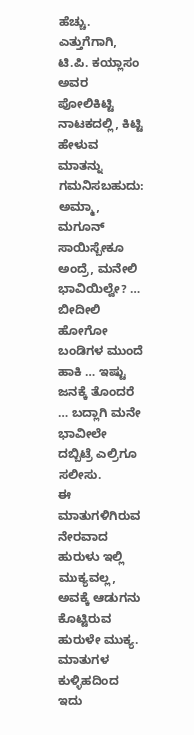ಹೆಚ್ಚು. ಎತ್ತುಗೆಗಾಗಿ, ಟಿ.ಪಿ. ಕಯ್ಲಾಸಂ ಅವರ ಪೋಲಿಕಿಟ್ಟಿ ನಾಟಕದಲ್ಲಿ, ಕಿಟ್ಟಿ ಹೇಳುವ ಮಾತನ್ನು ಗಮನಿಸಬಹುದು:
ಅಮ್ಮಾ, ಮಗೂನ್ ಸಾಯಿಸ್ಬೇಕೂ ಅಂದ್ರೆ, ಮನೇಲಿ ಭಾವಿಯಿಲ್ವೇ? … ಬೀದೀಲಿ ಹೋಗೋ ಬಂಡಿಗಳ ಮುಂದೆ ಹಾಕಿ … ಇಷ್ಟು ಜನಕ್ಕೆ ತೊಂದರೆ … ಬದ್ಲಾಗಿ ಮನೇ ಭಾವೀಲೇ ದಬ್ಬಿಟ್ರೆ ಎಲ್ರಿಗೂ ಸಲೀಸು.
ಈ ಮಾತುಗಳಿಗಿರುವ ನೇರವಾದ ಹುರುಳು ಇಲ್ಲಿ ಮುಕ್ಯವಲ್ಲ, ಅವಕ್ಕೆ ಆಡುಗನು ಕೊಟ್ಟಿರುವ ಹುರುಳೇ ಮುಕ್ಯ. ಮಾತುಗಳ ಕುಳ್ಳಿಹದಿಂದ ಇದು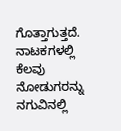ಗೊತ್ತಾಗುತ್ತದೆ.
ನಾಟಕಗಳಲ್ಲಿ ಕೆಲವು ನೋಡುಗರನ್ನು ನಗುವಿನಲ್ಲಿ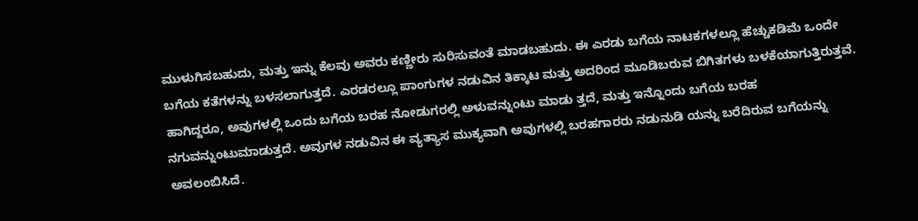ಮುಳುಗಿಸಬಹುದು, ಮತ್ತು ಇನ್ನು ಕೆಲವು ಅವರು ಕಣ್ಣೀರು ಸುರಿಸುವಂತೆ ಮಾಡಬಹುದು. ಈ ಎರಡು ಬಗೆಯ ನಾಟಕಗಳಲ್ಲೂ ಹೆಚ್ಚುಕಡಿಮೆ ಒಂದೇ ಬಗೆಯ ಕತೆಗಳನ್ನು ಬಳಸಲಾಗುತ್ತದೆ. ಎರಡರಲ್ಲೂ ಪಾಂಗುಗಳ ನಡುವಿನ ತಿಕ್ಕಾಟ ಮತ್ತು ಅದರಿಂದ ಮೂಡಿಬರುವ ಬಿಗಿತಗಳು ಬಳಕೆಯಾಗುತ್ತಿರುತ್ತವೆ. ಹಾಗಿದ್ದರೂ, ಅವುಗಳಲ್ಲಿ ಒಂದು ಬಗೆಯ ಬರಹ ನೋಡುಗರಲ್ಲಿ ಅಳುವನ್ನುಂಟು ಮಾಡು ತ್ತದೆ, ಮತ್ತು ಇನ್ನೊಂದು ಬಗೆಯ ಬರಹ ನಗುವನ್ನುಂಟುಮಾಡುತ್ತದೆ. ಅವುಗಳ ನಡುವಿನ ಈ ವ್ಯತ್ಯಾಸ ಮುಕ್ಯವಾಗಿ ಅವುಗಳಲ್ಲಿ ಬರಹಗಾರರು ನಡುನುಡಿ ಯನ್ನು ಬರೆದಿರುವ ಬಗೆಯನ್ನು ಅವಲಂಬಿಸಿದೆ.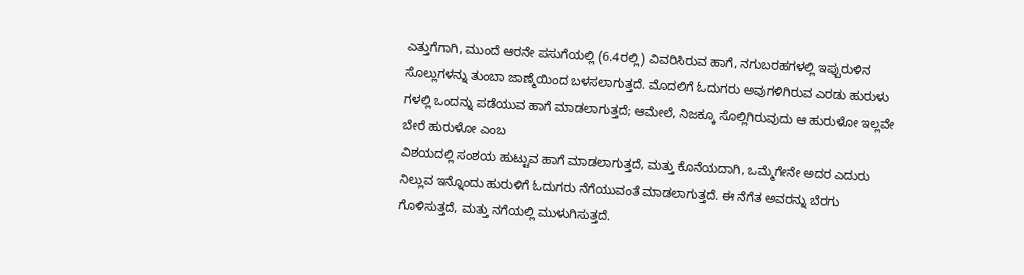ಎತ್ತುಗೆಗಾಗಿ, ಮುಂದೆ ಆರನೇ ಪಸುಗೆಯಲ್ಲಿ (6.4ರಲ್ಲಿ) ವಿವರಿಸಿರುವ ಹಾಗೆ, ನಗುಬರಹಗಳಲ್ಲಿ ಇಪ್ಪುರುಳಿನ ಸೊಲ್ಲುಗಳನ್ನು ತುಂಬಾ ಜಾಣ್ಮೆಯಿಂದ ಬಳಸಲಾಗುತ್ತದೆ. ಮೊದಲಿಗೆ ಓದುಗರು ಅವುಗಳಿಗಿರುವ ಎರಡು ಹುರುಳು ಗಳಲ್ಲಿ ಒಂದನ್ನು ಪಡೆಯುವ ಹಾಗೆ ಮಾಡಲಾಗುತ್ತದೆ; ಆಮೇಲೆ, ನಿಜಕ್ಕೂ ಸೊಲ್ಲಿಗಿರುವುದು ಆ ಹುರುಳೋ ಇಲ್ಲವೇ ಬೇರೆ ಹುರುಳೋ ಎಂಬ
ವಿಶಯದಲ್ಲಿ ಸಂಶಯ ಹುಟ್ಟುವ ಹಾಗೆ ಮಾಡಲಾಗುತ್ತದೆ, ಮತ್ತು ಕೊನೆಯದಾಗಿ, ಒಮ್ಮೆಗೇನೇ ಅದರ ಎದುರು ನಿಲ್ಲುವ ಇನ್ನೊಂದು ಹುರುಳಿಗೆ ಓದುಗರು ನೆಗೆಯುವಂತೆ ಮಾಡಲಾಗುತ್ತದೆ. ಈ ನೆಗೆತ ಅವರನ್ನು ಬೆರಗು ಗೊಳಿಸುತ್ತದೆ, ಮತ್ತು ನಗೆಯಲ್ಲಿ ಮುಳುಗಿಸುತ್ತದೆ.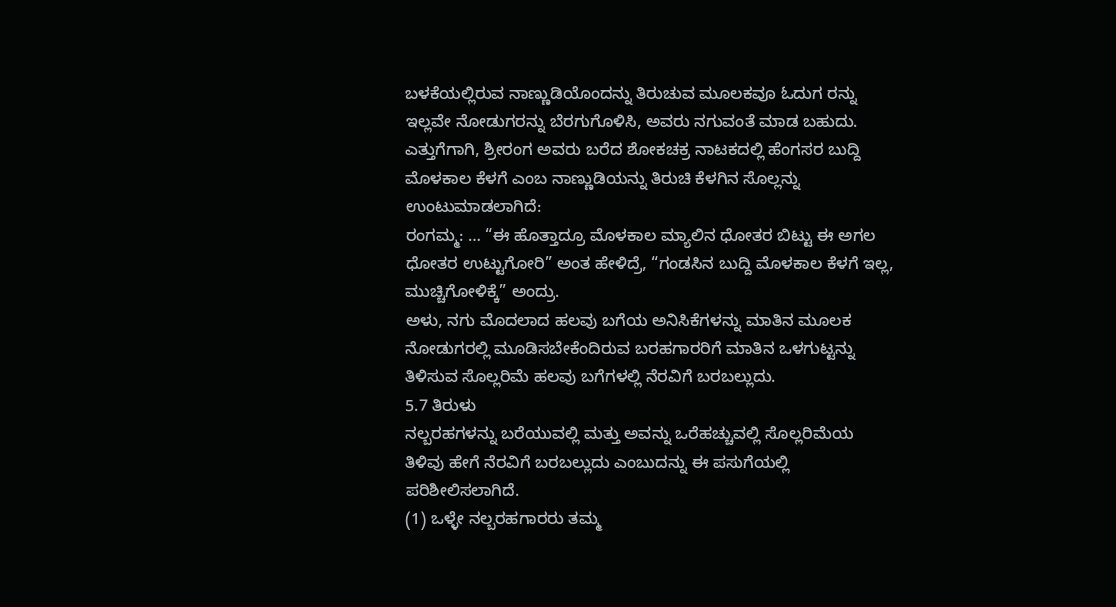ಬಳಕೆಯಲ್ಲಿರುವ ನಾಣ್ಣುಡಿಯೊಂದನ್ನು ತಿರುಚುವ ಮೂಲಕವೂ ಓದುಗ ರನ್ನು ಇಲ್ಲವೇ ನೋಡುಗರನ್ನು ಬೆರಗುಗೊಳಿಸಿ, ಅವರು ನಗುವಂತೆ ಮಾಡ ಬಹುದು. ಎತ್ತುಗೆಗಾಗಿ, ಶ್ರೀರಂಗ ಅವರು ಬರೆದ ಶೋಕಚಕ್ರ ನಾಟಕದಲ್ಲಿ ಹೆಂಗಸರ ಬುದ್ದಿ ಮೊಳಕಾಲ ಕೆಳಗೆ ಎಂಬ ನಾಣ್ಣುಡಿಯನ್ನು ತಿರುಚಿ ಕೆಳಗಿನ ಸೊಲ್ಲನ್ನು ಉಂಟುಮಾಡಲಾಗಿದೆ:
ರಂಗಮ್ಮ: … “ಈ ಹೊತ್ತಾದ್ರೂ ಮೊಳಕಾಲ ಮ್ಯಾಲಿನ ಧೋತರ ಬಿಟ್ಟು ಈ ಅಗಲ ಧೋತರ ಉಟ್ಟುಗೋರಿ” ಅಂತ ಹೇಳಿದ್ರೆ, “ಗಂಡಸಿನ ಬುದ್ದಿ ಮೊಳಕಾಲ ಕೆಳಗೆ ಇಲ್ಲ, ಮುಚ್ಚಿಗೋಳಿಕ್ಕೆ” ಅಂದ್ರು.
ಅಳು, ನಗು ಮೊದಲಾದ ಹಲವು ಬಗೆಯ ಅನಿಸಿಕೆಗಳನ್ನು ಮಾತಿನ ಮೂಲಕ ನೋಡುಗರಲ್ಲಿ ಮೂಡಿಸಬೇಕೆಂದಿರುವ ಬರಹಗಾರರಿಗೆ ಮಾತಿನ ಒಳಗುಟ್ಟನ್ನು ತಿಳಿಸುವ ಸೊಲ್ಲರಿಮೆ ಹಲವು ಬಗೆಗಳಲ್ಲಿ ನೆರವಿಗೆ ಬರಬಲ್ಲುದು.
5.7 ತಿರುಳು
ನಲ್ಬರಹಗಳನ್ನು ಬರೆಯುವಲ್ಲಿ ಮತ್ತು ಅವನ್ನು ಒರೆಹಚ್ಚುವಲ್ಲಿ ಸೊಲ್ಲರಿಮೆಯ ತಿಳಿವು ಹೇಗೆ ನೆರವಿಗೆ ಬರಬಲ್ಲುದು ಎಂಬುದನ್ನು ಈ ಪಸುಗೆಯಲ್ಲಿ ಪರಿಶೀಲಿಸಲಾಗಿದೆ.
(1) ಒಳ್ಳೇ ನಲ್ಬರಹಗಾರರು ತಮ್ಮ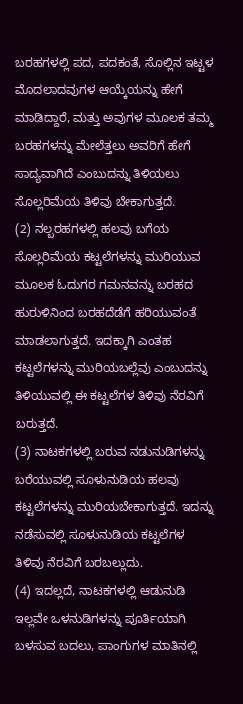ಬರಹಗಳಲ್ಲಿ ಪದ, ಪದಕಂತೆ, ಸೊಲ್ಲಿನ ಇಟ್ಟಳ ಮೊದಲಾದವುಗಳ ಆಯ್ಕೆಯನ್ನು ಹೇಗೆ ಮಾಡಿದ್ದಾರೆ, ಮತ್ತು ಅವುಗಳ ಮೂಲಕ ತಮ್ಮ ಬರಹಗಳನ್ನು ಮೇಲೆತ್ತಲು ಅವರಿಗೆ ಹೇಗೆ ಸಾದ್ಯವಾಗಿದೆ ಎಂಬುದನ್ನು ತಿಳಿಯಲು ಸೊಲ್ಲರಿಮೆಯ ತಿಳಿವು ಬೇಕಾಗುತ್ತದೆ.
(2) ನಲ್ಬರಹಗಳಲ್ಲಿ ಹಲವು ಬಗೆಯ ಸೊಲ್ಲರಿಮೆಯ ಕಟ್ಟಲೆಗಳನ್ನು ಮುರಿಯುವ ಮೂಲಕ ಓದುಗರ ಗಮನವನ್ನು ಬರಹದ ಹುರುಳಿನಿಂದ ಬರಹದೆಡೆಗೆ ಹರಿಯುವಂತೆ ಮಾಡಲಾಗುತ್ತದೆ. ಇದಕ್ಕಾಗಿ ಎಂತಹ
ಕಟ್ಟಲೆಗಳನ್ನು ಮುರಿಯಬಲ್ಲೆವು ಎಂಬುದನ್ನು ತಿಳಿಯುವಲ್ಲಿ ಈ ಕಟ್ಟಲೆಗಳ ತಿಳಿವು ನೆರವಿಗೆ ಬರುತ್ತದೆ.
(3) ನಾಟಕಗಳಲ್ಲಿ ಬರುವ ನಡುನುಡಿಗಳನ್ನು ಬರೆಯುವಲ್ಲಿ ಸೂಳುನುಡಿಯ ಹಲವು ಕಟ್ಟಲೆಗಳನ್ನು ಮುರಿಯಬೇಕಾಗುತ್ತದೆ. ಇದನ್ನು ನಡೆಸುವಲ್ಲಿ ಸೂಳುನುಡಿಯ ಕಟ್ಟಲೆಗಳ ತಿಳಿವು ನೆರವಿಗೆ ಬರಬಲ್ಲುದು.
(4) ಇದಲ್ಲದೆ, ನಾಟಕಗಳಲ್ಲಿ ಆಡುನುಡಿ ಇಲ್ಲವೇ ಒಳನುಡಿಗಳನ್ನು ಪೂರ್ತಿಯಾಗಿ ಬಳಸುವ ಬದಲು, ಪಾಂಗುಗಳ ಮಾತಿನಲ್ಲಿ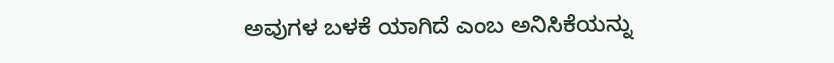ಅವುಗಳ ಬಳಕೆ ಯಾಗಿದೆ ಎಂಬ ಅನಿಸಿಕೆಯನ್ನು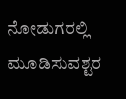ನೋಡುಗರಲ್ಲಿ ಮೂಡಿಸುವಶ್ಟರ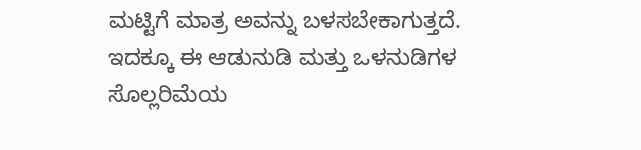ಮಟ್ಟಿಗೆ ಮಾತ್ರ ಅವನ್ನು ಬಳಸಬೇಕಾಗುತ್ತದೆ. ಇದಕ್ಕೂ ಈ ಆಡುನುಡಿ ಮತ್ತು ಒಳನುಡಿಗಳ ಸೊಲ್ಲರಿಮೆಯ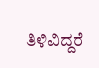ತಿಳಿವಿದ್ದರೆ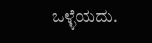ಒಳ್ಳೆಯದು.